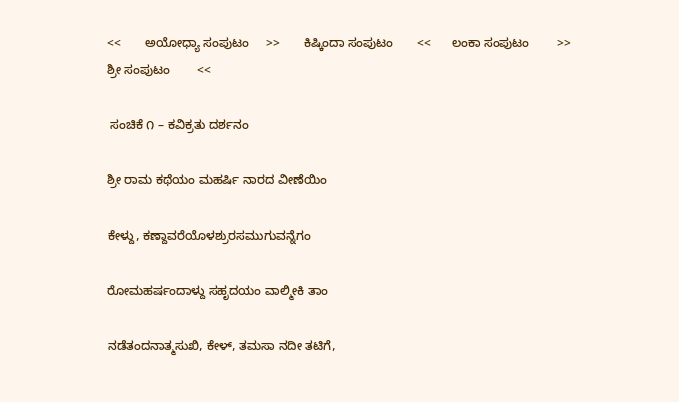<<       ಅಯೋಧ್ಯಾ ಸಂಪುಟಂ     >>       ಕಿಷ್ಕಿಂದಾ ಸಂಪುಟಂ       <<      ಲಂಕಾ ಸಂಪುಟಂ        >>     ಶ್ರೀ ಸಂಪುಟಂ        <<

 ಸಂಚಿಕೆ ೧ – ಕವಿಕ್ರತು ದರ್ಶನಂ

ಶ್ರೀ ರಾಮ ಕಥೆಯಂ ಮಹರ್ಷಿ ನಾರದ ವೀಣೆಯಿಂ

ಕೇಳ್ದು, ಕಣ್ದಾವರೆಯೊಳಶ್ರುರಸಮುಗುವನ್ನೆಗಂ

ರೋಮಹರ್ಷಂದಾಳ್ದು ಸಹೃದಯಂ ವಾಲ್ಮೀಕಿ ತಾಂ

ನಡೆತಂದನಾತ್ಮಸುಖಿ, ಕೇಳ್, ತಮಸಾ ನದೀ ತಟಿಗೆ,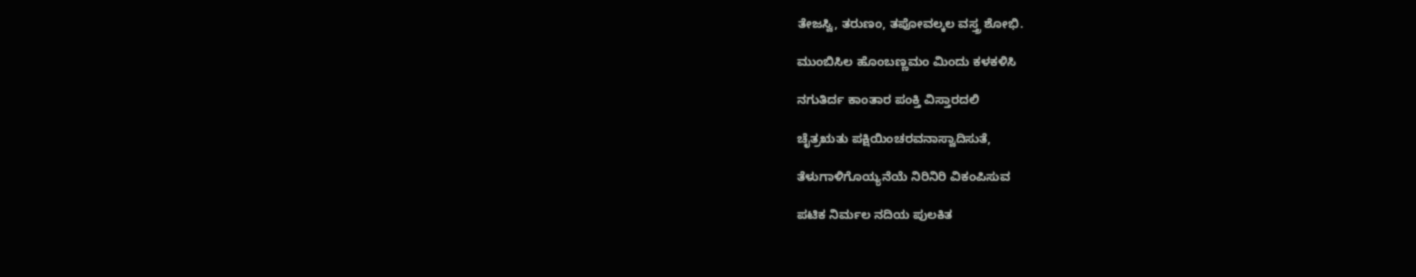ತೇಜಸ್ವಿ, ತರುಣಂ, ತಪೋವಲ್ಕಲ ವಸ್ತ್ರ ಶೋಭಿ.

ಮುಂಬಿಸಿಲ ಹೊಂಬಣ್ಣಮಂ ಮಿಂದು ಕಳಕಳಿಸಿ

ನಗುತಿರ್ದ ಕಾಂತಾರ ಪಂಕ್ತಿ ವಿಸ್ತಾರದಲಿ

ಚೈತ್ರಋತು ಪಕ್ಷಿಯಿಂಚರವನಾಸ್ವಾದಿಸುತೆ,

ತೆಳುಗಾಳಿಗೊಯ್ಯನೆಯೆ ನಿರಿನಿರಿ ವಿಕಂಪಿಸುವ

ಪಟಿಕ ನಿರ್ಮಲ ನದಿಯ ಪುಲಕಿತ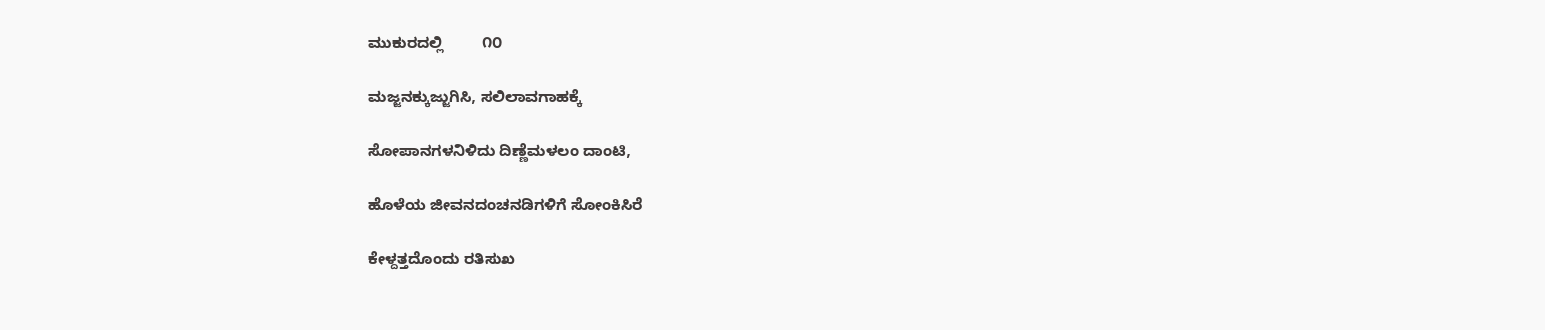ಮುಕುರದಲ್ಲಿ         ೧೦

ಮಜ್ಜನಕ್ಕುಜ್ಜುಗಿಸಿ, ಸಲಿಲಾವಗಾಹಕ್ಕೆ

ಸೋಪಾನಗಳನಿಳಿದು ದಿಣ್ಣೆಮಳಲಂ ದಾಂಟಿ,

ಹೊಳೆಯ ಜೀವನದಂಚನಡಿಗಳಿಗೆ ಸೋಂಕಿಸಿರೆ

ಕೇಳ್ದತ್ತದೊಂದು ರತಿಸುಖ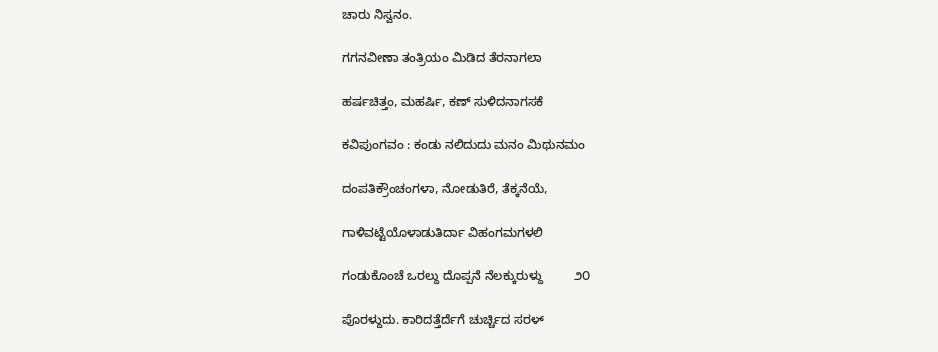ಚಾರು ನಿಸ್ವನಂ.

ಗಗನವೀಣಾ ತಂತ್ರಿಯಂ ಮಿಡಿದ ತೆರನಾಗಲಾ

ಹರ್ಷಚಿತ್ತಂ, ಮಹರ್ಷಿ, ಕಣ್ ಸುಳಿದನಾಗಸಕೆ

ಕವಿಪುಂಗವಂ : ಕಂಡು ನಲಿದುದು ಮನಂ ಮಿಥುನಮಂ

ದಂಪತಿಕ್ರೌಂಚಂಗಳಾ, ನೋಡುತಿರೆ, ತೆಕ್ಕನೆಯೆ,

ಗಾಳಿವಟ್ಟೆಯೊಳಾಡುತಿರ್ದಾ ವಿಹಂಗಮಗಳಲಿ

ಗಂಡುಕೊಂಚೆ ಒರಲ್ದು ದೊಪ್ಪನೆ ನೆಲಕ್ಕುರುಳ್ದು         ೨೦

ಪೊರಳ್ದುದು. ಕಾರಿದತ್ತೆರ್ದೆಗೆ ಚುರ್ಚ್ಚಿದ ಸರಳ್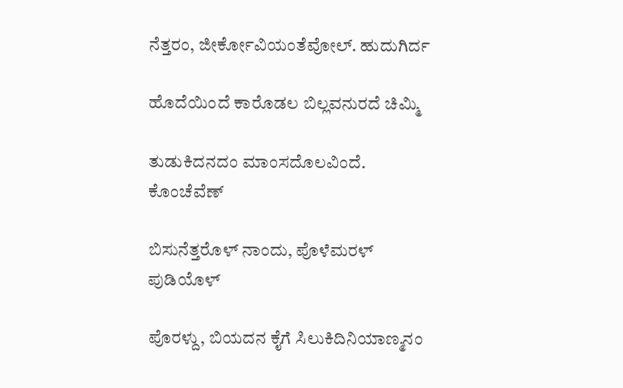ನೆತ್ತರಂ, ಜೀರ್ಕೋವಿಯಂತೆವೋಲ್. ಹುದುಗಿರ್ದ

ಹೊದೆಯಿಂದೆ ಕಾರೊಡಲ ಬಿಲ್ಲವನುರದೆ ಚಿಮ್ಮಿ

ತುಡುಕಿದನದಂ ಮಾಂಸದೊಲವಿಂದೆ. ಕೊಂಚೆವೆಣ್

ಬಿಸುನೆತ್ತರೊಳ್ ನಾಂದು, ಪೊಳೆಮರಳ್ ಪುಡಿಯೊಳ್

ಪೊರಳ್ದು, ಬಿಯದನ ಕೈಗೆ ಸಿಲುಕಿದಿನಿಯಾಣ್ಮನಂ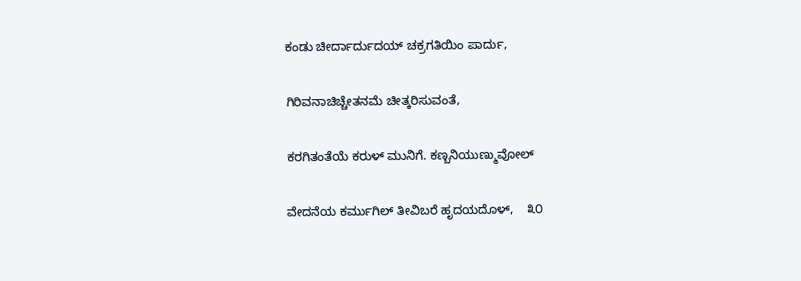ಕಂಡು ಚೀರ್ದಾರ್ದುದಯ್ ಚಕ್ರಗತಿಯಿಂ ಪಾರ್ದು,

ಗಿರಿವನಾಚಿಚ್ಚೇತನಮೆ ಚೀತ್ಕರಿಸುವಂತೆ,

ಕರಗಿತಂತೆಯೆ ಕರುಳ್ ಮುನಿಗೆ. ಕಣ್ಬನಿಯುಣ್ಮುವೋಲ್

ವೇದನೆಯ ಕರ್ಮುಗಿಲ್ ತೀವಿಬರೆ ಹೃದಯದೊಳ್,    ೩೦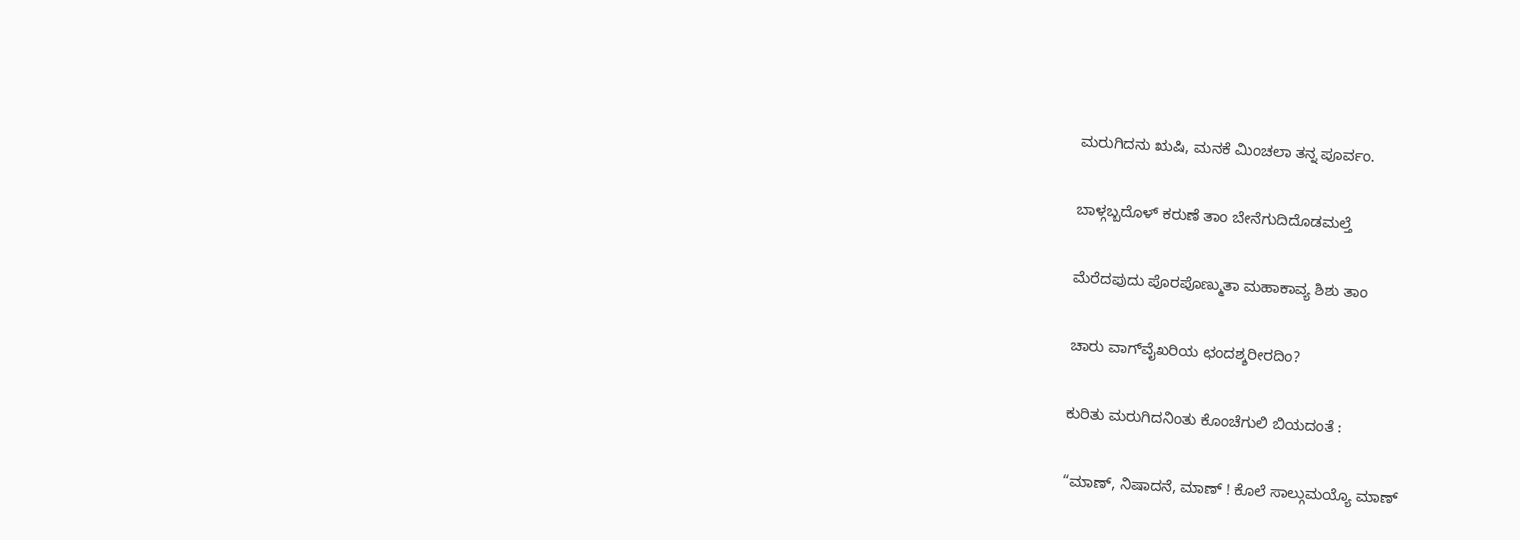ಮರುಗಿದನು ಋಷಿ, ಮನಕೆ ಮಿಂಚಲಾ ತನ್ನ ಪೂರ್ವಂ.

ಬಾಳ್ಗಬ್ಬದೊಳ್ ಕರುಣೆ ತಾಂ ಬೇನೆಗುದಿದೊಡಮಲ್ತೆ

ಮೆರೆದಪುದು ಪೊರಪೊಣ್ಮುತಾ ಮಹಾಕಾವ್ಯ ಶಿಶು ತಾಂ

ಚಾರು ವಾಗ್‌ವೈಖರಿಯ ಛಂದಶ್ಶರೀರದಿಂ?

ಕುರಿತು ಮರುಗಿದನಿಂತು ಕೊಂಚೆಗುಲಿ ಬಿಯದಂತೆ :

“ಮಾಣ್, ನಿಷಾದನೆ, ಮಾಣ್ ! ಕೊಲೆ ಸಾಲ್ಗುಮಯ್ಯೊ ಮಾಣ್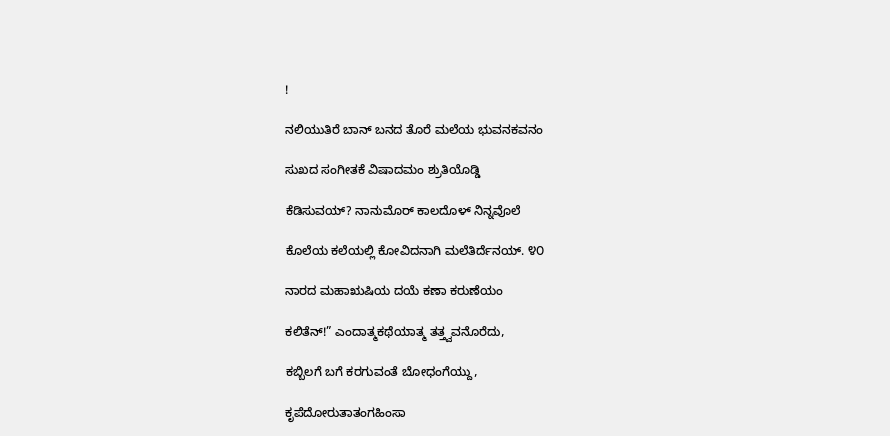!

ನಲಿಯುತಿರೆ ಬಾನ್ ಬನದ ತೊರೆ ಮಲೆಯ ಭುವನಕವನಂ

ಸುಖದ ಸಂಗೀತಕೆ ವಿಷಾದಮಂ ಶ್ರುತಿಯೊಡ್ಡಿ

ಕೆಡಿಸುವಯ್? ನಾನುಮೊರ್ ಕಾಲದೊಳ್ ನಿನ್ನವೊಲೆ

ಕೊಲೆಯ ಕಲೆಯಲ್ಲಿ ಕೋವಿದನಾಗಿ ಮಲೆತಿರ್ದೆನಯ್. ೪೦

ನಾರದ ಮಹಾಋಷಿಯ ದಯೆ ಕಣಾ ಕರುಣೆಯಂ

ಕಲಿತೆನ್!” ಎಂದಾತ್ಮಕಥೆಯಾತ್ಮ ತತ್ತ್ವವನೊರೆದು,

ಕಬ್ಬಿಲಗೆ ಬಗೆ ಕರಗುವಂತೆ ಬೋಧಂಗೆಯ್ದು,

ಕೃಪೆದೋರುತಾತಂಗಹಿಂಸಾ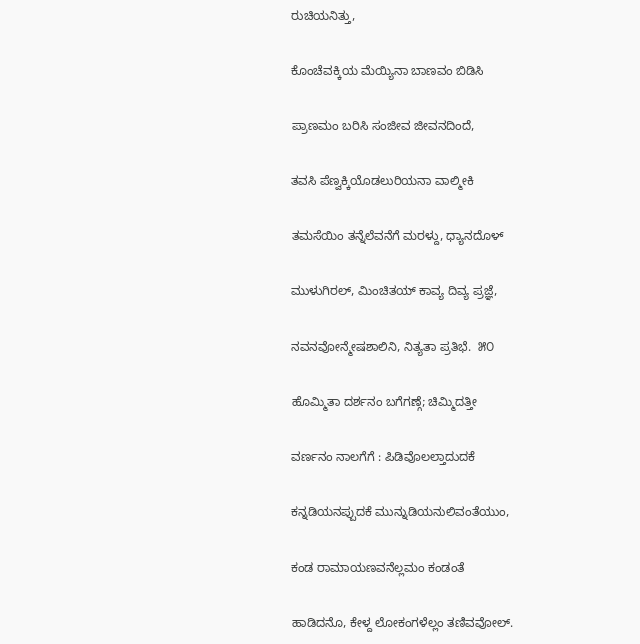ರುಚಿಯನಿತ್ತು,

ಕೊಂಚೆವಕ್ಕಿಯ ಮೆಯ್ಯಿನಾ ಬಾಣವಂ ಬಿಡಿಸಿ

ಪ್ರಾಣಮಂ ಬರಿಸಿ ಸಂಜೀವ ಜೀವನದಿಂದೆ,

ತವಸಿ ಪೆಣ್ವಕ್ಕಿಯೊಡಲುರಿಯನಾ ವಾಲ್ಮೀಕಿ

ತಮಸೆಯಿಂ ತನ್ನೆಲೆವನೆಗೆ ಮರಳ್ದು, ಧ್ಯಾನದೊಳ್

ಮುಳುಗಿರಲ್, ಮಿಂಚಿತಯ್ ಕಾವ್ಯ ದಿವ್ಯ ಪ್ರಜ್ಞೆ,

ನವನವೋನ್ಮೇಷಶಾಲಿನಿ, ನಿತ್ಯತಾ ಪ್ರತಿಭೆ.  ೫೦

ಹೊಮ್ಮಿತಾ ದರ್ಶನಂ ಬಗೆಗಣ್ಗೆ; ಚಿಮ್ಮಿದತ್ತೀ

ವರ್ಣನಂ ನಾಲಗೆಗೆ : ಪಿಡಿವೊಲಲ್ತಾದುದಕೆ

ಕನ್ನಡಿಯನಪ್ಪುದಕೆ ಮುನ್ನುಡಿಯನುಲಿವಂತೆಯುಂ,

ಕಂಡ ರಾಮಾಯಣವನೆಲ್ಲಮಂ ಕಂಡಂತೆ

ಹಾಡಿದನೊ, ಕೇಳ್ದ ಲೋಕಂಗಳೆಲ್ಲಂ ತಣಿವವೋಲ್.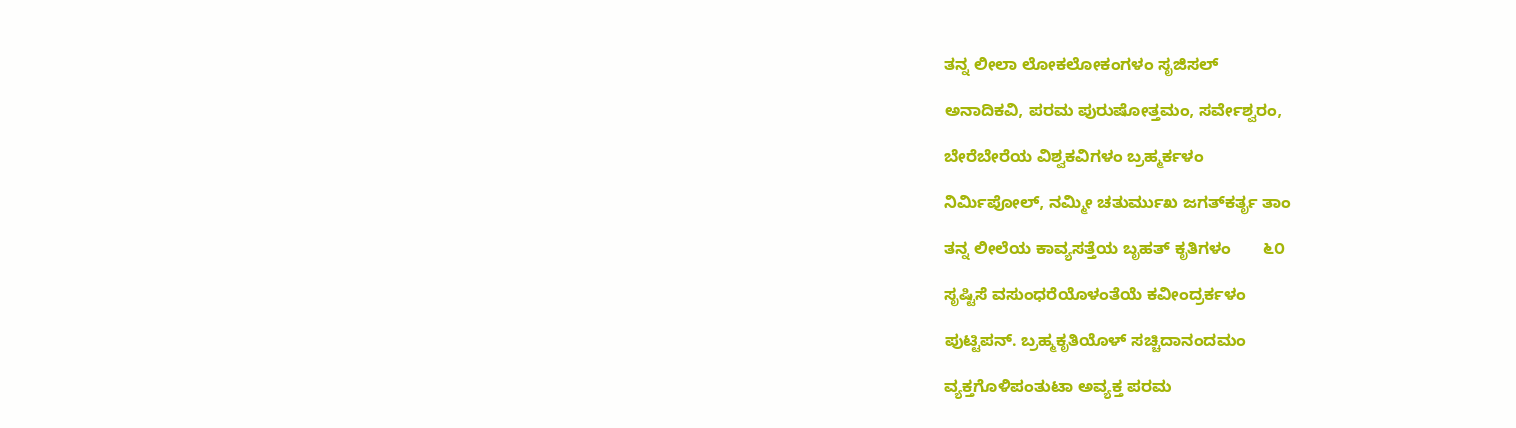ತನ್ನ ಲೀಲಾ ಲೋಕಲೋಕಂಗಳಂ ಸೃಜಿಸಲ್

ಅನಾದಿಕವಿ, ಪರಮ ಪುರುಷೋತ್ತಮಂ, ಸರ್ವೇಶ್ವರಂ,

ಬೇರೆಬೇರೆಯ ವಿಶ್ವಕವಿಗಳಂ ಬ್ರಹ್ಮರ್ಕಳಂ

ನಿರ್ಮಿಪೋಲ್, ನಮ್ಮೀ ಚತುರ್ಮುಖ ಜಗತ್‌ಕರ್ತೃ ತಾಂ

ತನ್ನ ಲೀಲೆಯ ಕಾವ್ಯಸತ್ತೆಯ ಬೃಹತ್ ಕೃತಿಗಳಂ       ೬೦

ಸೃಷ್ಟಿಸೆ ವಸುಂಧರೆಯೊಳಂತೆಯೆ ಕವೀಂದ್ರರ್ಕಳಂ

ಪುಟ್ಟಿಪನ್. ಬ್ರಹ್ಮಕೃತಿಯೊಳ್ ಸಚ್ಚಿದಾನಂದಮಂ

ವ್ಯಕ್ತಗೊಳಿಪಂತುಟಾ ಅವ್ಯಕ್ತ ಪರಮ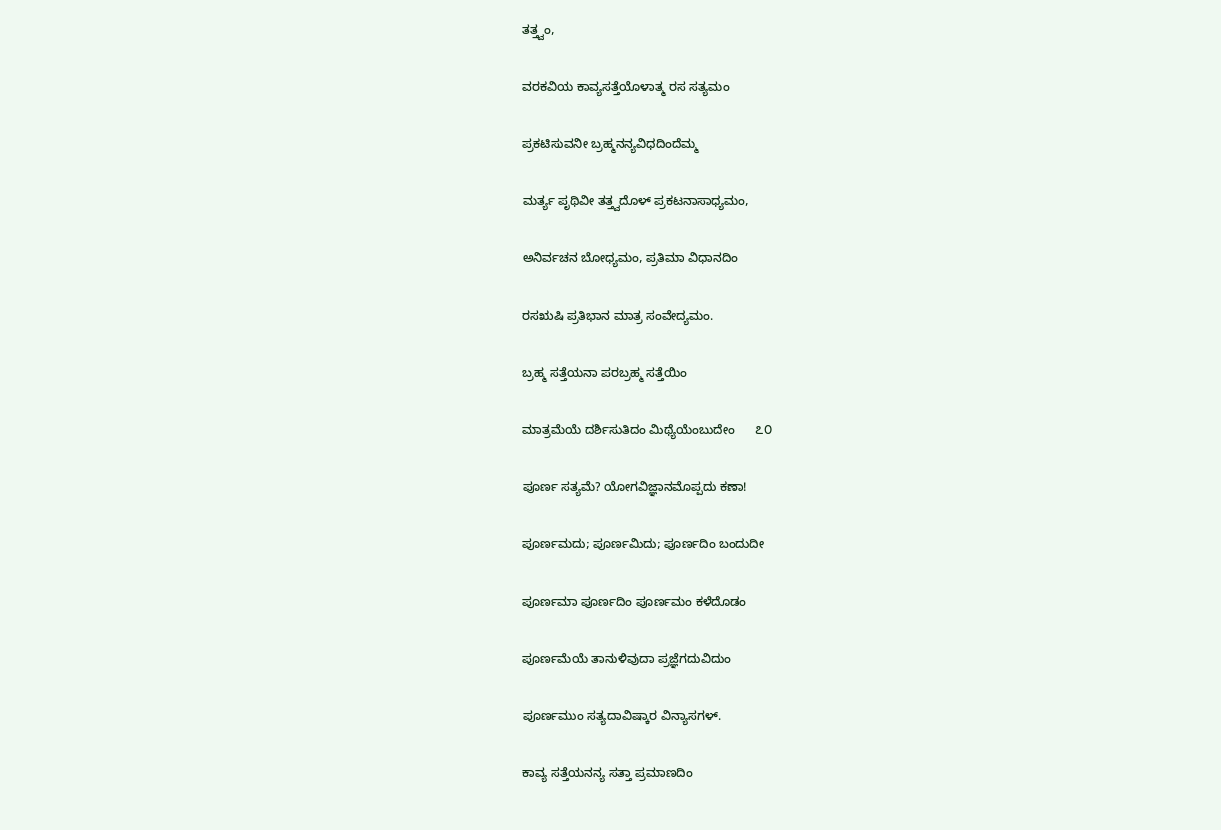ತತ್ತ್ವಂ,

ವರಕವಿಯ ಕಾವ್ಯಸತ್ತೆಯೊಳಾತ್ಮ ರಸ ಸತ್ಯಮಂ

ಪ್ರಕಟಿಸುವನೀ ಬ್ರಹ್ಮನನ್ಯವಿಧದಿಂದೆಮ್ಮ

ಮರ್ತ್ಯ ಪೃಥಿವೀ ತತ್ತ್ವದೊಳ್ ಪ್ರಕಟನಾಸಾಧ್ಯಮಂ,

ಅನಿರ್ವಚನ ಬೋಧ್ಯಮಂ, ಪ್ರತಿಮಾ ವಿಧಾನದಿಂ

ರಸಋಷಿ ಪ್ರತಿಭಾನ ಮಾತ್ರ ಸಂವೇದ್ಯಮಂ.

ಬ್ರಹ್ಮ ಸತ್ತೆಯನಾ ಪರಬ್ರಹ್ಮ ಸತ್ತೆಯಿಂ

ಮಾತ್ರಮೆಯೆ ದರ್ಶಿಸುತಿದಂ ಮಿಥ್ಯೆಯೆಂಬುದೇಂ      ೭೦

ಪೂರ್ಣ ಸತ್ಯಮೆ? ಯೋಗವಿಜ್ಞಾನಮೊಪ್ಪದು ಕಣಾ!

ಪೂರ್ಣಮದು; ಪೂರ್ಣಮಿದು; ಪೂರ್ಣದಿಂ ಬಂದುದೀ

ಪೂರ್ಣಮಾ ಪೂರ್ಣದಿಂ ಪೂರ್ಣಮಂ ಕಳೆದೊಡಂ

ಪೂರ್ಣಮೆಯೆ ತಾನುಳಿವುದಾ ಪ್ರಜ್ಞೆಗದುವಿದುಂ

ಪೂರ್ಣಮುಂ ಸತ್ಯದಾವಿಷ್ಕಾರ ವಿನ್ಯಾಸಗಳ್.

ಕಾವ್ಯ ಸತ್ತೆಯನನ್ಯ ಸತ್ತಾ ಪ್ರಮಾಣದಿಂ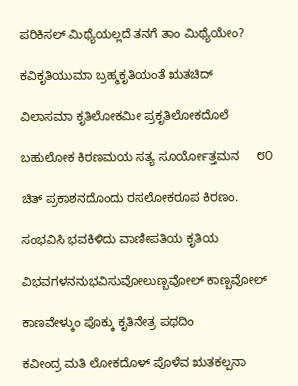ಪರಿಕಿಸಲ್ ಮಿಥ್ಯೆಯಲ್ಲದೆ ತನಗೆ ತಾಂ ಮಿಥ್ಯೆಯೇಂ?

ಕವಿಕೃತಿಯುಮಾ ಬ್ರಹ್ಮಕೃತಿಯಂತೆ ಋತಚಿದ್

ವಿಲಾಸಮಾ ಕೃತಿಲೋಕಮೀ ಪ್ರಕೃತಿಲೋಕದೊಲೆ

ಬಹುಲೋಕ ಕಿರಣಮಯ ಸತ್ಯ ಸೂರ್ಯೋತ್ತಮನ     ೮೦

ಚಿತ್ ಪ್ರಕಾಶನದೊಂದು ರಸಲೋಕರೂಪ ಕಿರಣಂ.

ಸಂಭವಿಸಿ ಭವಕಿಳಿದು ವಾಣೀಪತಿಯ ಕೃತಿಯ

ವಿಭವಗಳನನುಭವಿಸುವೋಲುಣ್ಬವೋಲ್ ಕಾಣ್ಬವೋಲ್

ಕಾಣವೇಳ್ಕುಂ ಪೊಕ್ಕು ಕೃತಿನೇತ್ರ ಪಥದಿಂ

ಕವೀಂದ್ರ ಮತಿ ಲೋಕದೊಳ್ ಪೊಳೆವ ಋತಕಲ್ಪನಾ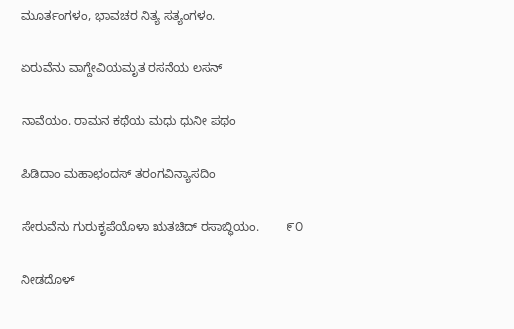ಮೂರ್ತಂಗಳಂ, ಭಾವಚರ ನಿತ್ಯ ಸತ್ಯಂಗಳಂ.

ಏರುವೆನು ವಾಗ್ದೇವಿಯಮೃತ ರಸನೆಯ ಲಸನ್

ನಾವೆಯಂ. ರಾಮನ ಕಥೆಯ ಮಧು ಧುನೀ ಪಥಂ

ಪಿಡಿದಾಂ ಮಹಾಛಂದಸ್ ತರಂಗವಿನ್ಯಾಸದಿಂ

ಸೇರುವೆನು ಗುರುಕೃಪೆಯೊಳಾ ಋತಚಿದ್ ರಸಾಬ್ಧಿಯಂ.        ೯೦

ನೀಡದೊಳ್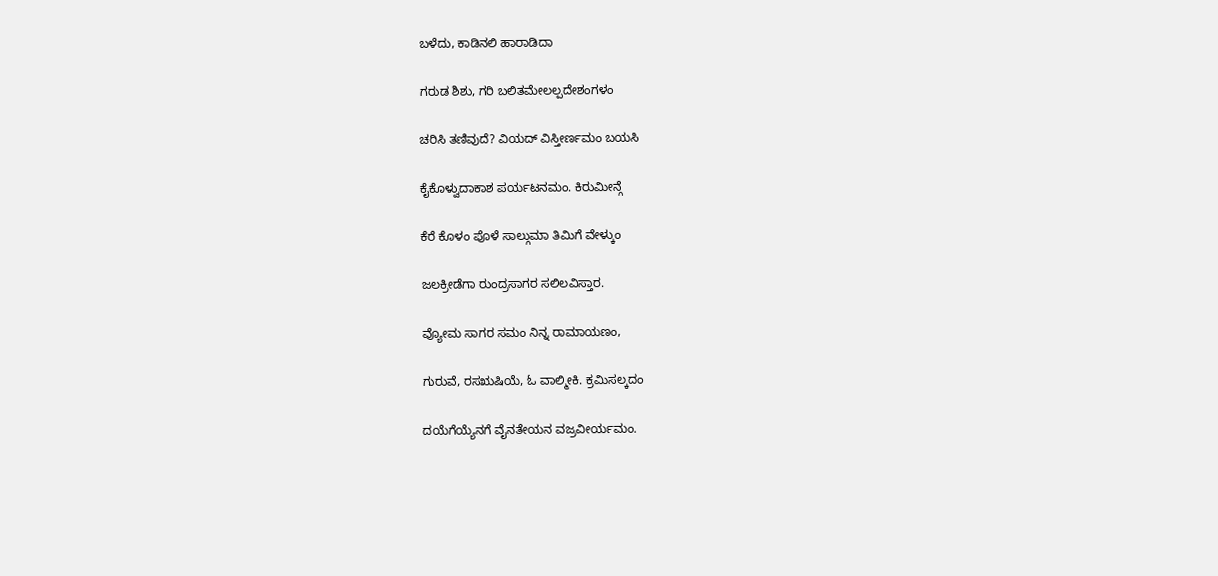ಬಳೆದು, ಕಾಡಿನಲಿ ಹಾರಾಡಿದಾ

ಗರುಡ ಶಿಶು, ಗರಿ ಬಲಿತಮೇಲಲ್ಪದೇಶಂಗಳಂ

ಚರಿಸಿ ತಣಿವುದೆ? ವಿಯದ್ ವಿಸ್ತೀರ್ಣಮಂ ಬಯಸಿ

ಕೈಕೊಳ್ವುದಾಕಾಶ ಪರ್ಯಟನಮಂ. ಕಿರುಮೀನ್ಗೆ

ಕೆರೆ ಕೊಳಂ ಪೊಳೆ ಸಾಲ್ಗುಮಾ ತಿಮಿಗೆ ವೇಳ್ಕುಂ

ಜಲಕ್ರೀಡೆಗಾ ರುಂದ್ರಸಾಗರ ಸಲಿಲವಿಸ್ತಾರ.

ವ್ಯೋಮ ಸಾಗರ ಸಮಂ ನಿನ್ನ ರಾಮಾಯಣಂ,

ಗುರುವೆ, ರಸಋಷಿಯೆ, ಓ ವಾಲ್ಮೀಕಿ. ಕ್ರಮಿಸಲ್ಕದಂ

ದಯೆಗೆಯ್ಯೆನಗೆ ವೈನತೇಯನ ವಜ್ರವೀರ್ಯಮಂ.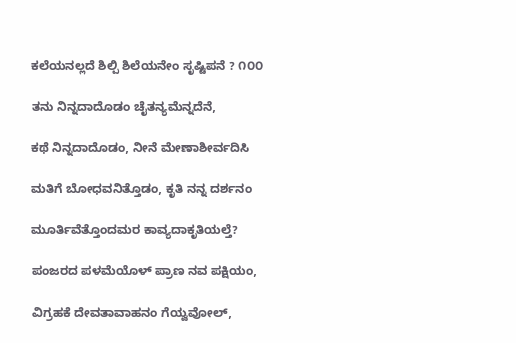ಕಲೆಯನಲ್ಲದೆ ಶಿಲ್ಪಿ ಶಿಲೆಯನೇಂ ಸೃಷ್ಟಿಪನೆ ? ೧೦೦

ತನು ನಿನ್ನದಾದೊಡಂ ಚೈತನ್ಯಮೆನ್ನದೆನೆ,

ಕಥೆ ನಿನ್ನದಾದೊಡಂ, ನೀನೆ ಮೇಣಾಶೀರ್ವದಿಸಿ

ಮತಿಗೆ ಬೋಧವನಿತ್ತೊಡಂ, ಕೃತಿ ನನ್ನ ದರ್ಶನಂ

ಮೂರ್ತಿವೆತ್ತೊಂದಮರ ಕಾವ್ಯದಾಕೃತಿಯಲ್ತೆ?

ಪಂಜರದ ಪಳಮೆಯೊಳ್ ಪ್ರಾಣ ನವ ಪಕ್ಷಿಯಂ,

ವಿಗ್ರಹಕೆ ದೇವತಾವಾಹನಂ ಗೆಯ್ವವೋಲ್,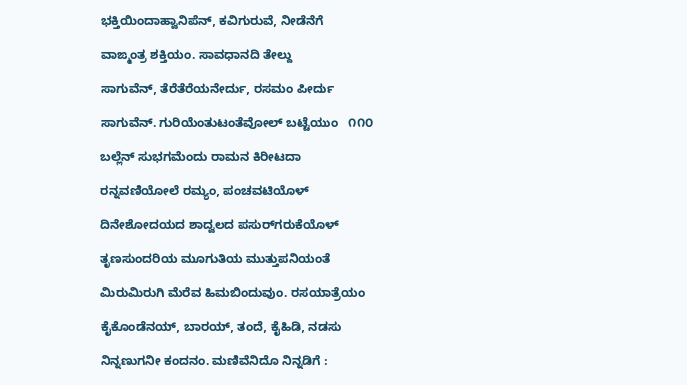ಭಕ್ತಿಯಿಂದಾಹ್ವಾನಿಪೆನ್, ಕವಿಗುರುವೆ, ನೀಡೆನೆಗೆ

ವಾಙ್ಮಂತ್ರ ಶಕ್ತಿಯಂ. ಸಾವಧಾನದಿ ತೇಲ್ದು

ಸಾಗುವೆನ್, ತೆರೆತೆರೆಯನೇರ್ದು, ರಸಮಂ ಪೀರ್ದು

ಸಾಗುವೆನ್. ಗುರಿಯೆಂತುಟಂತೆವೋಲ್ ಬಟ್ಟೆಯುಂ   ೧೧೦

ಬಲ್ಲೆನ್ ಸುಭಗಮೆಂದು ರಾಮನ ಕಿರೀಟದಾ

ರನ್ನವಣಿಯೋಲೆ ರಮ್ಯಂ, ಪಂಚವಟಿಯೊಳ್

ದಿನೇಶೋದಯದ ಶಾದ್ವಲದ ಪಸುರ್‌ಗರುಕೆಯೊಳ್

ತೃಣಸುಂದರಿಯ ಮೂಗುತಿಯ ಮುತ್ತುಪನಿಯಂತೆ

ಮಿರುಮಿರುಗಿ ಮೆರೆವ ಹಿಮಬಿಂದುವುಂ. ರಸಯಾತ್ರೆಯಂ

ಕೈಕೊಂಡೆನಯ್, ಬಾರಯ್, ತಂದೆ, ಕೈಹಿಡಿ, ನಡಸು

ನಿನ್ನಣುಗನೀ ಕಂದನಂ. ಮಣಿವೆನಿದೊ ನಿನ್ನಡಿಗೆ :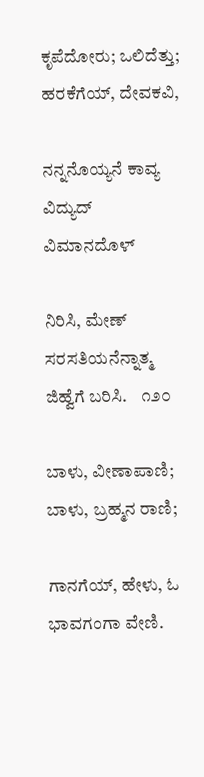ಕೃಪೆದೋರು; ಒಲಿದೆತ್ತು; ಹರಕೆಗೆಯ್, ದೇವಕವಿ,

ನನ್ನನೊಯ್ಯನೆ ಕಾವ್ಯ ವಿದ್ಯುದ್ ವಿಮಾನದೊಳ್

ನಿರಿಸಿ, ಮೇಣ್ ಸರಸತಿಯನೆನ್ನಾತ್ಮ ಜಿಹ್ವೆಗೆ ಬರಿಸಿ.    ೧೨೦

ಬಾಳು, ವೀಣಾಪಾಣಿ; ಬಾಳು, ಬ್ರಹ್ಮನ ರಾಣಿ;

ಗಾನಗೆಯ್, ಹೇಳು, ಓ ಭಾವಗಂಗಾ ವೇಣಿ.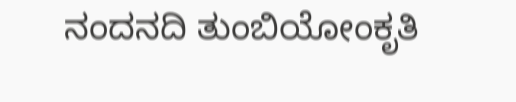ನಂದನದಿ ತುಂಬಿಯೋಂಕೃತಿ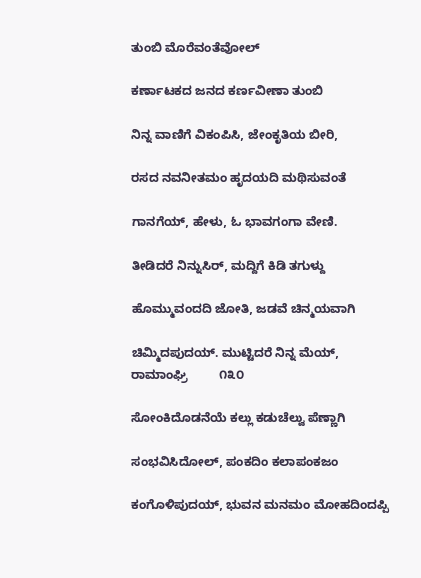ತುಂಬಿ ಮೊರೆವಂತೆವೋಲ್

ಕರ್ಣಾಟಕದ ಜನದ ಕರ್ಣವೀಣಾ ತುಂಬಿ

ನಿನ್ನ ವಾಣಿಗೆ ವಿಕಂಪಿಸಿ, ಜೇಂಕೃತಿಯ ಬೀರಿ,

ರಸದ ನವನೀತಮಂ ಹೃದಯದಿ ಮಥಿಸುವಂತೆ

ಗಾನಗೆಯ್, ಹೇಳು, ಓ ಭಾವಗಂಗಾ ವೇಣಿ.

ತೀಡಿದರೆ ನಿನ್ನುಸಿರ್, ಮದ್ದಿಗೆ ಕಿಡಿ ತಗುಳ್ದು

ಹೊಮ್ಮುವಂದದಿ ಜೋತಿ, ಜಡವೆ ಚಿನ್ಮಯವಾಗಿ

ಚಿಮ್ಮಿದಪುದಯ್. ಮುಟ್ಟಿದರೆ ನಿನ್ನ ಮೆಯ್, ರಾಮಾಂಘ್ರಿ         ೧೩೦

ಸೋಂಕಿದೊಡನೆಯೆ ಕಲ್ಲು ಕಡುಚೆಲ್ವು ಪೆಣ್ಣಾಗಿ

ಸಂಭವಿಸಿದೋಲ್, ಪಂಕದಿಂ ಕಲಾಪಂಕಜಂ

ಕಂಗೊಳಿಪುದಯ್, ಭುವನ ಮನಮಂ ಮೋಹದಿಂದಪ್ಪಿ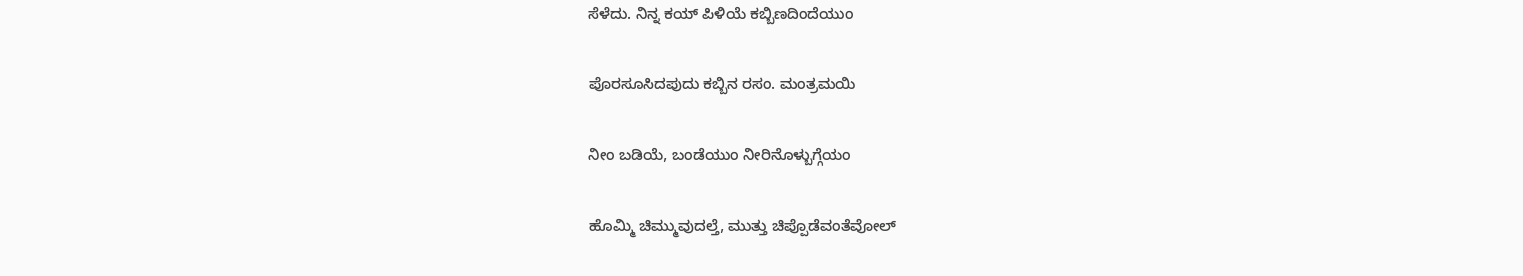ಸೆಳೆದು. ನಿನ್ನ ಕಯ್ ಪಿಳಿಯೆ ಕಬ್ಬಿಣದಿಂದೆಯುಂ

ಪೊರಸೂಸಿದಪುದು ಕಬ್ಬಿನ ರಸಂ. ಮಂತ್ರಮಯಿ

ನೀಂ ಬಡಿಯೆ, ಬಂಡೆಯುಂ ನೀರಿನೊಳ್ಬುಗ್ಗೆಯಂ

ಹೊಮ್ಮಿ ಚಿಮ್ಮುವುದಲ್ತೆ, ಮುತ್ತು ಚಿಪ್ಪೊಡೆವಂತೆವೋಲ್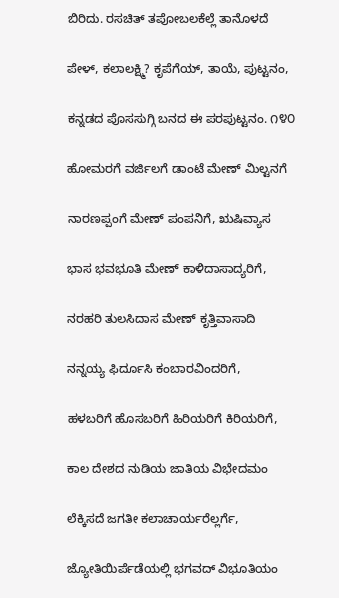ಬಿರಿದು. ರಸಚಿತ್ ತಪೋಬಲಕೆಲ್ಲೆ ತಾನೊಳದೆ

ಪೇಳ್, ಕಲಾಲಕ್ಷ್ಮಿ? ಕೃಪೆಗೆಯ್, ತಾಯೆ, ಪುಟ್ಟನಂ,

ಕನ್ನಡದ ಪೊಸಸುಗ್ಗಿ ಬನದ ಈ ಪರಪುಟ್ಟನಂ. ೧೪೦

ಹೋಮರಗೆ ವರ್ಜಿಲಗೆ ಡಾಂಟೆ ಮೇಣ್ ಮಿಲ್ಟನಗೆ

ನಾರಣಪ್ಪಂಗೆ ಮೇಣ್ ಪಂಪನಿಗೆ, ಋಷಿವ್ಯಾಸ

ಭಾಸ ಭವಭೂತಿ ಮೇಣ್ ಕಾಳಿದಾಸಾದ್ಯರಿಗೆ,

ನರಹರಿ ತುಲಸಿದಾಸ ಮೇಣ್ ಕೃತ್ತಿವಾಸಾದಿ

ನನ್ನಯ್ಯ ಫಿರ್ದೂಸಿ ಕಂಬಾರವಿಂದರಿಗೆ,

ಹಳಬರಿಗೆ ಹೊಸಬರಿಗೆ ಹಿರಿಯರಿಗೆ ಕಿರಿಯರಿಗೆ,

ಕಾಲ ದೇಶದ ನುಡಿಯ ಜಾತಿಯ ವಿಭೇದಮಂ

ಲೆಕ್ಕಿಸದೆ ಜಗತೀ ಕಲಾಚಾರ್ಯರೆಲ್ಲರ್ಗೆ,

ಜ್ಯೋತಿಯಿರ್ಪೆಡೆಯಲ್ಲಿ ಭಗವದ್ ವಿಭೂತಿಯಂ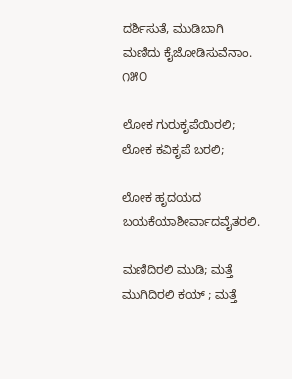ದರ್ಶಿಸುತೆ, ಮುಡಿಬಾಗಿ ಮಣಿದು ಕೈಜೋಡಿಸುವೆನಾಂ.         ೧೫೦

ಲೋಕ ಗುರುಕೃಪೆಯಿರಲಿ; ಲೋಕ ಕವಿಕೃಪೆ ಬರಲಿ;

ಲೋಕ ಹೃದಯದ ಬಯಕೆಯಾಶೀರ್ವಾದವೈತರಲಿ.

ಮಣಿದಿರಲಿ ಮುಡಿ; ಮತ್ತೆ ಮುಗಿದಿರಲಿ ಕಯ್ ; ಮತ್ತೆ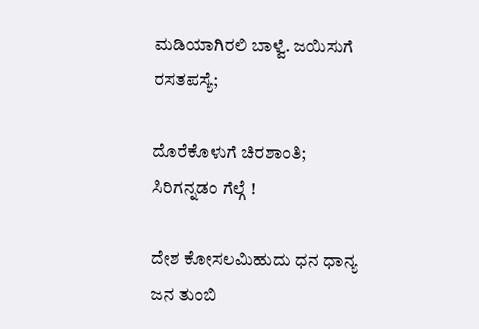ಮಡಿಯಾಗಿರಲಿ ಬಾಳ್ವೆ. ಜಯಿಸುಗೆ ರಸತಪಸ್ಯೆ;

ದೊರೆಕೊಳುಗೆ ಚಿರಶಾಂತಿ; ಸಿರಿಗನ್ನಡಂ ಗೆಲ್ಗೆ !

ದೇಶ ಕೋಸಲಮಿಹುದು ಧನ ಧಾನ್ಯ ಜನ ತುಂಬಿ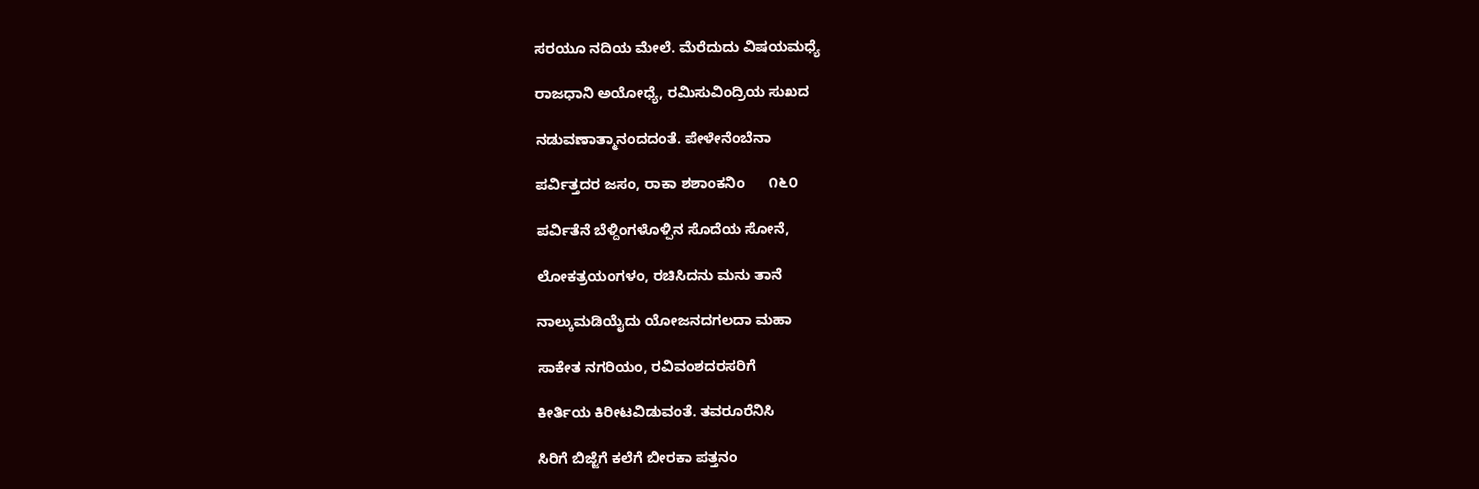ಸರಯೂ ನದಿಯ ಮೇಲೆ. ಮೆರೆದುದು ವಿಷಯಮಧ್ಯೆ

ರಾಜಧಾನಿ ಅಯೋಧ್ಯೆ, ರಮಿಸುವಿಂದ್ರಿಯ ಸುಖದ

ನಡುವಣಾತ್ಮಾನಂದದಂತೆ. ಪೇಳೇನೆಂಬೆನಾ

ಪರ್ವಿತ್ತದರ ಜಸಂ, ರಾಕಾ ಶಶಾಂಕನಿಂ      ೧೬೦

ಪರ್ವಿತೆನೆ ಬೆಳ್ದಿಂಗಳೊಳ್ಪಿನ ಸೊದೆಯ ಸೋನೆ,

ಲೋಕತ್ರಯಂಗಳಂ, ರಚಿಸಿದನು ಮನು ತಾನೆ

ನಾಲ್ಕುಮಡಿಯೈದು ಯೋಜನದಗಲದಾ ಮಹಾ

ಸಾಕೇತ ನಗರಿಯಂ, ರವಿವಂಶದರಸರಿಗೆ

ಕೀರ್ತಿಯ ಕಿರೀಟವಿಡುವಂತೆ. ತವರೂರೆನಿಸಿ

ಸಿರಿಗೆ ಬಿಜ್ಜೆಗೆ ಕಲೆಗೆ ಬೀರಕಾ ಪತ್ತನಂ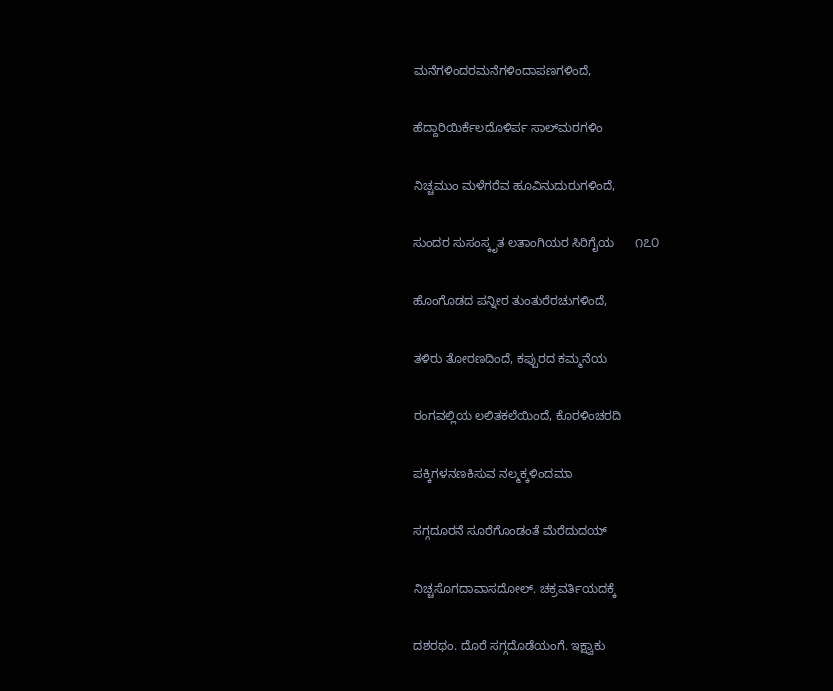ಮನೆಗಳಿಂದರಮನೆಗಳಿಂದಾಪಣಗಳಿಂದೆ,

ಹೆದ್ದಾರಿಯಿರ್ಕೆಲದೊಳಿರ್ಪ ಸಾಲ್‌ಮರಗಳಿಂ

ನಿಚ್ಚಮುಂ ಮಳೆಗರೆವ ಹೂವಿನುದುರುಗಳಿಂದೆ,

ಸುಂದರ ಸುಸಂಸ್ಕೃತ ಲತಾಂಗಿಯರ ಸಿರಿಗೈಯ      ೧೭೦

ಹೊಂಗೊಡದ ಪನ್ನೀರ ತುಂತುರೆರಚುಗಳಿಂದೆ,

ತಳಿರು ತೋರಣದಿಂದೆ, ಕಪ್ಪುರದ ಕಮ್ಮನೆಯ

ರಂಗವಲ್ಲಿಯ ಲಲಿತಕಲೆಯಿಂದೆ, ಕೊರಳಿಂಚರದಿ

ಪಕ್ಕಿಗಳನಣಕಿಸುವ ನಲ್ಮಕ್ಕಳಿಂದಮಾ

ಸಗ್ಗದೂರನೆ ಸೂರೆಗೊಂಡಂತೆ ಮೆರೆದುದಯ್

ನಿಚ್ಚಸೊಗದಾವಾಸದೋಲ್. ಚಕ್ರವರ್ತಿಯದಕ್ಕೆ

ದಶರಥಂ. ದೊರೆ ಸಗ್ಗದೊಡೆಯಂಗೆ. ಇಕ್ಷ್ವಾಕು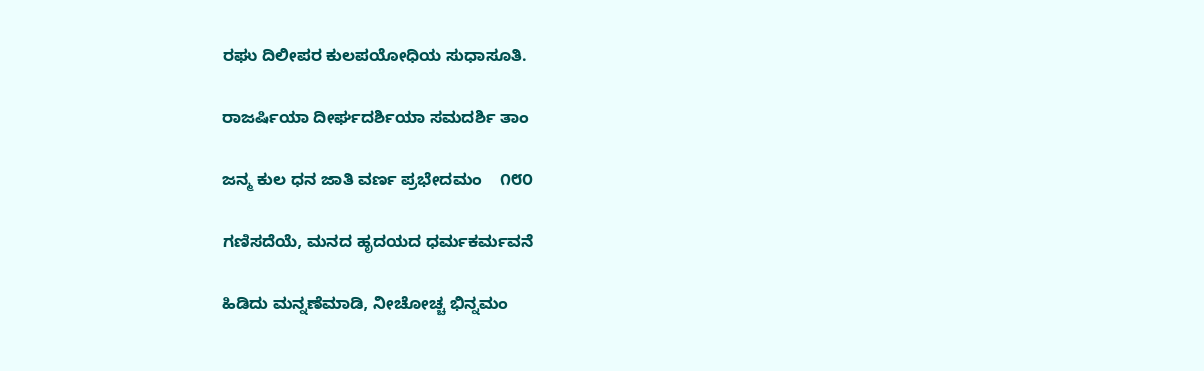ರಘು ದಿಲೀಪರ ಕುಲಪಯೋಧಿಯ ಸುಧಾಸೂತಿ.

ರಾಜರ್ಷಿಯಾ ದೀರ್ಘದರ್ಶಿಯಾ ಸಮದರ್ಶಿ ತಾಂ

ಜನ್ಮ ಕುಲ ಧನ ಜಾತಿ ವರ್ಣ ಪ್ರಭೇದಮಂ    ೧೮೦

ಗಣಿಸದೆಯೆ, ಮನದ ಹೃದಯದ ಧರ್ಮಕರ್ಮವನೆ

ಹಿಡಿದು ಮನ್ನಣೆಮಾಡಿ, ನೀಚೋಚ್ಚ ಭಿನ್ನಮಂ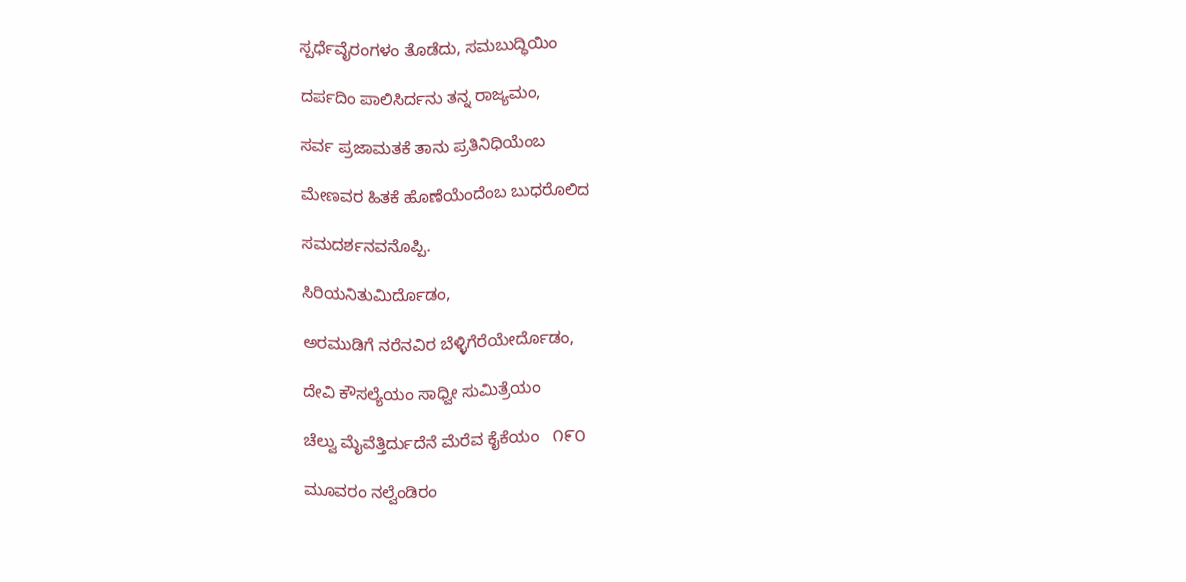ಸ್ಪರ್ಧೆವೈರಂಗಳಂ ತೊಡೆದು, ಸಮಬುದ್ಧಿಯಿಂ

ದರ್ಪದಿಂ ಪಾಲಿಸಿರ್ದನು ತನ್ನ ರಾಜ್ಯಮಂ,

ಸರ್ವ ಪ್ರಜಾಮತಕೆ ತಾನು ಪ್ರತಿನಿಧಿಯೆಂಬ

ಮೇಣವರ ಹಿತಕೆ ಹೊಣೆಯೆಂದೆಂಬ ಬುಧರೊಲಿದ

ಸಮದರ್ಶನವನೊಪ್ಪಿ.

ಸಿರಿಯನಿತುಮಿರ್ದೊಡಂ,

ಅರಮುಡಿಗೆ ನರೆನವಿರ ಬೆಳ್ಳಿಗೆರೆಯೇರ್ದೊಡಂ,

ದೇವಿ ಕೌಸಲ್ಯೆಯಂ ಸಾಧ್ವೀ ಸುಮಿತ್ರೆಯಂ

ಚೆಲ್ವು ಮೈವೆತ್ತಿರ್ದುದೆನೆ ಮೆರೆವ ಕೈಕೆಯಂ   ೧೯೦

ಮೂವರಂ ನಲ್ವೆಂಡಿರಂ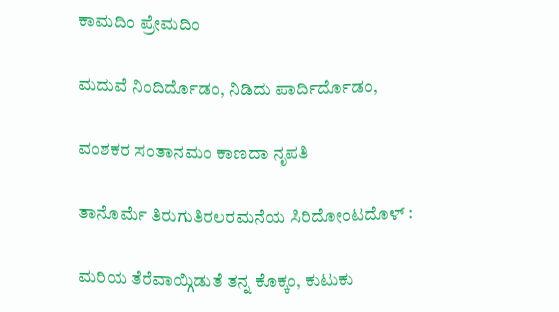ಕಾಮದಿಂ ಪ್ರೇಮದಿಂ

ಮದುವೆ ನಿಂದಿರ್ದೊಡಂ, ನಿಡಿದು ಪಾರ್ದಿರ್ದೊಡಂ,

ವಂಶಕರ ಸಂತಾನಮಂ ಕಾಣದಾ ನೃಪತಿ

ತಾನೊರ್ಮೆ ತಿರುಗುತಿರಲರಮನೆಯ ಸಿರಿದೋಂಟದೊಳ್ :

ಮರಿಯ ತೆರೆವಾಯ್ಗಿಡುತೆ ತನ್ನ ಕೊಕ್ಕಂ, ಕುಟುಕು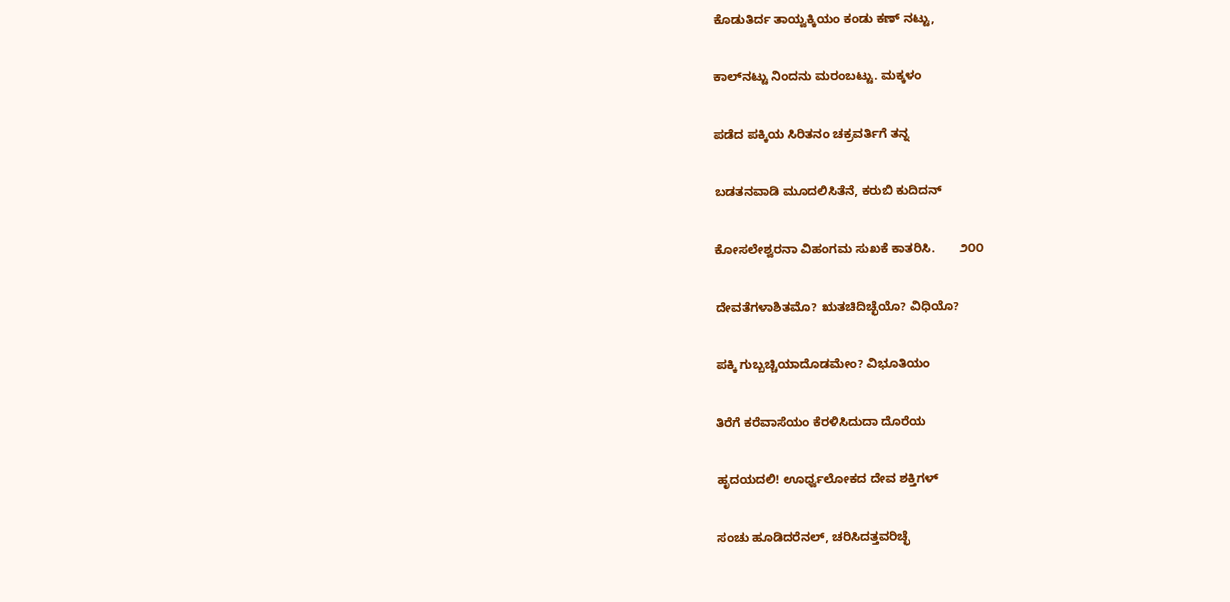ಕೊಡುತಿರ್ದ ತಾಯ್ವಕ್ಕಿಯಂ ಕಂಡು ಕಣ್ ನಟ್ಟು,

ಕಾಲ್‌ನಟ್ಟು ನಿಂದನು ಮರಂಬಟ್ಟು. ಮಕ್ಕಳಂ

ಪಡೆದ ಪಕ್ಕಿಯ ಸಿರಿತನಂ ಚಕ್ರವರ್ತಿಗೆ ತನ್ನ

ಬಡತನವಾಡಿ ಮೂದಲಿಸಿತೆನೆ, ಕರುಬಿ ಕುದಿದನ್

ಕೋಸಲೇಶ್ವರನಾ ವಿಹಂಗಮ ಸುಖಕೆ ಕಾತರಿಸಿ.       ೨೦೦

ದೇವತೆಗಳಾಶಿತಮೊ? ಋತಚಿದಿಚ್ಛೆಯೊ? ವಿಧಿಯೊ?

ಪಕ್ಕಿ ಗುಬ್ಬಚ್ಚಿಯಾದೊಡಮೇಂ? ವಿಭೂತಿಯಂ

ತಿರೆಗೆ ಕರೆವಾಸೆಯಂ ಕೆರಳಿಸಿದುದಾ ದೊರೆಯ

ಹೃದಯದಲಿ! ಊರ್ಧ್ವಲೋಕದ ದೇವ ಶಕ್ತಿಗಳ್

ಸಂಚು ಹೂಡಿದರೆನಲ್, ಚರಿಸಿದತ್ತವರಿಚ್ಛೆ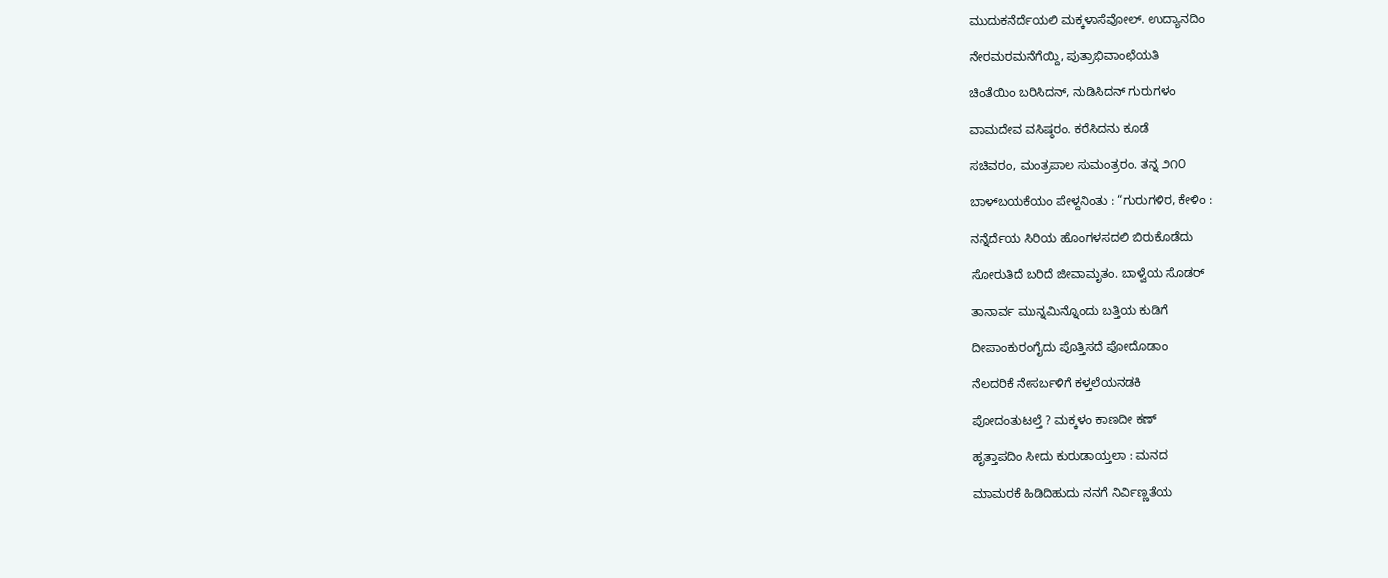ಮುದುಕನೆರ್ದೆಯಲಿ ಮಕ್ಕಳಾಸೆವೋಲ್. ಉದ್ಯಾನದಿಂ

ನೇರಮರಮನೆಗೆಯ್ದಿ, ಪುತ್ರಾಭಿವಾಂಛೆಯತಿ

ಚಿಂತೆಯಿಂ ಬರಿಸಿದನ್, ನುಡಿಸಿದನ್ ಗುರುಗಳಂ

ವಾಮದೇವ ವಸಿಷ್ಠರಂ. ಕರೆಸಿದನು ಕೂಡೆ

ಸಚಿವರಂ, ಮಂತ್ರಪಾಲ ಸುಮಂತ್ರರಂ. ತನ್ನ ೨೧೦

ಬಾಳ್‌ಬಯಕೆಯಂ ಪೇಳ್ದನಿಂತು : “ಗುರುಗಳಿರ, ಕೇಳಿಂ :

ನನ್ನೆರ್ದೆಯ ಸಿರಿಯ ಹೊಂಗಳಸದಲಿ ಬಿರುಕೊಡೆದು

ಸೋರುತಿದೆ ಬರಿದೆ ಜೀವಾಮೃತಂ. ಬಾಳ್ವೆಯ ಸೊಡರ್

ತಾನಾರ್ವ ಮುನ್ನಮಿನ್ನೊಂದು ಬತ್ತಿಯ ಕುಡಿಗೆ

ದೀಪಾಂಕುರಂಗೈದು ಪೊತ್ತಿಸದೆ ಪೋದೊಡಾಂ

ನೆಲದರಿಕೆ ನೇಸರ್ಬಳಿಗೆ ಕಳ್ತಲೆಯನಡಕಿ

ಪೋದಂತುಟಲ್ತೆ ? ಮಕ್ಕಳಂ ಕಾಣದೀ ಕಣ್

ಹೃತ್ತಾಪದಿಂ ಸೀದು ಕುರುಡಾಯ್ತಲಾ : ಮನದ

ಮಾಮರಕೆ ಹಿಡಿದಿಹುದು ನನಗೆ ನಿರ್ವಿಣ್ಣತೆಯ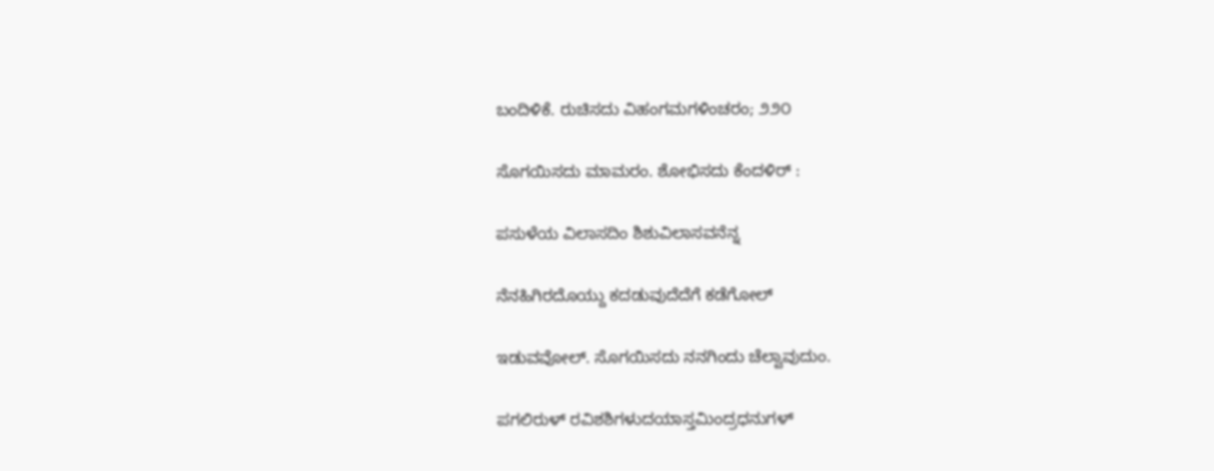ಬಂದಿಳಿಕೆ. ರುಚಿಸದು ವಿಹಂಗಮಗಳಿಂಚರಂ; ೨೨೦

ಸೊಗಯಿಸದು ಮಾಮರಂ. ಶೋಭಿಸದು ಕೆಂದಳಿರ್ :

ಪಸುಳೆಯ ವಿಲಾಸದಿಂ ಶಿಶುವಿಲಾಸವನೆನ್ನ

ನೆನಹಿಗಿರದೊಯ್ದು ಕದಡುವುದೆದೆಗೆ ಕಡೆಗೋಲ್

ಇಡುವವೋಲ್. ಸೊಗಯಿಸದು ನನಗಿಂದು ಚೆಲ್ವಾವುದುಂ.

ಪಗಲಿರುಳ್ ರವಿಶಶಿಗಳುದಯಾಸ್ತಮಿಂದ್ರಧನುಗಳ್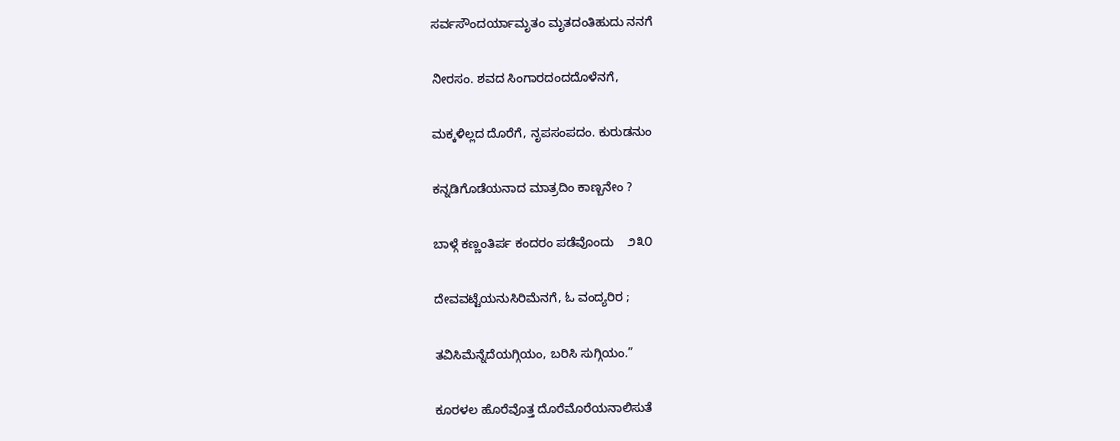ಸರ್ವಸೌಂದರ್ಯಾಮೃತಂ ಮೃತದಂತಿಹುದು ನನಗೆ

ನೀರಸಂ. ಶವದ ಸಿಂಗಾರದಂದದೊಳೆನಗೆ,

ಮಕ್ಕಳಿಲ್ಲದ ದೊರೆಗೆ, ನೃಪಸಂಪದಂ. ಕುರುಡನುಂ

ಕನ್ನಡಿಗೊಡೆಯನಾದ ಮಾತ್ರದಿಂ ಕಾಣ್ಬನೇಂ ?

ಬಾಳ್ಗೆ ಕಣ್ಣಂತಿರ್ಪ ಕಂದರಂ ಪಡೆವೊಂದು    ೨೩೦

ದೇವವಟ್ಟೆಯನುಸಿರಿಮೆನಗೆ, ಓ ವಂದ್ಯರಿರ ;

ತವಿಸಿಮೆನ್ನೆದೆಯಗ್ಗಿಯಂ, ಬರಿಸಿ ಸುಗ್ಗಿಯಂ.”

ಕೂರಳಲ ಹೊರೆವೊತ್ತ ದೊರೆಮೊರೆಯನಾಲಿಸುತೆ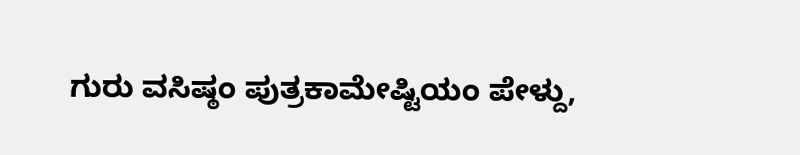ಗುರು ವಸಿಷ್ಠಂ ಪುತ್ರಕಾಮೇಷ್ಟಿಯಂ ಪೇಳ್ದು,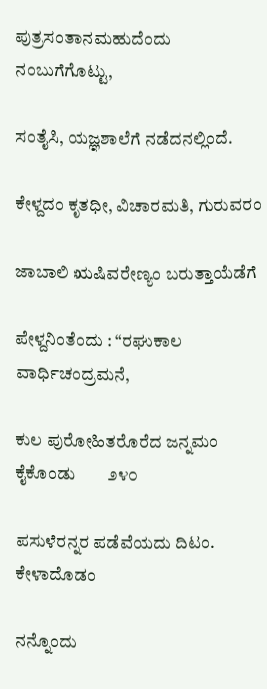ಪುತ್ರಸಂತಾನಮಹುದೆಂದು ನಂಬುಗೆಗೊಟ್ಟು,

ಸಂತೈಸಿ, ಯಜ್ಞಶಾಲೆಗೆ ನಡೆದನಲ್ಲಿಂದೆ.

ಕೇಳ್ದದಂ ಕೃತಧೀ, ವಿಚಾರಮತಿ, ಗುರುವರಂ

ಜಾಬಾಲಿ ಋಷಿವರೇಣ್ಯಂ ಬರುತ್ತಾಯೆಡೆಗೆ

ಪೇಳ್ದನಿಂತೆಂದು : “ರಘುಕಾಲ ವಾರ್ಧಿಚಂದ್ರಮನೆ,

ಕುಲ ಪುರೋಹಿತರೊರೆದ ಜನ್ನಮಂ ಕೈಕೊಂಡು        ೨೪೦

ಪಸುಳೆರನ್ನರ ಪಡೆವೆಯದು ದಿಟಂ. ಕೇಳಾದೊಡಂ

ನನ್ನೊಂದು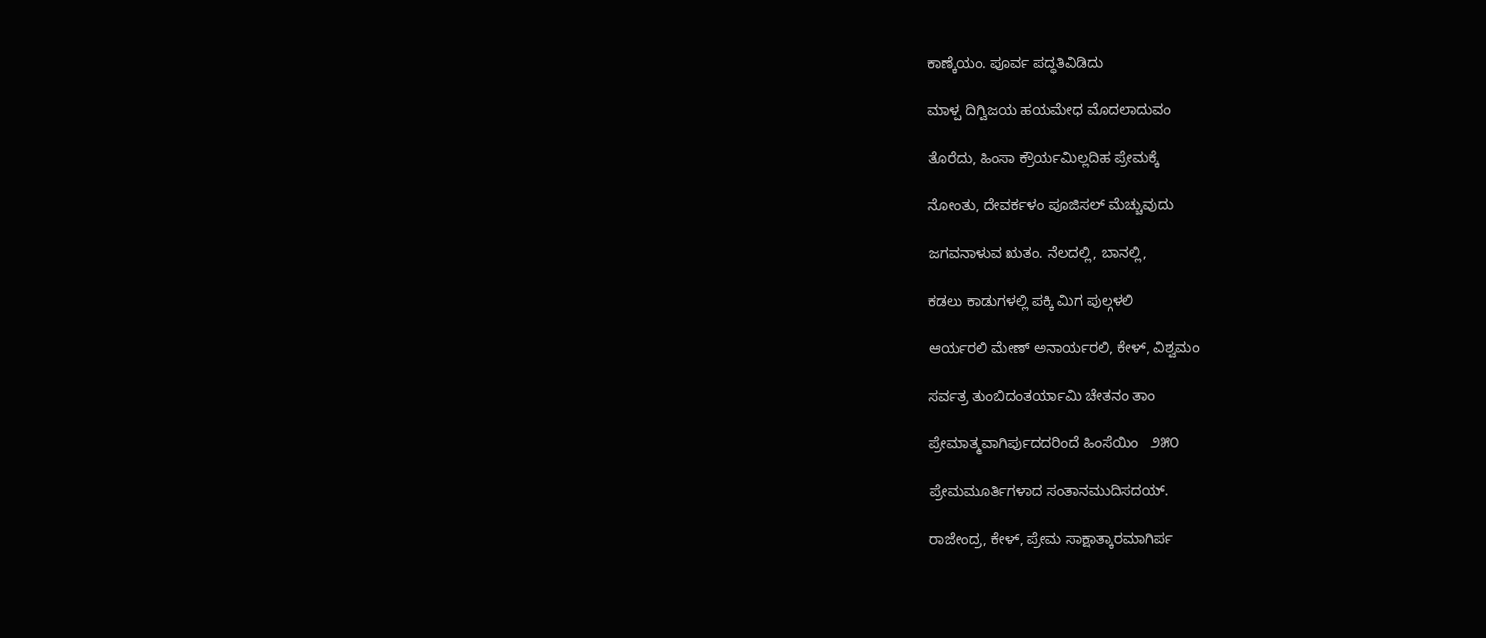ಕಾಣ್ಕೆಯಂ. ಪೂರ್ವ ಪದ್ಧತಿವಿಡಿದು

ಮಾಳ್ಪ ದಿಗ್ವಿಜಯ ಹಯಮೇಧ ಮೊದಲಾದುವಂ

ತೊರೆದು, ಹಿಂಸಾ ಕ್ರೌರ್ಯಮಿಲ್ಲದಿಹ ಪ್ರೇಮಕ್ಕೆ

ನೋಂತು, ದೇವರ್ಕಳಂ ಪೂಜಿಸಲ್ ಮೆಚ್ಚುವುದು

ಜಗವನಾಳುವ ಋತಂ. ನೆಲದಲ್ಲಿ, ಬಾನಲ್ಲಿ,

ಕಡಲು ಕಾಡುಗಳಲ್ಲಿ ಪಕ್ಕಿ ಮಿಗ ಪುಲ್ಗಳಲಿ

ಆರ್ಯರಲಿ ಮೇಣ್ ಅನಾರ್ಯರಲಿ, ಕೇಳ್, ವಿಶ್ವಮಂ

ಸರ್ವತ್ರ ತುಂಬಿದಂತರ್ಯಾಮಿ ಚೇತನಂ ತಾಂ

ಪ್ರೇಮಾತ್ಮವಾಗಿರ್ಪುದದರಿಂದೆ ಹಿಂಸೆಯಿಂ   ೨೫೦

ಪ್ರೇಮಮೂರ್ತಿಗಳಾದ ಸಂತಾನಮುದಿಸದಯ್.

ರಾಜೇಂದ್ರ, ಕೇಳ್, ಪ್ರೇಮ ಸಾಕ್ಷಾತ್ಕಾರಮಾಗಿರ್ಪ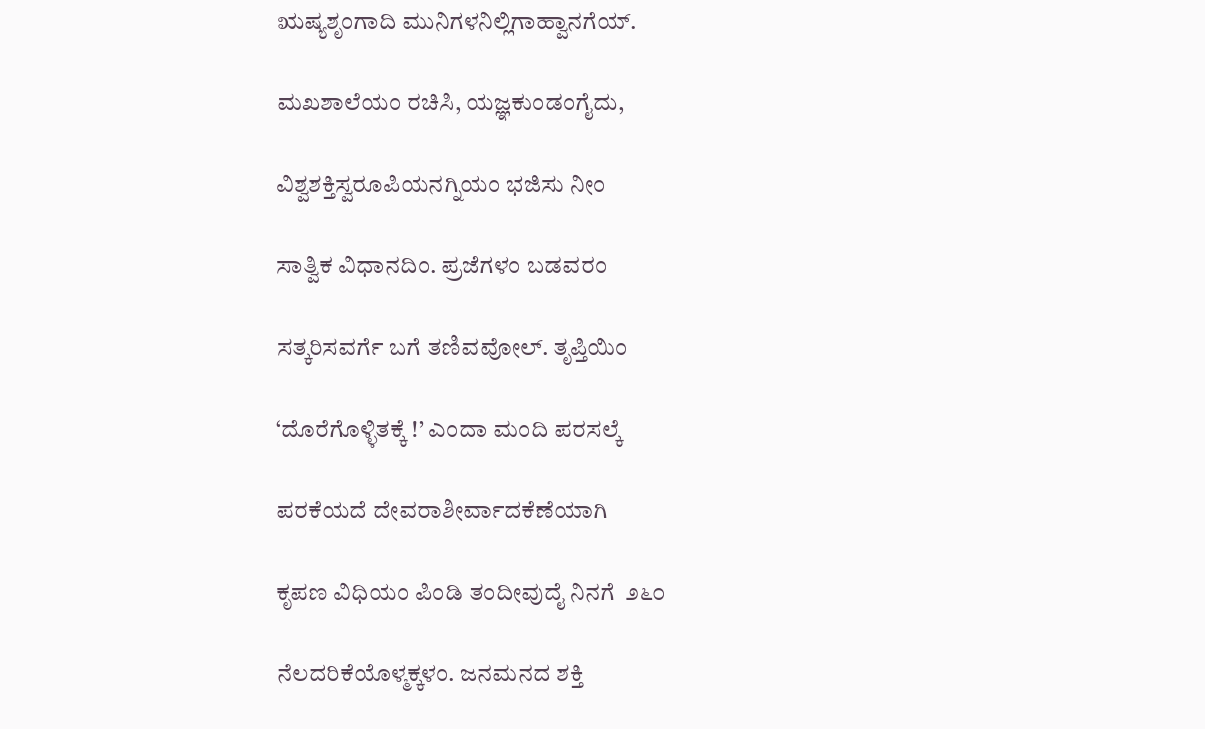ಋಷ್ಯಶೃಂಗಾದಿ ಮುನಿಗಳನಿಲ್ಲಿಗಾಹ್ವಾನಗೆಯ್.

ಮಖಶಾಲೆಯಂ ರಚಿಸಿ, ಯಜ್ಞಕುಂಡಂಗೈದು,

ವಿಶ್ವಶಕ್ತಿಸ್ವರೂಪಿಯನಗ್ನಿಯಂ ಭಜಿಸು ನೀಂ

ಸಾತ್ವಿಕ ವಿಧಾನದಿಂ. ಪ್ರಜೆಗಳಂ ಬಡವರಂ

ಸತ್ಕರಿಸವರ್ಗೆ ಬಗೆ ತಣಿವವೋಲ್. ತೃಪ್ತಿಯಿಂ

‘ದೊರೆಗೊಳ್ಳಿತಕ್ಕೆ !’ ಎಂದಾ ಮಂದಿ ಪರಸಲ್ಕೆ

ಪರಕೆಯದೆ ದೇವರಾಶೀರ್ವಾದಕೆಣೆಯಾಗಿ

ಕೃಪಣ ವಿಧಿಯಂ ಪಿಂಡಿ ತಂದೀವುದೈ ನಿನಗೆ  ೨೬೦

ನೆಲದರಿಕೆಯೊಳ್ಮಕ್ಕಳಂ. ಜನಮನದ ಶಕ್ತಿ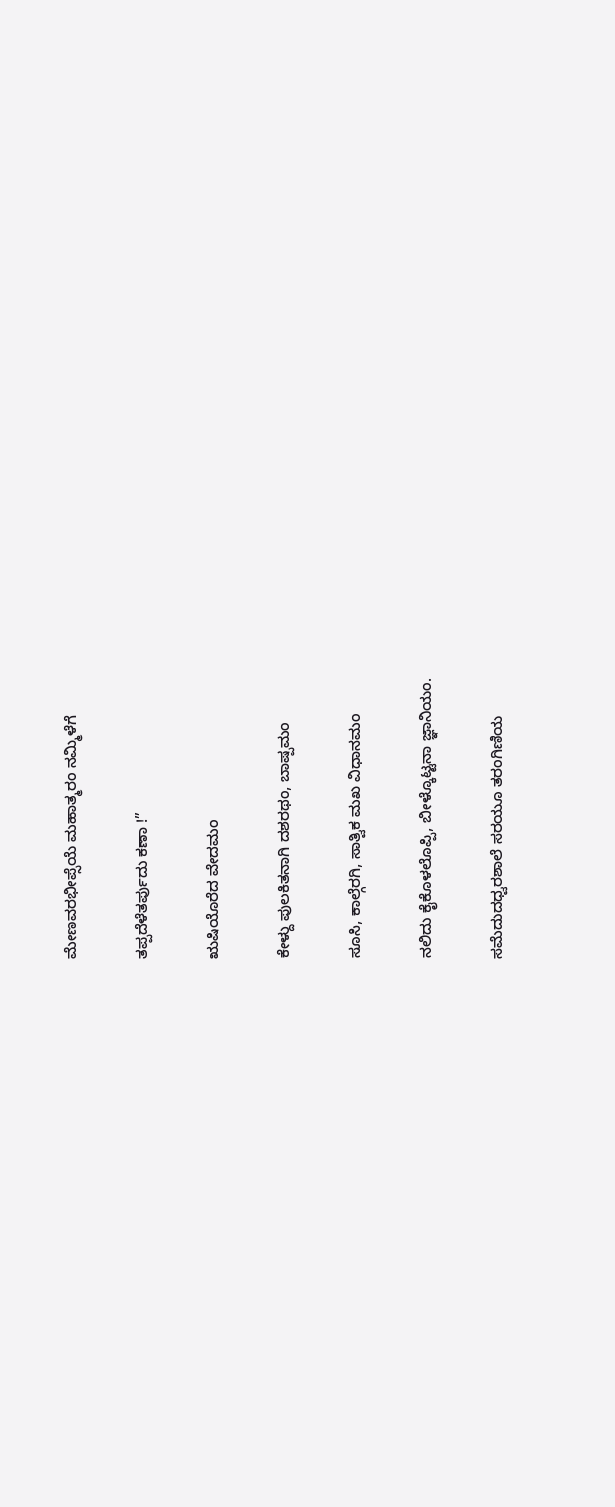ಮೇಣವರಭೀಪ್ಸೆಯೆ ಮಹಾತ್ಮರಂ ನಮ್ಮಿಳೆಗೆ

ತಪ್ಪದೆಳೆತರ್ಪುದು ಕಣಾ !”

ಋಷಿಯೊರೆದ ವೇದಮಂ

ಕೇಳ್ದು ಪುಲಕಿತನಾಗಿ ದಶರಥಂ, ಬಾಷ್ಪಮಂ

ಸೂಸಿ, ಕಾಲ್ಗೆರಗಿ, ಸಾತ್ವಿಕ ಮಖ ವಿಧಾನಮಂ

ನಲಿದು ಕೈಕೊಳಲೊಪ್ಪಿ, ಬೀಳ್ಕೊಟ್ಟನಾ ಜ್ಞಾನಿಯಂ.

ಸಮೆದುದಧ್ವರಶಾಲೆ ಸರಯೂ ತರಂಗಿಣಿಯ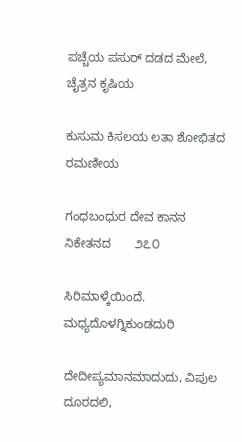ಪಚ್ಚೆಯ ಪಸುರ್ ದಡದ ಮೇಲೆ, ಚೈತ್ರನ ಕೃಷಿಯ

ಕುಸುಮ ಕಿಸಲಯ ಲತಾ ಶೋಭಿತದ ರಮಣೀಯ

ಗಂಧಬಂಧುರ ದೇವ ಕಾನನ ನಿಕೇತನದ       ೨೭೦

ಸಿರಿಮಾಳ್ಕೆಯಿಂದೆ. ಮಧ್ಯದೊಳಗ್ನಿಕುಂಡದುರಿ

ದೇದೀಪ್ಯಮಾನಮಾದುದು, ವಿಪುಲ ದೂರದಲಿ,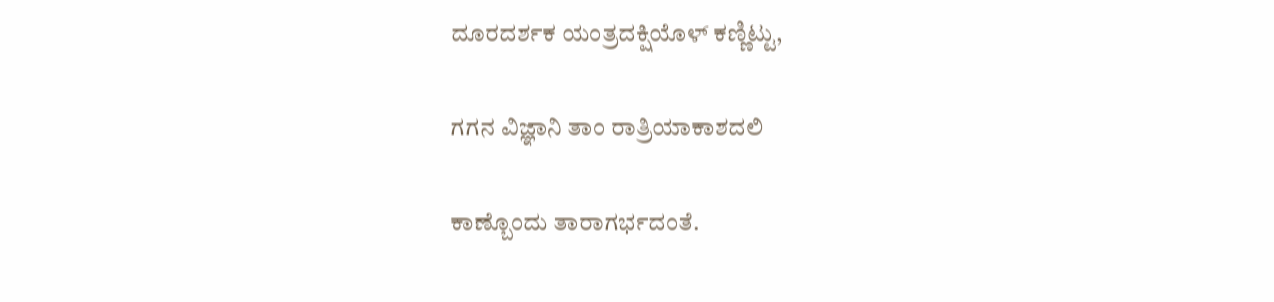ದೂರದರ್ಶಕ ಯಂತ್ರದಕ್ಷಿಯೊಳ್ ಕಣ್ಣಿಟ್ಟು,

ಗಗನ ವಿಜ್ಞಾನಿ ತಾಂ ರಾತ್ರಿಯಾಕಾಶದಲಿ

ಕಾಣ್ಬೊಂದು ತಾರಾಗರ್ಭದಂತೆ.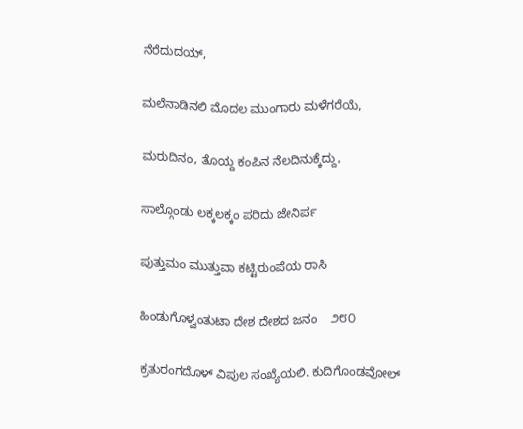ನೆರೆದುದಯ್,

ಮಲೆನಾಡಿನಲಿ ಮೊದಲ ಮುಂಗಾರು ಮಳೆಗರೆಯೆ,

ಮರುದಿನಂ, ತೊಯ್ದ ಕಂಪಿನ ನೆಲದಿನುಕ್ಕೆದ್ದು,

ಸಾಲ್ಗೊಂಡು ಲಕ್ಕಲಕ್ಕಂ ಪರಿದು ಜೇನಿರ್ಪ

ಪುತ್ತುಮಂ ಮುತ್ತುವಾ ಕಟ್ಟಿರುಂಪೆಯ ರಾಸಿ

ಹಿಂಡುಗೊಳ್ವಂತುಟಾ ದೇಶ ದೇಶದ ಜನಂ    ೨೮೦

ಕ್ರತುರಂಗದೊಳ್ ವಿಪುಲ ಸಂಖ್ಯೆಯಲಿ. ಕುದಿಗೊಂಡವೋಲ್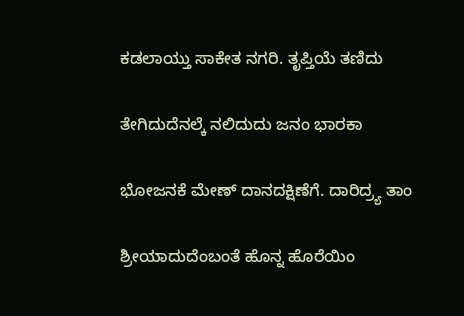ಕಡಲಾಯ್ತು ಸಾಕೇತ ನಗರಿ. ತೃಪ್ತಿಯೆ ತಣಿದು

ತೇಗಿದುದೆನಲ್ಕೆ ನಲಿದುದು ಜನಂ ಭಾರಕಾ

ಭೋಜನಕೆ ಮೇಣ್ ದಾನದಕ್ಷಿಣೆಗೆ. ದಾರಿದ್ರ್ಯ ತಾಂ

ಶ್ರೀಯಾದುದೆಂಬಂತೆ ಹೊನ್ನ ಹೊರೆಯಿಂ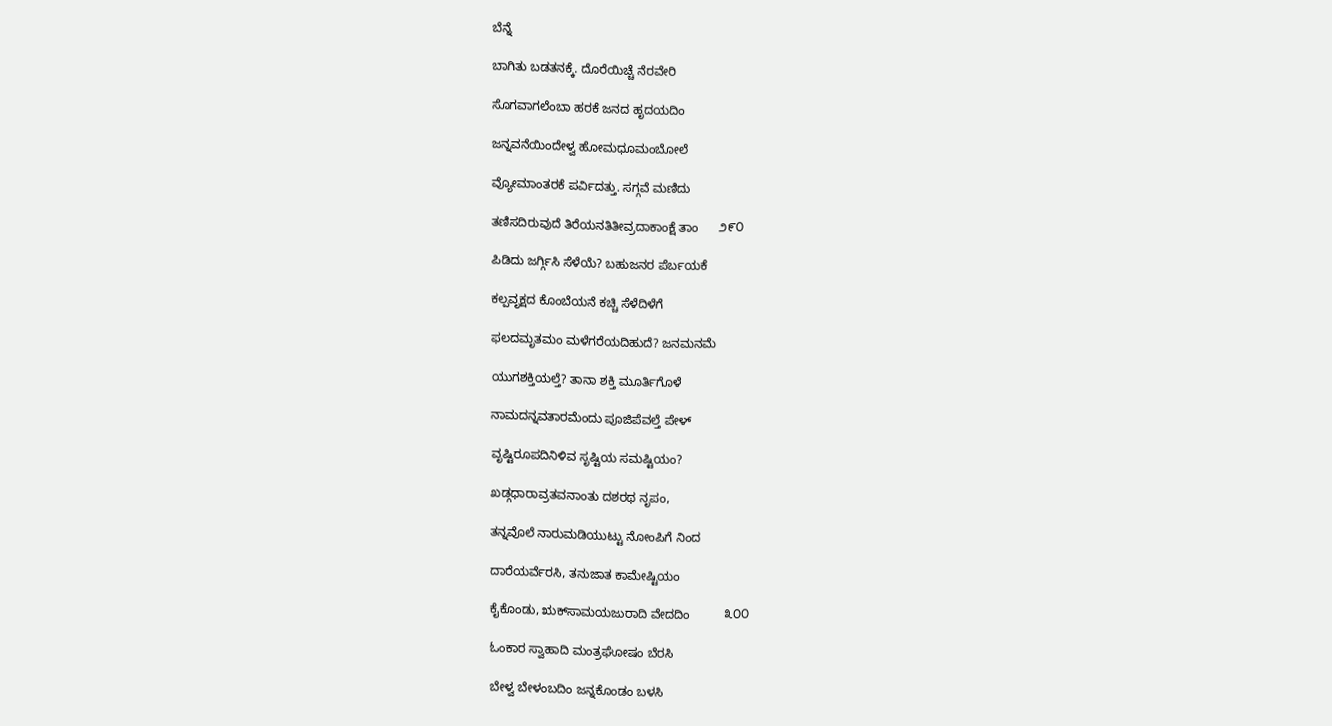ಬೆನ್ನೆ

ಬಾಗಿತು ಬಡತನಕ್ಕೆ. ದೊರೆಯಿಚ್ಚೆ ನೆರವೇರಿ

ಸೊಗವಾಗಲೆಂಬಾ ಹರಕೆ ಜನದ ಹೃದಯದಿಂ

ಜನ್ನವನೆಯಿಂದೇಳ್ವ ಹೋಮಧೂಮಂಬೋಲೆ

ವ್ಯೋಮಾಂತರಕೆ ಪರ್ವಿದತ್ತು. ಸಗ್ಗವೆ ಮಣಿದು

ತಣಿಸದಿರುವುದೆ ತಿರೆಯನತಿತೀವ್ರದಾಕಾಂಕ್ಷೆ ತಾಂ      ೨೯೦

ಪಿಡಿದು ಜರ್ಗ್ಗಿಸಿ ಸೆಳೆಯೆ? ಬಹುಜನರ ಪೆರ್ಬಯಕೆ

ಕಲ್ಪವೃಕ್ಷದ ಕೊಂಬೆಯನೆ ಕಚ್ಚಿ ಸೆಳೆದಿಳೆಗೆ

ಫಲದಮೃತಮಂ ಮಳೆಗರೆಯದಿಹುದೆ? ಜನಮನಮೆ

ಯುಗಶಕ್ತಿಯಲ್ತೆ? ತಾನಾ ಶಕ್ತಿ ಮೂರ್ತಿಗೊಳೆ

ನಾಮದನ್ನವತಾರಮೆಂದು ಪೂಜಿಪೆವಲ್ತೆ ಪೇಳ್

ವೃಷ್ಟಿರೂಪದಿನಿಳಿವ ಸೃಷ್ಟಿಯ ಸಮಷ್ಟಿಯಂ?

ಖಡ್ಗಧಾರಾವ್ರತವನಾಂತು ದಶರಥ ನೃಪಂ,

ತನ್ನವೊಲೆ ನಾರುಮಡಿಯುಟ್ಟು ನೋಂಪಿಗೆ ನಿಂದ

ದಾರೆಯರ್ವೆರಸಿ, ತನುಜಾತ ಕಾಮೇಷ್ಟಿಯಂ

ಕೈಕೊಂಡು, ಋಕ್‌ಸಾಮಯಜುರಾದಿ ವೇದದಿಂ          ೩೦೦

ಓಂಕಾರ ಸ್ವಾಹಾದಿ ಮಂತ್ರಘೋಷಂ ಬೆರಸಿ

ಬೇಳ್ವ ಬೇಳಂಬದಿಂ ಜನ್ನಕೊಂಡಂ ಬಳಸಿ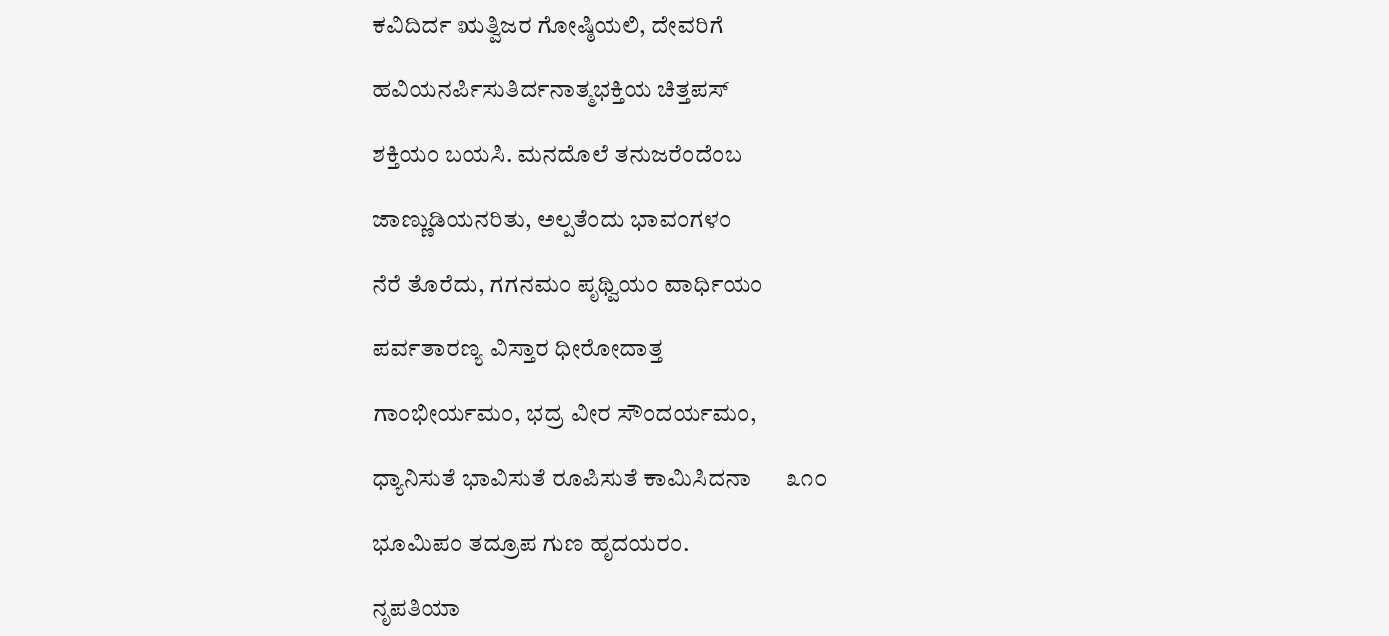ಕವಿದಿರ್ದ ಋತ್ವಿಜರ ಗೋಷ್ಠಿಯಲಿ, ದೇವರಿಗೆ

ಹವಿಯನರ್ಪಿಸುತಿರ್ದನಾತ್ಮಭಕ್ತಿಯ ಚಿತ್ತಪಸ್

ಶಕ್ತಿಯಂ ಬಯಸಿ. ಮನದೊಲೆ ತನುಜರೆಂದೆಂಬ

ಜಾಣ್ಣುಡಿಯನರಿತು, ಅಲ್ಪತೆಂದು ಭಾವಂಗಳಂ

ನೆರೆ ತೊರೆದು, ಗಗನಮಂ ಪೃಥ್ವಿಯಂ ವಾರ್ಧಿಯಂ

ಪರ್ವತಾರಣ್ಯ ವಿಸ್ತಾರ ಧೀರೋದಾತ್ತ

ಗಾಂಭೀರ್ಯಮಂ, ಭದ್ರ ವೀರ ಸೌಂದರ್ಯಮಂ,

ಧ್ಯಾನಿಸುತೆ ಭಾವಿಸುತೆ ರೂಪಿಸುತೆ ಕಾಮಿಸಿದನಾ      ೩೧೦

ಭೂಮಿಪಂ ತದ್ರೂಪ ಗುಣ ಹೃದಯರಂ.

ನೃಪತಿಯಾ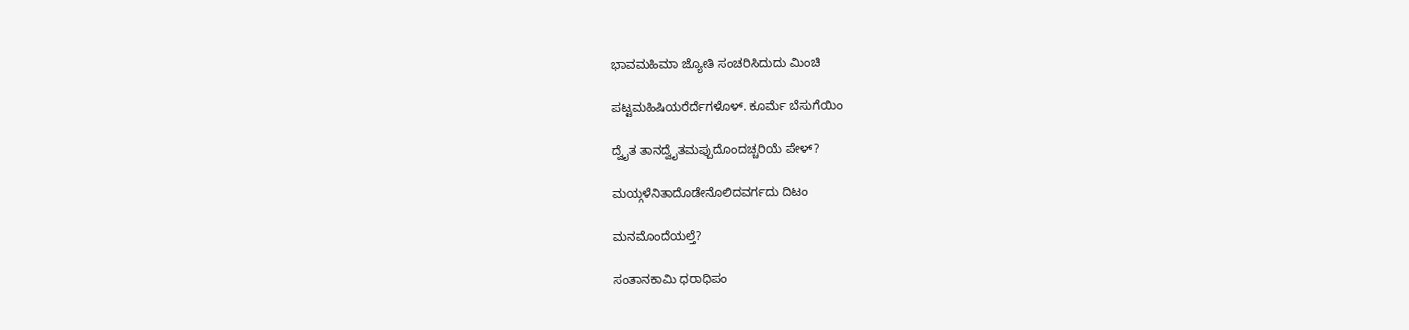ಭಾವಮಹಿಮಾ ಜ್ಯೋತಿ ಸಂಚರಿಸಿದುದು ಮಿಂಚಿ

ಪಟ್ಟಮಹಿಷಿಯರೆರ್ದೆಗಳೊಳ್. ಕೂರ್ಮೆ ಬೆಸುಗೆಯಿಂ

ದ್ವೈತ ತಾನದ್ವೈತಮಪ್ಪುದೊಂದಚ್ಚರಿಯೆ ಪೇಳ್?

ಮಯ್ಗಳೆನಿತಾದೊಡೇನೊಲಿದವರ್ಗದು ದಿಟಂ

ಮನಮೊಂದೆಯಲ್ತೆ?

ಸಂತಾನಕಾಮಿ ಧರಾಧಿಪಂ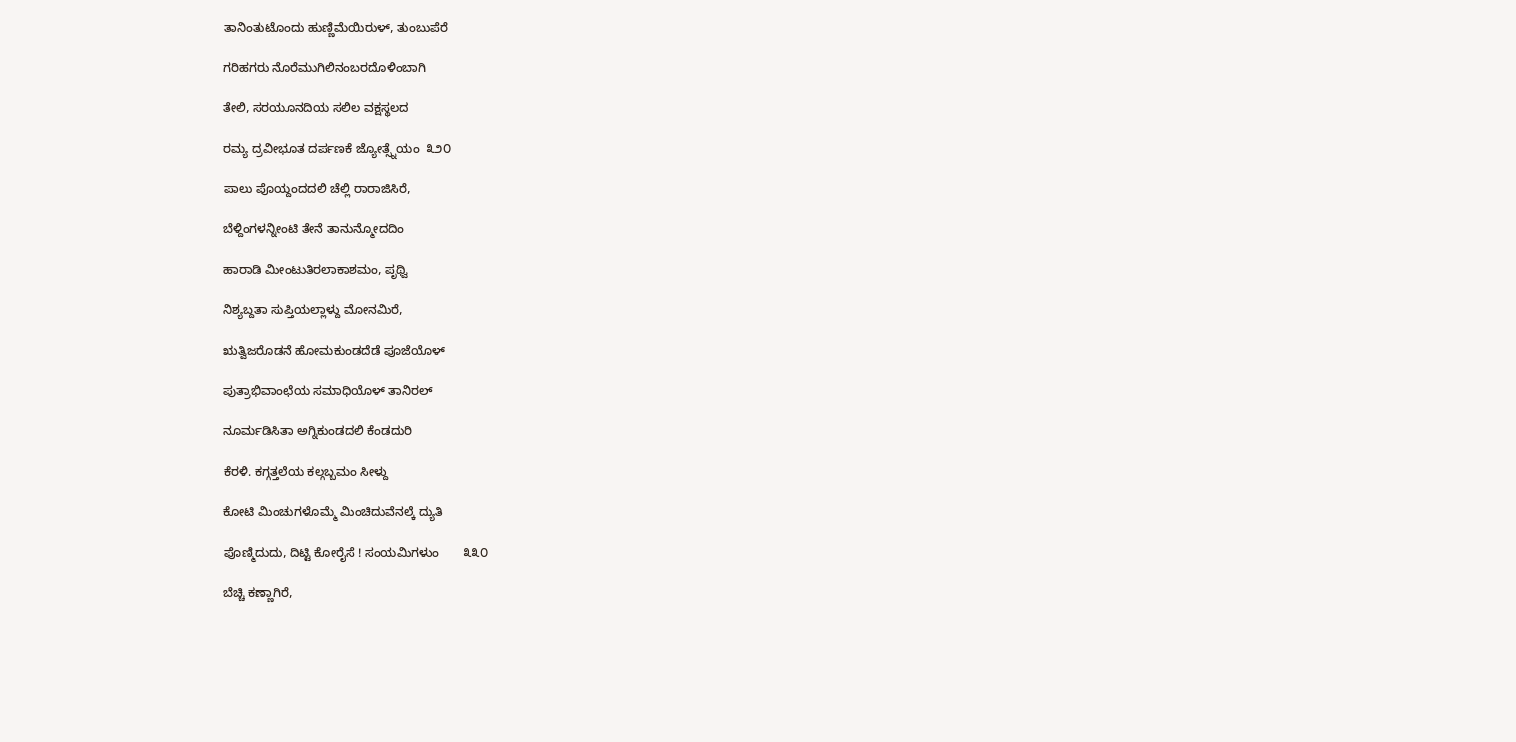ತಾನಿಂತುಟೊಂದು ಹುಣ್ಣಿಮೆಯಿರುಳ್, ತುಂಬುಪೆರೆ

ಗರಿಹಗರು ನೊರೆಮುಗಿಲಿನಂಬರದೊಳಿಂಬಾಗಿ

ತೇಲಿ, ಸರಯೂನದಿಯ ಸಲಿಲ ವಕ್ಷಸ್ಥಲದ

ರಮ್ಯ ದ್ರವೀಭೂತ ದರ್ಪಣಕೆ ಜ್ಯೋತ್ಸ್ನೆಯಂ  ೩೨೦

ಪಾಲು ಪೊಯ್ದಂದದಲಿ ಚೆಲ್ಲಿ ರಾರಾಜಿಸಿರೆ,

ಬೆಳ್ದಿಂಗಳನ್ನೀಂಟಿ ತೇನೆ ತಾನುನ್ಮೋದದಿಂ

ಹಾರಾಡಿ ಮೀಂಟುತಿರಲಾಕಾಶಮಂ, ಪೃಥ್ವಿ

ನಿಶ್ಯಬ್ದತಾ ಸುಪ್ತಿಯಲ್ಲಾಳ್ದು ಮೋನಮಿರೆ,

ಋತ್ವಿಜರೊಡನೆ ಹೋಮಕುಂಡದೆಡೆ ಪೂಜೆಯೊಳ್

ಪುತ್ರಾಭಿವಾಂಛೆಯ ಸಮಾಧಿಯೊಳ್ ತಾನಿರಲ್

ನೂರ್ಮಡಿಸಿತಾ ಅಗ್ನಿಕುಂಡದಲಿ ಕೆಂಡದುರಿ

ಕೆರಳಿ. ಕಗ್ಗತ್ತಲೆಯ ಕಲ್ಗಬ್ಬಮಂ ಸೀಳ್ದು

ಕೋಟಿ ಮಿಂಚುಗಳೊಮ್ಮೆ ಮಿಂಚಿದುವೆನಲ್ಕೆ ದ್ಯುತಿ

ಪೊಣ್ಮಿದುದು, ದಿಟ್ಟಿ ಕೋರೈಸೆ ! ಸಂಯಮಿಗಳುಂ       ೩೩೦

ಬೆಚ್ಚಿ ಕಣ್ಣಾಗಿರೆ,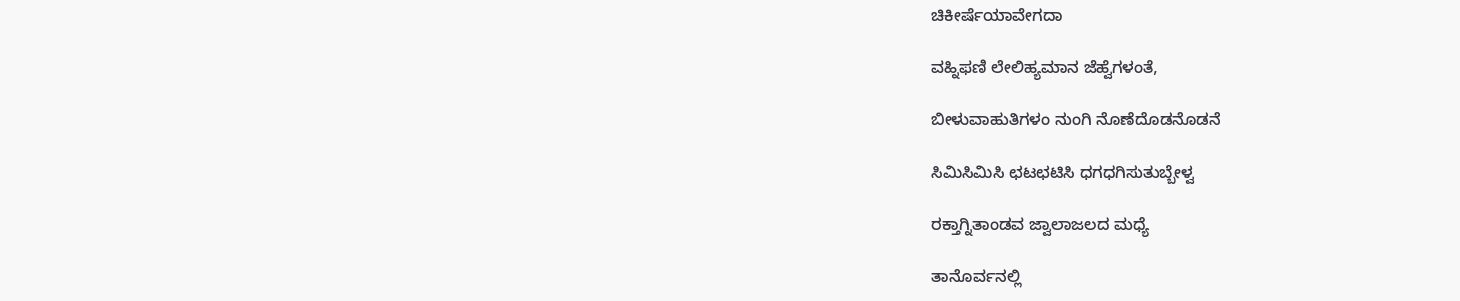ಚಿಕೀರ್ಷೆಯಾವೇಗದಾ

ವಹ್ನಿಫಣಿ ಲೇಲಿಹ್ಯಮಾನ ಜೆಹ್ವೆಗಳಂತೆ,

ಬೀಳುವಾಹುತಿಗಳಂ ನುಂಗಿ ನೊಣೆದೊಡನೊಡನೆ

ಸಿಮಿಸಿಮಿಸಿ ಛಟಛಟಿಸಿ ಧಗಧಗಿಸುತುಬ್ಬೇಳ್ವ

ರಕ್ತಾಗ್ನಿತಾಂಡವ ಜ್ವಾಲಾಜಲದ ಮಧ್ಯೆ

ತಾನೊರ್ವನಲ್ಲಿ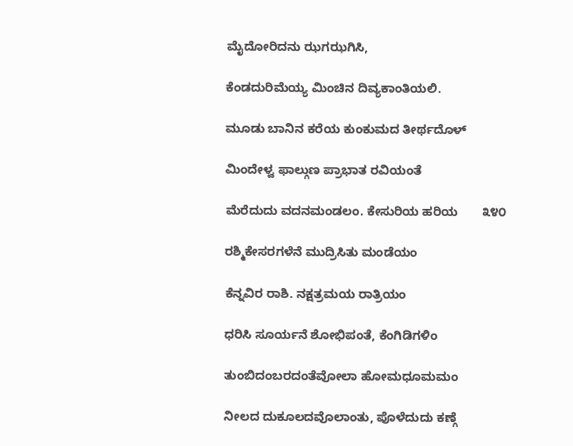ಮೈದೋರಿದನು ಝಗಝಗಿಸಿ,

ಕೆಂಡದುರಿಮೆಯ್ಯ ಮಿಂಚಿನ ದಿವ್ಯಕಾಂತಿಯಲಿ.

ಮೂಡು ಬಾನಿನ ಕರೆಯ ಕುಂಕುಮದ ತೀರ್ಥದೊಳ್

ಮಿಂದೇಳ್ವ ಫಾಲ್ಗುಣ ಪ್ರಾಭಾತ ರವಿಯಂತೆ

ಮೆರೆದುದು ವದನಮಂಡಲಂ. ಕೇಸುರಿಯ ಹರಿಯ       ೩೪೦

ರಶ್ಮಿಕೇಸರಗಳೆನೆ ಮುದ್ರಿಸಿತು ಮಂಡೆಯಂ

ಕೆನ್ನವಿರ ರಾಶಿ. ನಕ್ಷತ್ರಮಯ ರಾತ್ರಿಯಂ

ಧರಿಸಿ ಸೂರ್ಯನೆ ಶೋಭಿಪಂತೆ, ಕೆಂಗಿಡಿಗಳಿಂ

ತುಂಬಿದಂಬರದಂತೆವೋಲಾ ಹೋಮಧೂಮಮಂ

ನೀಲದ ದುಕೂಲದವೊಲಾಂತು, ಪೊಳೆದುದು ಕಣ್ಗೆ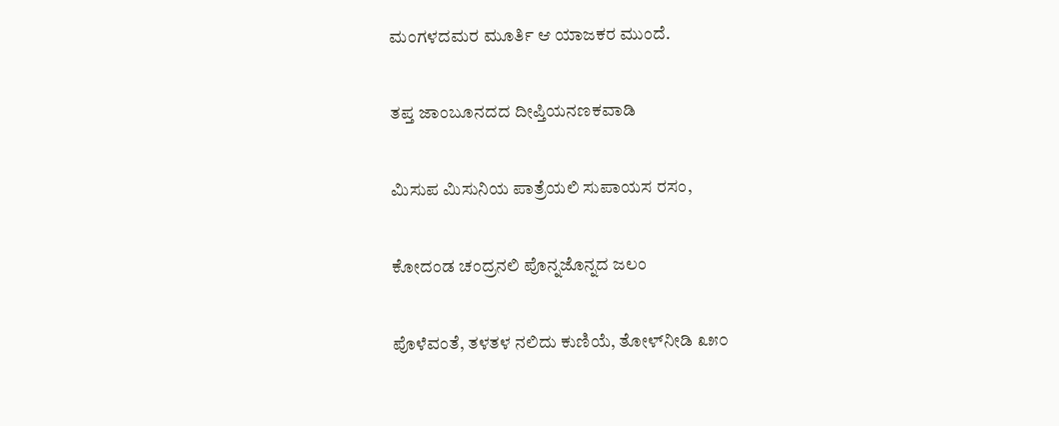ಮಂಗಳದಮರ ಮೂರ್ತಿ ಆ ಯಾಜಕರ ಮುಂದೆ.

ತಪ್ತ ಜಾಂಬೂನದದ ದೀಪ್ತಿಯನಣಕವಾಡಿ

ಮಿಸುಪ ಮಿಸುನಿಯ ಪಾತ್ರೆಯಲಿ ಸುಪಾಯಸ ರಸಂ,

ಕೋದಂಡ ಚಂದ್ರನಲಿ ಪೊನ್ನಜೊನ್ನದ ಜಲಂ

ಪೊಳೆವಂತೆ, ತಳತಳ ನಲಿದು ಕುಣಿಯೆ, ತೋಳ್‌ನೀಡಿ ೩೫೦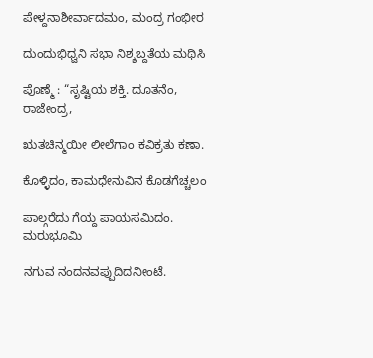ಪೇಳ್ದನಾಶೀರ್ವಾದಮಂ, ಮಂದ್ರ ಗಂಭೀರ

ದುಂದುಭಿಧ್ವನಿ ಸಭಾ ನಿಶ್ಶಬ್ದತೆಯ ಮಥಿಸಿ

ಪೊಣ್ಮೆ : “ಸೃಷ್ಟಿಯ ಶಕ್ತಿ. ದೂತನೆಂ, ರಾಜೇಂದ್ರ,

ಋತಚಿನ್ಮಯೀ ಲೀಲೆಗಾಂ ಕವಿಕ್ರತು ಕಣಾ.

ಕೊಳ್ಳಿದಂ, ಕಾಮಧೇನುವಿನ ಕೊಡಗೆಚ್ಚಲಂ

ಪಾಲ್ಗರೆದು ಗೆಯ್ದ ಪಾಯಸಮಿದಂ. ಮರುಭೂಮಿ

ನಗುವ ನಂದನವಪ್ಪುದಿದನೀಂಟೆ.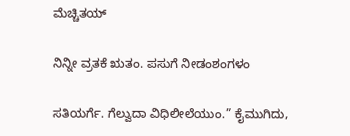ಮೆಚ್ಚಿತಯ್

ನಿನ್ನೀ ವ್ರತಕೆ ಋತಂ. ಪಸುಗೆ ನೀಡಂಶಂಗಳಂ

ಸತಿಯರ್ಗೆ. ಗೆಲ್ವುದಾ ವಿಧಿಲೀಲೆಯುಂ.” ಕೈಮುಗಿದು,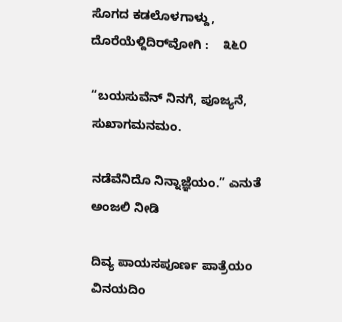ಸೊಗದ ಕಡಲೊಳಗಾಳ್ದು, ದೊರೆಯೆಳ್ದಿದಿರ್‌ವೋಗಿ :    ೩೬೦

“ಬಯಸುವೆನ್ ನಿನಗೆ, ಪೂಜ್ಯನೆ, ಸುಖಾಗಮನಮಂ.

ನಡೆವೆನಿದೊ ನಿನ್ನಾಜ್ಞೆಯಂ.” ಎನುತೆ ಅಂಜಲಿ ನೀಡಿ

ದಿವ್ಯ ಪಾಯಸಪೂರ್ಣ ಪಾತ್ರೆಯಂ ವಿನಯದಿಂ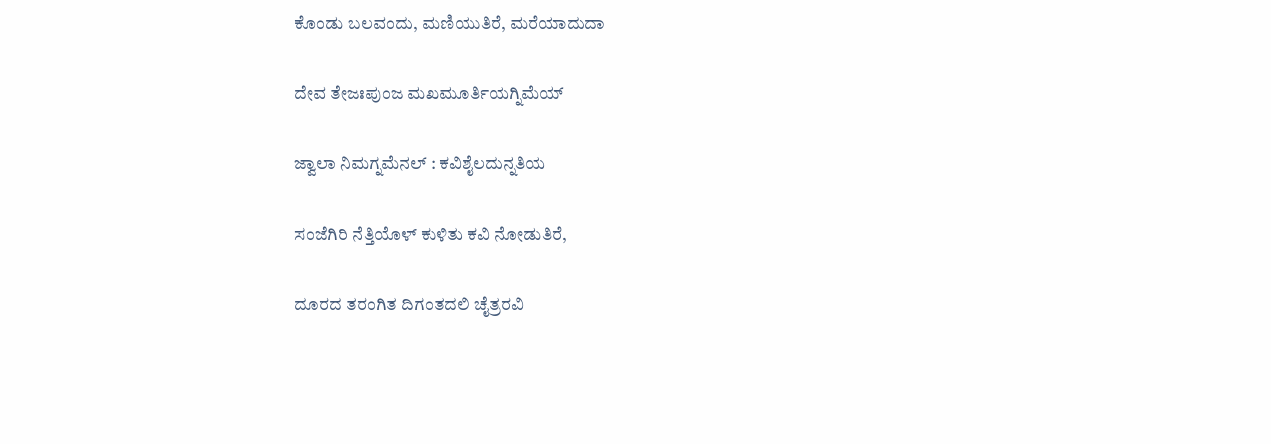ಕೊಂಡು ಬಲವಂದು, ಮಣಿಯುತಿರೆ, ಮರೆಯಾದುದಾ

ದೇವ ತೇಜಃಪುಂಜ ಮಖಮೂರ್ತಿಯಗ್ನಿಮೆಯ್

ಜ್ವಾಲಾ ನಿಮಗ್ನಮೆನಲ್ : ಕವಿಶೈಲದುನ್ನತಿಯ

ಸಂಜೆಗಿರಿ ನೆತ್ತಿಯೊಳ್ ಕುಳಿತು ಕವಿ ನೋಡುತಿರೆ,

ದೂರದ ತರಂಗಿತ ದಿಗಂತದಲಿ ಚೈತ್ರರವಿ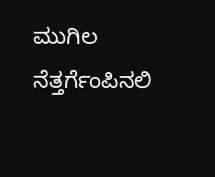ಮುಗಿಲ ನೆತ್ತರ್ಗೆಂಪಿನಲಿ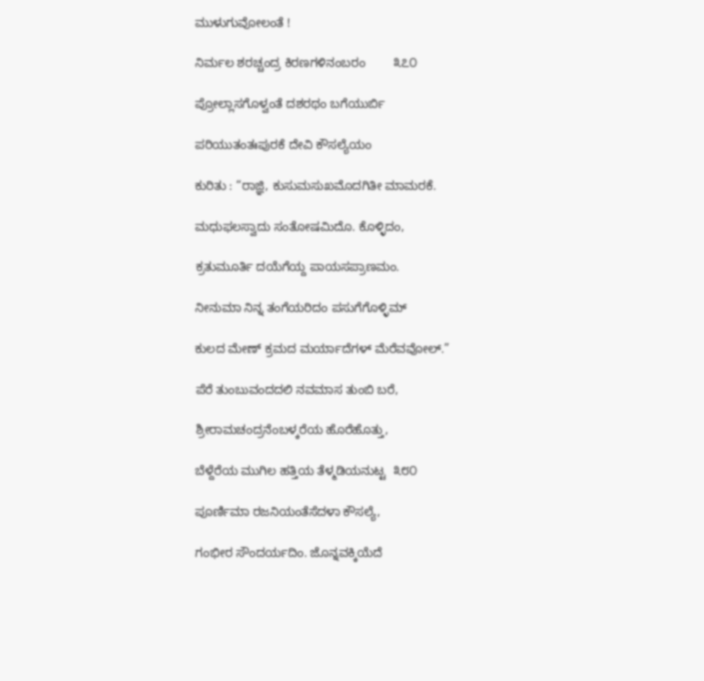ಮುಳುಗುವೋಲಂತೆ !

ನಿರ್ಮಲ ಶರಚ್ಚಂದ್ರ ಕಿರಣಗಳಿನಂಬರಂ        ೩೭೦

ಪ್ರೋಲ್ಲಾಸಗೊಳ್ವಂತೆ ದಶರಥಂ ಬಗೆಯುರ್ಬಿ

ಪರಿಯುತಂತಃಪುರಕೆ ದೇವಿ ಕೌಸಲ್ಯೆಯಂ

ಕುರಿತು : “ರಾಜ್ಞಿ, ಕುಸುಮಸುಖಮೊದಗಿತೀ ಮಾಮರಕೆ.

ಮಧುಫಲಸ್ವಾದು ಸಂತೋಷಮಿದೊ. ಕೊಳ್ಳಿದಂ,

ಕ್ರತುಮೂರ್ತಿ ದಯೆಗೆಯ್ದ ಪಾಯಸಪ್ರಾಣಮಂ.

ನೀನುಮಾ ನಿನ್ನ ತಂಗೆಯರಿದಂ ಪಸುಗೆಗೊಳ್ಳಿಮ್

ಕುಲದ ಮೇಣ್ ಕ್ರಮದ ಮರ್ಯಾದೆಗಳ್ ಮೆರೆವವೋಲ್.”

ಪೆರೆ ತುಂಬುವಂದದಲಿ ನವಮಾಸ ತುಂಬಿ ಬರೆ,

ಶ್ರೀರಾಮಚಂದ್ರನೆಂಬಳ್ಕರೆಯ ಹೊರೆಹೊತ್ತು,

ಬೆಳ್ದೆರೆಯ ಮುಗಿಲ ಹತ್ತಿಯ ತೆಳ್ಮಡಿಯನುಟ್ಟ  ೩೮೦

ಪೂರ್ಣಿಮಾ ರಜನಿಯಂತೆಸೆದಳಾ ಕೌಸಲ್ಯೆ,

ಗಂಭೀರ ಸೌಂದರ್ಯದಿಂ. ಜೊನ್ನವಕ್ಕಿಯೆದೆ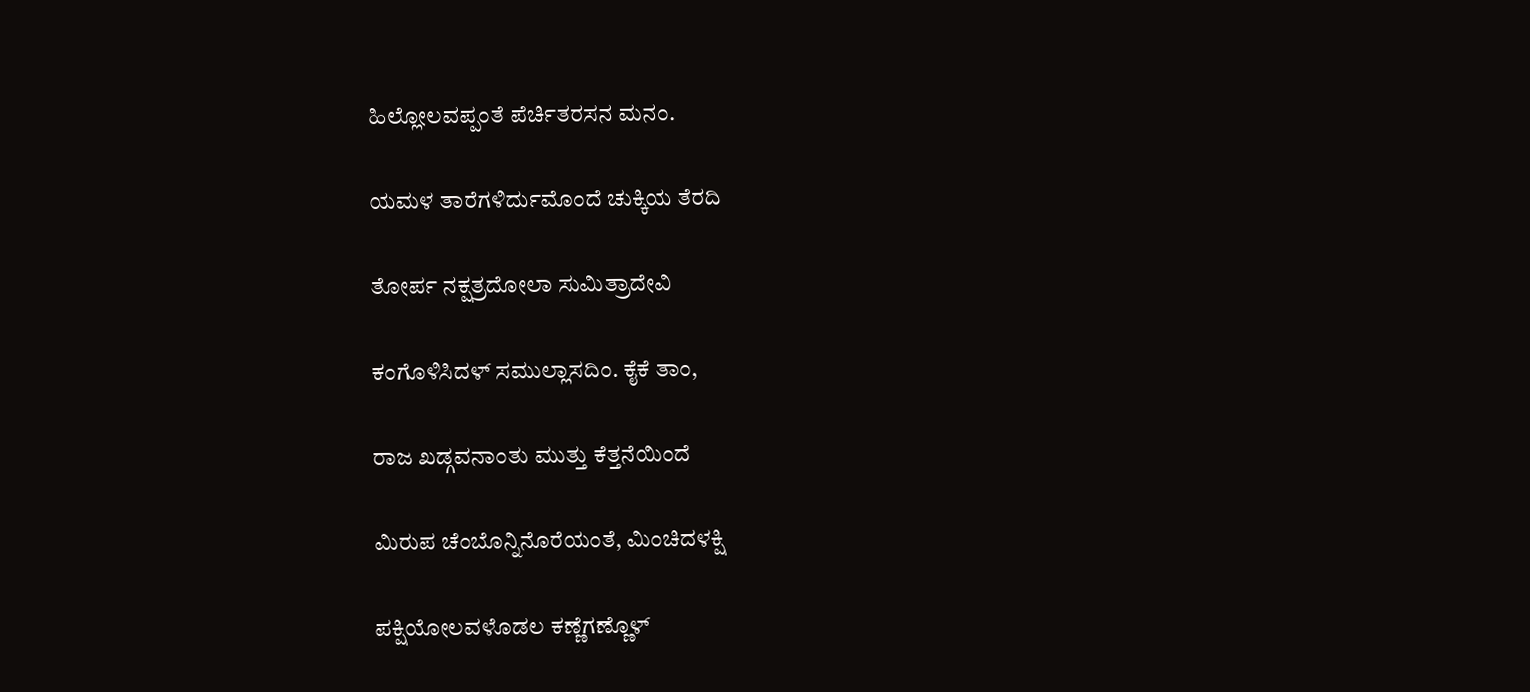ಹಿಲ್ಲೋಲವಪ್ಪಂತೆ ಪೆರ್ಚಿತರಸನ ಮನಂ.

ಯಮಳ ತಾರೆಗಳಿರ್ದುಮೊಂದೆ ಚುಕ್ಕಿಯ ತೆರದಿ

ತೋರ್ಪ ನಕ್ಷತ್ರದೋಲಾ ಸುಮಿತ್ರಾದೇವಿ

ಕಂಗೊಳಿಸಿದಳ್ ಸಮುಲ್ಲಾಸದಿಂ. ಕೈಕೆ ತಾಂ,

ರಾಜ ಖಡ್ಗವನಾಂತು ಮುತ್ತು ಕೆತ್ತನೆಯಿಂದೆ

ಮಿರುಪ ಚೆಂಬೊನ್ನಿನೊರೆಯಂತೆ, ಮಿಂಚಿದಳಕ್ಷಿ

ಪಕ್ಷಿಯೋಲವಳೊಡಲ ಕಣ್ಣೆಗಣ್ಣೊಳ್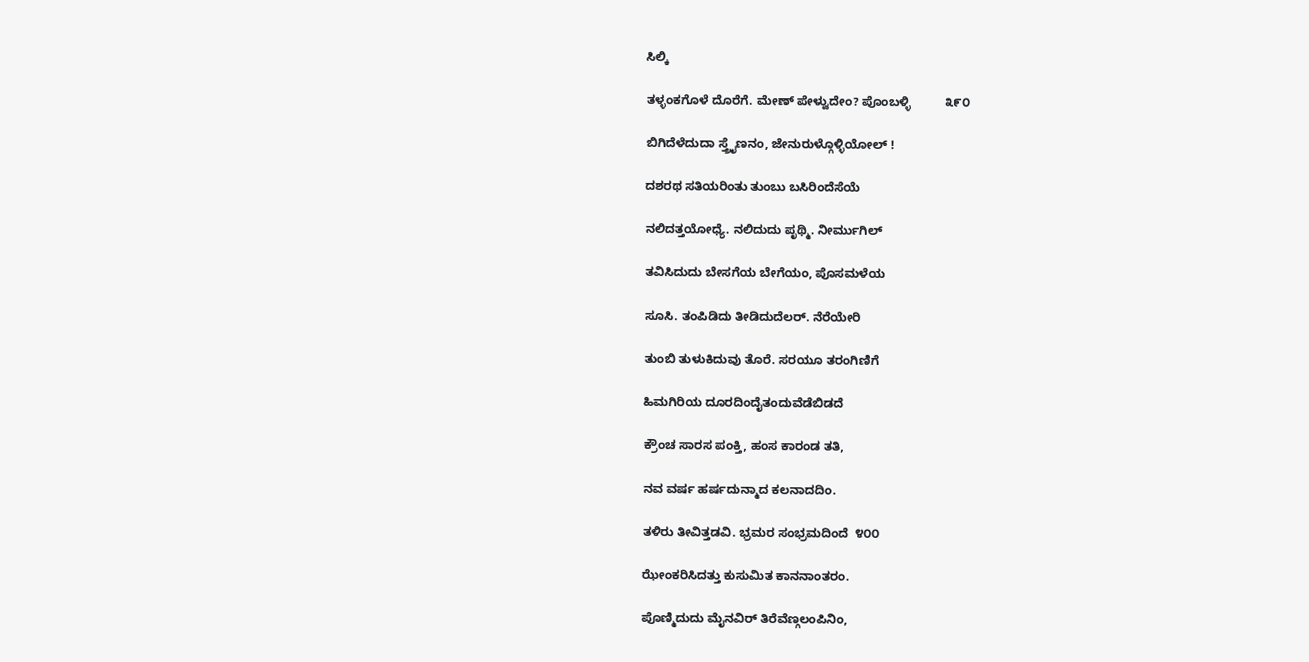ಸಿಲ್ಕಿ

ತಳ್ಳಂಕಗೊಳೆ ದೊರೆಗೆ. ಮೇಣ್ ಪೇಳ್ವುದೇಂ? ಪೊಂಬಳ್ಳಿ          ೩೯೦

ಬಿಗಿದೆಳೆದುದಾ ಸ್ತ್ರೈಣನಂ, ಜೇನುರುಳ್ಗೊಳ್ಳಿಯೋಲ್ !

ದಶರಥ ಸತಿಯರಿಂತು ತುಂಬು ಬಸಿರಿಂದೆಸೆಯೆ

ನಲಿದತ್ತಯೋಧ್ಯೆ. ನಲಿದುದು ಪೃಥ್ಮಿ. ನೀರ್ಮುಗಿಲ್

ತವಿಸಿದುದು ಬೇಸಗೆಯ ಬೇಗೆಯಂ, ಪೊಸಮಳೆಯ

ಸೂಸಿ. ತಂಪಿಡಿದು ತೀಡಿದುದೆಲರ್. ನೆರೆಯೇರಿ

ತುಂಬಿ ತುಳುಕಿದುವು ತೊರೆ. ಸರಯೂ ತರಂಗಿಣಿಗೆ

ಹಿಮಗಿರಿಯ ದೂರದಿಂದೈತಂದುವೆಡೆಬಿಡದೆ

ಕ್ರೌಂಚ ಸಾರಸ ಪಂಕ್ತಿ, ಹಂಸ ಕಾರಂಡ ತತಿ,

ನವ ವರ್ಷ ಹರ್ಷದುನ್ಮಾದ ಕಲನಾದದಿಂ.

ತಳಿರು ತೀವಿತ್ತಡವಿ. ಭ್ರಮರ ಸಂಭ್ರಮದಿಂದೆ  ೪೦೦

ಝೇಂಕರಿಸಿದತ್ತು ಕುಸುಮಿತ ಕಾನನಾಂತರಂ.

ಪೊಣ್ಮಿದುದು ಮೈನವಿರ್ ತಿರೆವೆಣ್ಗಲಂಪಿನಿಂ,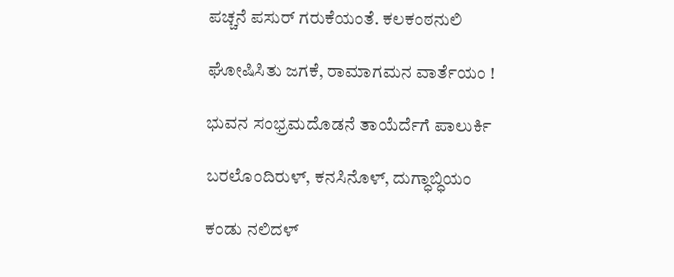ಪಚ್ಚನೆ ಪಸುರ್ ಗರುಕೆಯಂತೆ. ಕಲಕಂಠನುಲಿ

ಘೋಷಿಸಿತು ಜಗಕೆ, ರಾಮಾಗಮನ ವಾರ್ತೆಯಂ !

ಭುವನ ಸಂಭ್ರಮದೊಡನೆ ತಾಯೆರ್ದೆಗೆ ಪಾಲುರ್ಕಿ

ಬರಲೊಂದಿರುಳ್, ಕನಸಿನೊಳ್, ದುಗ್ಧಾಬ್ಧಿಯಂ

ಕಂಡು ನಲಿದಳ್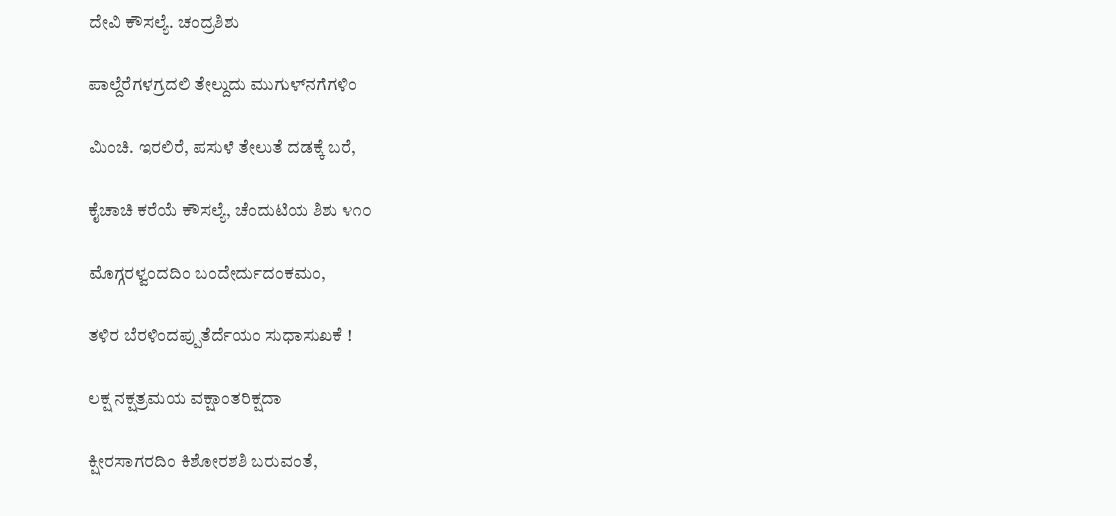ದೇವಿ ಕೌಸಲ್ಯೆ. ಚಂದ್ರಶಿಶು

ಪಾಲ್ದೆರೆಗಳಗ್ರದಲಿ ತೇಲ್ದುದು ಮುಗುಳ್‌ನಗೆಗಳಿಂ

ಮಿಂಚಿ. ಇರಲಿರೆ, ಪಸುಳೆ ತೇಲುತೆ ದಡಕ್ಕೆ ಬರೆ,

ಕೈಚಾಚಿ ಕರೆಯೆ ಕೌಸಲ್ಯೆ, ಚೆಂದುಟಿಯ ಶಿಶು ೪೧೦

ಮೊಗ್ಗರಳ್ವಂದದಿಂ ಬಂದೇರ್ದುದಂಕಮಂ,

ತಳಿರ ಬೆರಳಿಂದಪ್ಪುತೆರ್ದೆಯಂ ಸುಧಾಸುಖಕೆ !

ಲಕ್ಷ ನಕ್ಷತ್ರಮಯ ವಕ್ಷಾಂತರಿಕ್ಷದಾ

ಕ್ಷೀರಸಾಗರದಿಂ ಕಿಶೋರಶಶಿ ಬರುವಂತೆ,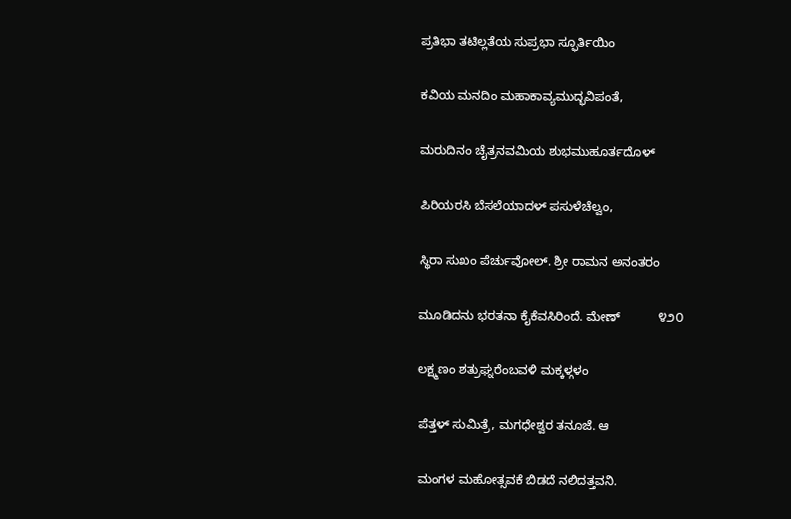ಪ್ರತಿಭಾ ತಟಿಲ್ಲತೆಯ ಸುಪ್ರಭಾ ಸ್ಫೂರ್ತಿಯಿಂ

ಕವಿಯ ಮನದಿಂ ಮಹಾಕಾವ್ಯಮುದ್ಭವಿಪಂತೆ,

ಮರುದಿನಂ ಚೈತ್ರನವಮಿಯ ಶುಭಮುಹೂರ್ತದೊಳ್

ಪಿರಿಯರಸಿ ಬೆಸಲೆಯಾದಳ್ ಪಸುಳೆಚೆಲ್ವಂ,

ಸ್ಥಿರಾ ಸುಖಂ ಪೆರ್ಚುವೋಲ್. ಶ್ರೀ ರಾಮನ ಅನಂತರಂ

ಮೂಡಿದನು ಭರತನಾ ಕೈಕೆವಸಿರಿಂದೆ. ಮೇಣ್           ೪೨೦

ಲಕ್ಷ್ಮಣಂ ಶತ್ರುಘ್ನರೆಂಬವಳಿ ಮಕ್ಕಳ್ಗಳಂ

ಪೆತ್ತಳ್ ಸುಮಿತ್ರೆ, ಮಗಧೇಶ್ವರ ತನೂಜೆ. ಆ

ಮಂಗಳ ಮಹೋತ್ಸವಕೆ ಬಿಡದೆ ನಲಿದತ್ತವನಿ.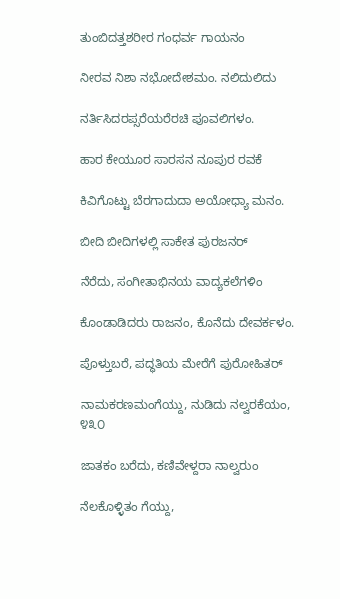ತುಂಬಿದತ್ತಶರೀರ ಗಂಧರ್ವ ಗಾಯನಂ

ನೀರವ ನಿಶಾ ನಭೋದೇಶಮಂ. ನಲಿದುಲಿದು

ನರ್ತಿಸಿದರಪ್ಸರೆಯರೆರಚಿ ಪೂವಲಿಗಳಂ.

ಹಾರ ಕೇಯೂರ ಸಾರಸನ ನೂಪುರ ರವಕೆ

ಕಿವಿಗೊಟ್ಟು ಬೆರಗಾದುದಾ ಅಯೋಧ್ಯಾ ಮನಂ.

ಬೀದಿ ಬೀದಿಗಳಲ್ಲಿ ಸಾಕೇತ ಪುರಜನರ್

ನೆರೆದು, ಸಂಗೀತಾಭಿನಯ ವಾದ್ಯಕಲೆಗಳಿಂ

ಕೊಂಡಾಡಿದರು ರಾಜನಂ, ಕೊನೆದು ದೇವರ್ಕಳಂ.

ಪೊಳ್ತುಬರೆ, ಪದ್ಧತಿಯ ಮೇರೆಗೆ ಪುರೋಹಿತರ್

ನಾಮಕರಣಮಂಗೆಯ್ದು, ನುಡಿದು ನಲ್ವರಕೆಯಂ,         ೪೩೦

ಜಾತಕಂ ಬರೆದು, ಕಣಿವೇಳ್ದರಾ ನಾಲ್ವರುಂ

ನೆಲಕೊಳ್ಳಿತಂ ಗೆಯ್ದು,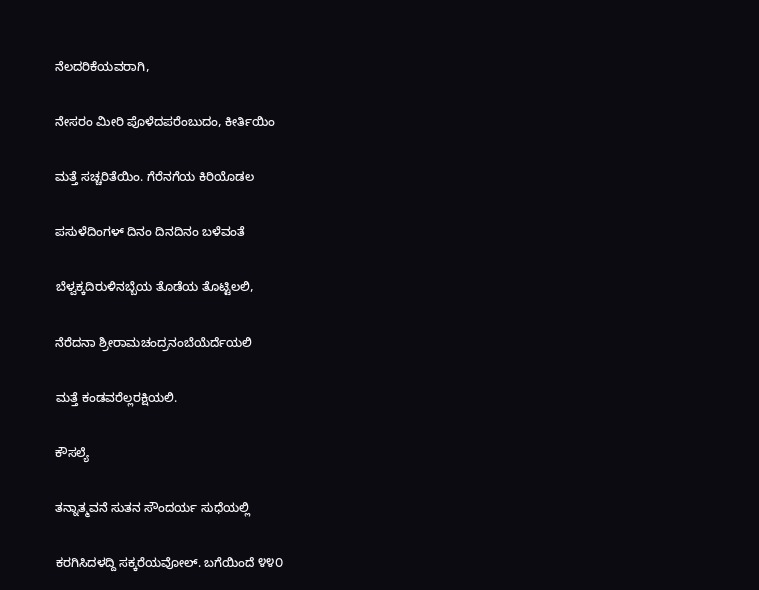ನೆಲದರಿಕೆಯವರಾಗಿ,

ನೇಸರಂ ಮೀರಿ ಪೊಳೆದಪರೆಂಬುದಂ, ಕೀರ್ತಿಯಿಂ

ಮತ್ತೆ ಸಚ್ಚರಿತೆಯಿಂ. ಗೆರೆನಗೆಯ ಕಿರಿಯೊಡಲ

ಪಸುಳೆದಿಂಗಳ್ ದಿನಂ ದಿನದಿನಂ ಬಳೆವಂತೆ

ಬೆಳ್ವಕ್ಕದಿರುಳಿನಬ್ಬೆಯ ತೊಡೆಯ ತೊಟ್ಟಿಲಲಿ,

ನೆರೆದನಾ ಶ್ರೀರಾಮಚಂದ್ರನಂಬೆಯೆರ್ದೆಯಲಿ

ಮತ್ತೆ ಕಂಡವರೆಲ್ಲರಕ್ಷಿಯಲಿ.

ಕೌಸಲ್ಯೆ

ತನ್ನಾತ್ಮವನೆ ಸುತನ ಸೌಂದರ್ಯ ಸುಧೆಯಲ್ಲಿ

ಕರಗಿಸಿದಳದ್ದಿ ಸಕ್ಕರೆಯವೋಲ್. ಬಗೆಯಿಂದೆ ೪೪೦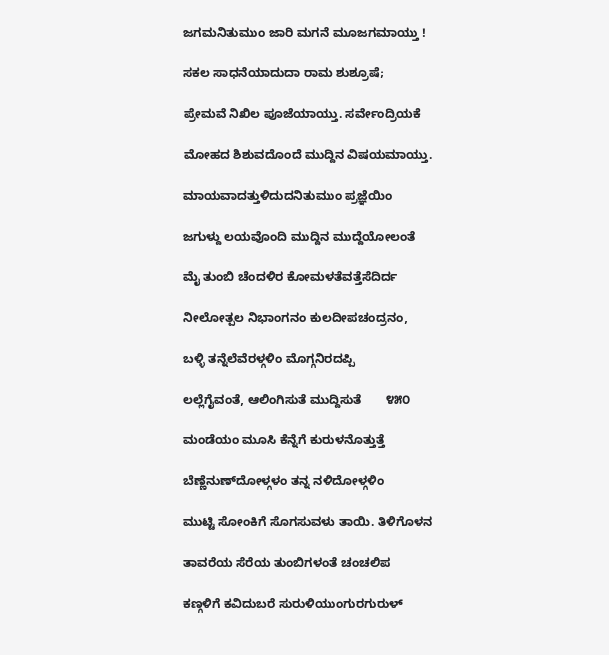ಜಗಮನಿತುಮುಂ ಜಾರಿ ಮಗನೆ ಮೂಜಗಮಾಯ್ತು !

ಸಕಲ ಸಾಧನೆಯಾದುದಾ ರಾಮ ಶುಶ್ರೂಷೆ;

ಪ್ರೇಮವೆ ನಿಖಿಲ ಪೂಜೆಯಾಯ್ತು. ಸರ್ವೇಂದ್ರಿಯಕೆ

ಮೋಹದ ಶಿಶುವದೊಂದೆ ಮುದ್ದಿನ ವಿಷಯಮಾಯ್ತು.

ಮಾಯವಾದತ್ತುಳಿದುದನಿತುಮುಂ ಪ್ರಜ್ಞೆಯಿಂ

ಜಗುಳ್ದು ಲಯವೊಂದಿ ಮುದ್ದಿನ ಮುದ್ದೆಯೋಲಂತೆ

ಮೈ ತುಂಬಿ ಚೆಂದಳಿರ ಕೋಮಳತೆವತ್ತೆಸೆದಿರ್ದ

ನೀಲೋತ್ಪಲ ನಿಭಾಂಗನಂ ಕುಲದೀಪಚಂದ್ರನಂ,

ಬಳ್ಳಿ ತನ್ನೆಲೆವೆರಳ್ಗಳಿಂ ಮೊಗ್ಗನಿರದಪ್ಪಿ

ಲಲ್ಲೆಗೈವಂತೆ, ಆಲಿಂಗಿಸುತೆ ಮುದ್ದಿಸುತೆ       ೪೫೦

ಮಂಡೆಯಂ ಮೂಸಿ ಕೆನ್ನೆಗೆ ಕುರುಳನೊತ್ತುತ್ತೆ

ಬೆಣ್ಣೆನುಣ್‌ದೋಳ್ಗಳಂ ತನ್ನ ನಳಿದೋಳ್ಗಳಿಂ

ಮುಟ್ಟಿ ಸೋಂಕಿಗೆ ಸೊಗಸುವಳು ತಾಯಿ. ತಿಳಿಗೊಳನ

ತಾವರೆಯ ಸೆರೆಯ ತುಂಬಿಗಳಂತೆ ಚಂಚಲಿಪ

ಕಣ್ಗಳಿಗೆ ಕವಿದುಬರೆ ಸುರುಳಿಯುಂಗುರಗುರುಳ್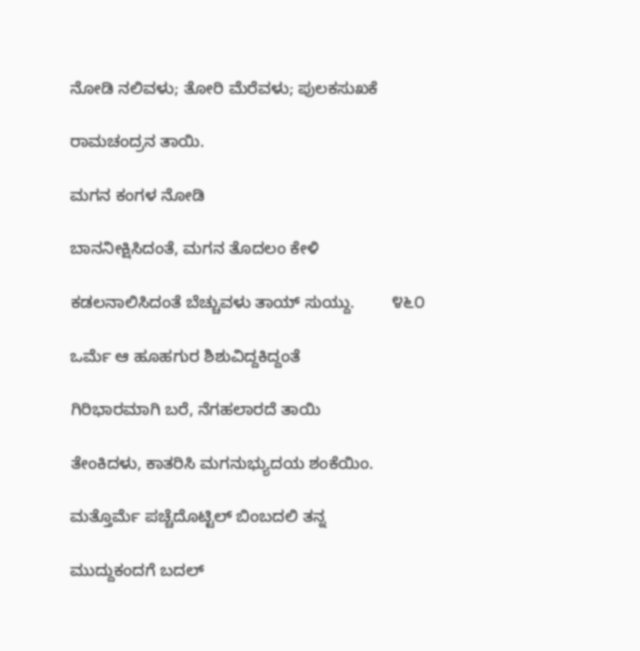ನೋಡಿ ನಲಿವಳು; ತೋರಿ ಮೆರೆವಳು; ಪುಲಕಸುಖಕೆ

ರಾಮಚಂದ್ರನ ತಾಯಿ.

ಮಗನ ಕಂಗಳ ನೋಡಿ

ಬಾನನೀಕ್ಷಿಸಿದಂತೆ, ಮಗನ ತೊದಲಂ ಕೇಳಿ

ಕಡಲನಾಲಿಸಿದಂತೆ ಬೆಚ್ಚುವಳು ತಾಯ್ ಸುಯ್ದು.        ೪೬೦

ಒರ್ಮೆ ಆ ಹೂಹಗುರ ಶಿಶುವಿದ್ದಕಿದ್ದಂತೆ

ಗಿರಿಭಾರಮಾಗಿ ಬರೆ, ನೆಗಹಲಾರದೆ ತಾಯಿ

ತೇಂಕಿದಳು, ಕಾತರಿಸಿ ಮಗನುಭ್ಯುದಯ ಶಂಕೆಯಿಂ.

ಮತ್ತೊರ್ಮೆ ಪಚ್ಚೆದೊಟ್ಟಿಲ್ ಬಿಂಬದಲಿ ತನ್ನ

ಮುದ್ದುಕಂದಗೆ ಬದಲ್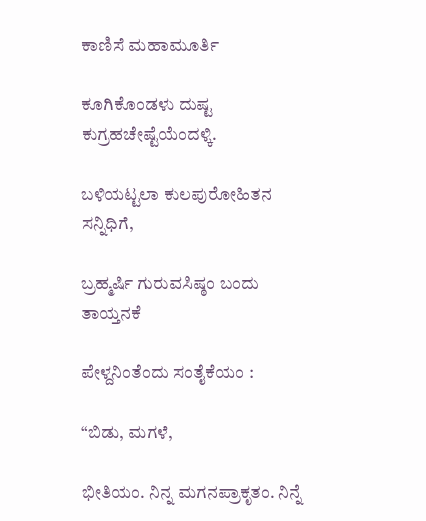ಕಾಣಿಸೆ ಮಹಾಮೂರ್ತಿ

ಕೂಗಿಕೊಂಡಳು ದುಷ್ಟ ಕುಗ್ರಹಚೇಷ್ಟೆಯೆಂದಳ್ಕಿ.

ಬಳಿಯಟ್ಟಲಾ ಕುಲಪುರೋಹಿತನ ಸನ್ನಿಧಿಗೆ,

ಬ್ರಹ್ಮರ್ಷಿ ಗುರುವಸಿಷ್ಠಂ ಬಂದು ತಾಯ್ತನಕೆ

ಪೇಳ್ದನಿಂತೆಂದು ಸಂತೈಕೆಯಂ :

“ಬಿಡು, ಮಗಳೆ,

ಭೀತಿಯಂ. ನಿನ್ನ ಮಗನಪ್ರಾಕೃತಂ. ನಿನ್ನೆ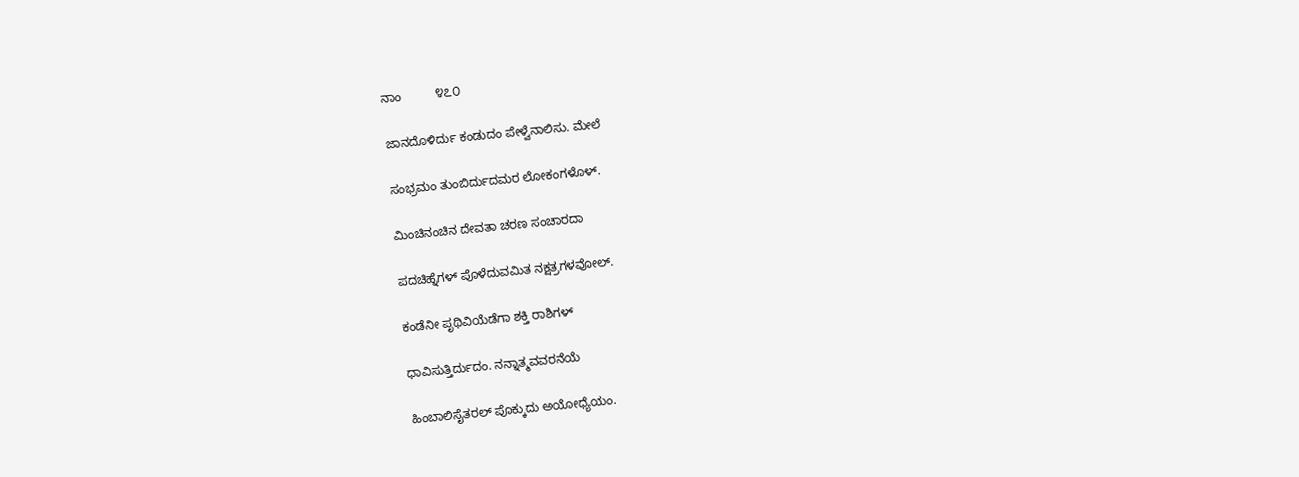ನಾಂ          ೪೭೦

ಜಾನದೊಳಿರ್ದು ಕಂಡುದಂ ಪೇಳ್ವೆನಾಲಿಸು. ಮೇಲೆ

ಸಂಭ್ರಮಂ ತುಂಬಿರ್ದುದಮರ ಲೋಕಂಗಳೊಳ್.

ಮಿಂಚಿನಂಚಿನ ದೇವತಾ ಚರಣ ಸಂಚಾರದಾ

ಪದಚಿಹ್ನೆಗಳ್ ಪೊಳೆದುವಮಿತ ನಕ್ಷತ್ರಗಳವೋಲ್.

ಕಂಡೆನೀ ಪೃಥಿವಿಯೆಡೆಗಾ ಶಕ್ತಿ ರಾಶಿಗಳ್

ಧಾವಿಸುತ್ತಿರ್ದುದಂ. ನನ್ನಾತ್ಮವವರನೆಯೆ

ಹಿಂಬಾಲಿಸೈತರಲ್ ಪೊಕ್ಕುದು ಅಯೋಧ್ಯೆಯಂ.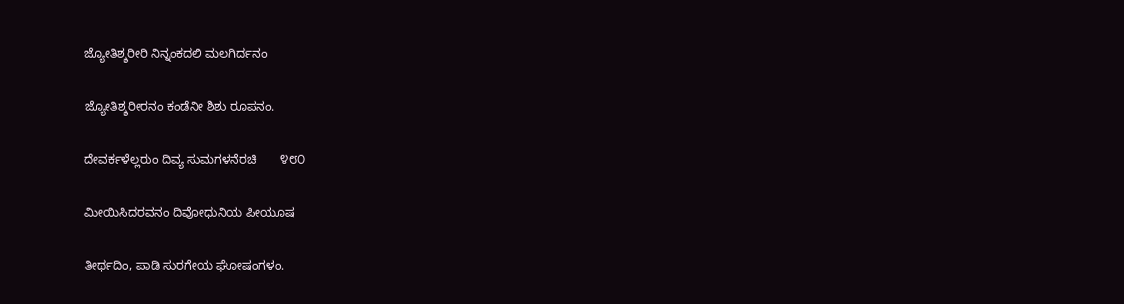ಜ್ಯೋತಿಶ್ಶರೀರಿ ನಿನ್ನಂಕದಲಿ ಮಲಗಿರ್ದನಂ

ಜ್ಯೋತಿಶ್ಶರೀರನಂ ಕಂಡೆನೀ ಶಿಶು ರೂಪನಂ.

ದೇವರ್ಕಳೆಲ್ಲರುಂ ದಿವ್ಯ ಸುಮಗಳನೆರಚಿ       ೪೮೦

ಮೀಯಿಸಿದರವನಂ ದಿವೋಧುನಿಯ ಪೀಯೂಷ

ತೀರ್ಥದಿಂ, ಪಾಡಿ ಸುರಗೇಯ ಘೋಷಂಗಳಂ.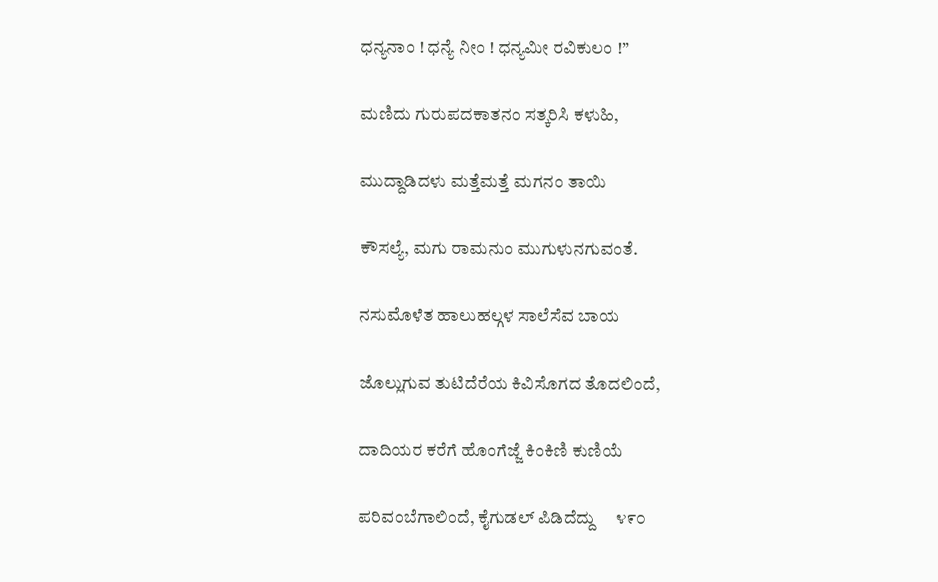ಧನ್ಯನಾಂ ! ಧನ್ಯೆ ನೀಂ ! ಧನ್ಯಮೀ ರವಿಕುಲಂ !”

ಮಣಿದು ಗುರುಪದಕಾತನಂ ಸತ್ಕರಿಸಿ ಕಳುಹಿ,

ಮುದ್ದಾಡಿದಳು ಮತ್ತೆಮತ್ತೆ ಮಗನಂ ತಾಯಿ

ಕೌಸಲ್ಯೆ, ಮಗು ರಾಮನುಂ ಮುಗುಳುನಗುವಂತೆ.

ನಸುಮೊಳೆತ ಹಾಲುಹಲ್ಗಳ ಸಾಲೆಸೆವ ಬಾಯ

ಜೊಲ್ಲುಗುವ ತುಟಿದೆರೆಯ ಕಿವಿಸೊಗದ ತೊದಲಿಂದೆ,

ದಾದಿಯರ ಕರೆಗೆ ಹೊಂಗೆಜ್ಜೆ ಕಿಂಕಿಣಿ ಕುಣಿಯೆ

ಪರಿವಂಬೆಗಾಲಿಂದೆ, ಕೈಗುಡಲ್ ಪಿಡಿದೆದ್ದು     ೪೯೦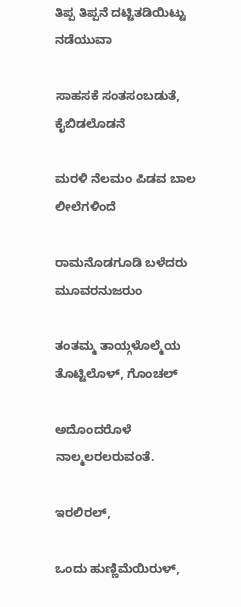ತಿಪ್ಪ ತಿಪ್ಪನೆ ದಟ್ಟಿತಡಿಯಿಟ್ಟು ನಡೆಯುವಾ

ಸಾಹಸಕೆ ಸಂತಸಂಬಡುತೆ, ಕೈಬಿಡಲೊಡನೆ

ಮರಳಿ ನೆಲಮಂ ಪಿಡವ ಬಾಲ ಲೀಲೆಗಳಿಂದೆ

ರಾಮನೊಡಗೂಡಿ ಬಳೆದರು ಮೂವರನುಜರುಂ

ತಂತಮ್ಮ ತಾಯ್ಗಳೊಲ್ಮೆಯ ತೊಟ್ಟಿಲೊಳ್, ಗೊಂಚಲ್

ಅದೊಂದರೊಳೆ ನಾಲ್ಮಲರಲರುವಂತೆ.

ಇರಲಿರಲ್,

ಒಂದು ಹುಣ್ಣಿಮೆಯಿರುಳ್,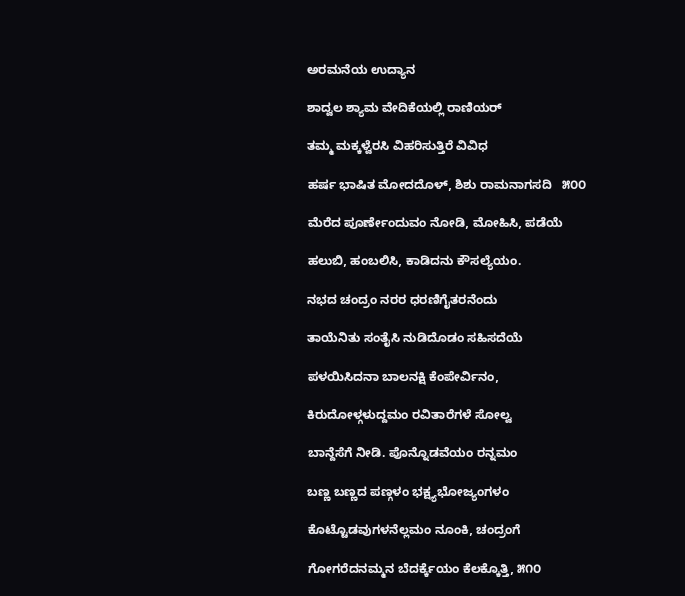ಅರಮನೆಯ ಉದ್ಯಾನ

ಶಾದ್ವಲ ಶ್ಯಾಮ ವೇದಿಕೆಯಲ್ಲಿ ರಾಣಿಯರ್

ತಮ್ಮ ಮಕ್ಕಳ್ವೆರಸಿ ವಿಹರಿಸುತ್ತಿರೆ ವಿವಿಧ

ಹರ್ಷ ಭಾಷಿತ ಮೋದದೊಳ್, ಶಿಶು ರಾಮನಾಗಸದಿ   ೫೦೦

ಮೆರೆದ ಪೂರ್ಣೇಂದುವಂ ನೋಡಿ, ಮೋಹಿಸಿ, ಪಡೆಯೆ

ಹಲುಬಿ, ಹಂಬಲಿಸಿ, ಕಾಡಿದನು ಕೌಸಲ್ಯೆಯಂ.

ನಭದ ಚಂದ್ರಂ ನರರ ಧರಣಿಗೈತರನೆಂದು

ತಾಯೆನಿತು ಸಂತೈಸಿ ನುಡಿದೊಡಂ ಸಹಿಸದೆಯೆ

ಪಳಯಿಸಿದನಾ ಬಾಲನಕ್ಷಿ ಕೆಂಪೇರ್ವಿನಂ,

ಕಿರುದೋಳ್ಗಳುದ್ದಮಂ ರವಿತಾರೆಗಳೆ ಸೋಲ್ವ

ಬಾನ್ದೆಸೆಗೆ ನೀಡಿ. ಪೊನ್ನೊಡವೆಯಂ ರನ್ನಮಂ

ಬಣ್ಣ ಬಣ್ಣದ ಪಣ್ಗಳಂ ಭಕ್ಷ್ಯಭೋಜ್ಯಂಗಳಂ

ಕೊಟ್ಟೊಡವುಗಳನೆಲ್ಲಮಂ ನೂಂಕಿ, ಚಂದ್ರಂಗೆ

ಗೋಗರೆದನಮ್ಮನ ಬೆದರ್ಕ್ಕೆಯಂ ಕೆಲಕ್ಕೊತ್ತಿ, ೫೧೦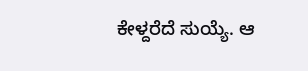ಕೇಳ್ದರೆದೆ ಸುಯ್ಯೆ. ಆ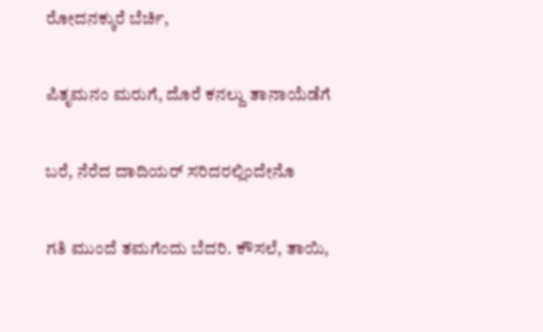ರೋದನಕ್ಕುರೆ ಬೆರ್ಚಿ,

ಪಿತೃಮನಂ ಮರುಗೆ, ದೊರೆ ಕನಲ್ದು ತಾನಾಯೆಡೆಗೆ

ಬರೆ, ನೆರೆದ ದಾದಿಯರ್ ಸರಿದರಲ್ಲಿಂದೇನೊ

ಗತಿ ಮುಂದೆ ತಮಗೆಂದು ಬೆದರಿ. ಕೌಸಲೆ, ತಾಯಿ,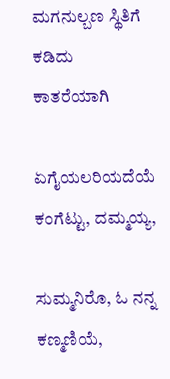ಮಗನುಲ್ಬಣ ಸ್ಥಿತಿಗೆ ಕಡಿದು ಕಾತರೆಯಾಗಿ

ಏಗೈಯಲರಿಯದೆಯೆ ಕಂಗೆಟ್ಟು, ದಮ್ಮಯ್ಯ,

ಸುಮ್ಮನಿರೊ, ಓ ನನ್ನ ಕಣ್ಮಣಿಯೆ,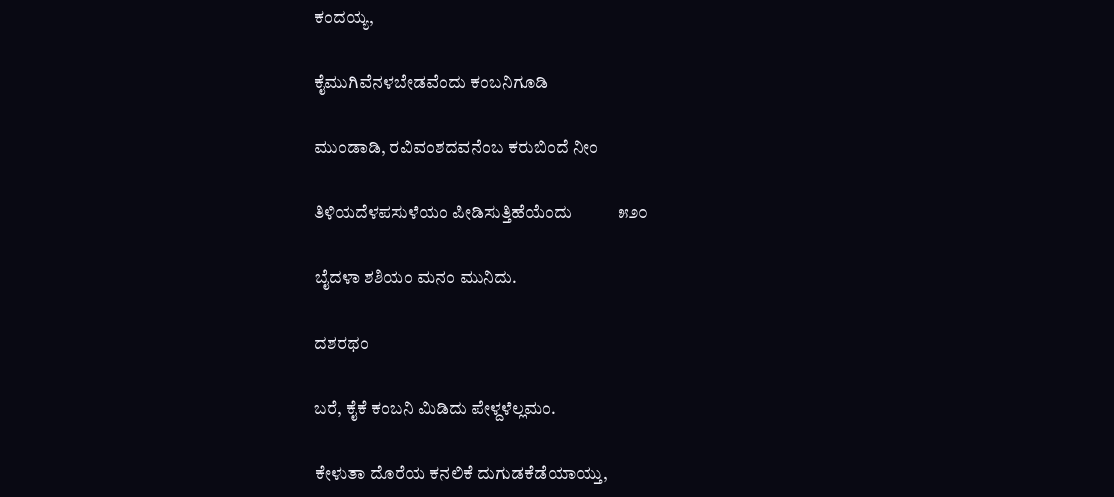ಕಂದಯ್ಯ,

ಕೈಮುಗಿವೆನಳಬೇಡವೆಂದು ಕಂಬನಿಗೂಡಿ

ಮುಂಡಾಡಿ, ರವಿವಂಶದವನೆಂಬ ಕರುಬಿಂದೆ ನೀಂ

ತಿಳಿಯದೆಳಪಸುಳೆಯಂ ಪೀಡಿಸುತ್ತಿಹೆಯೆಂದು           ೫೨೦

ಬೈದಳಾ ಶಶಿಯಂ ಮನಂ ಮುನಿದು.

ದಶರಥಂ

ಬರೆ, ಕೈಕೆ ಕಂಬನಿ ಮಿಡಿದು ಪೇಳ್ದಳೆಲ್ಲಮಂ.

ಕೇಳುತಾ ದೊರೆಯ ಕನಲಿಕೆ ದುಗುಡಕೆಡೆಯಾಯ್ತು,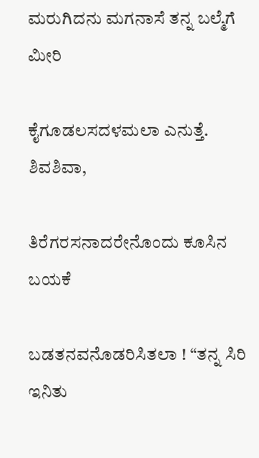ಮರುಗಿದನು ಮಗನಾಸೆ ತನ್ನ ಬಲ್ಮೆಗೆ ಮೀರಿ

ಕೈಗೂಡಲಸದಳಮಲಾ ಎನುತ್ತೆ. ಶಿವಶಿವಾ,

ತಿರೆಗರಸನಾದರೇನೊಂದು ಕೂಸಿನ ಬಯಕೆ

ಬಡತನವನೊಡರಿಸಿತಲಾ ! “ತನ್ನ ಸಿರಿ ಇನಿತು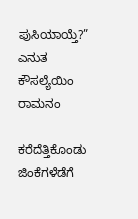ಪುಸಿಯಾಯ್ತೆ?” ಎನುತ ಕೌಸಲ್ಯೆಯಿಂ ರಾಮನಂ

ಕರೆದೆತ್ತಿಕೊಂಡು ಜಿಂಕೆಗಳೆಡೆಗೆ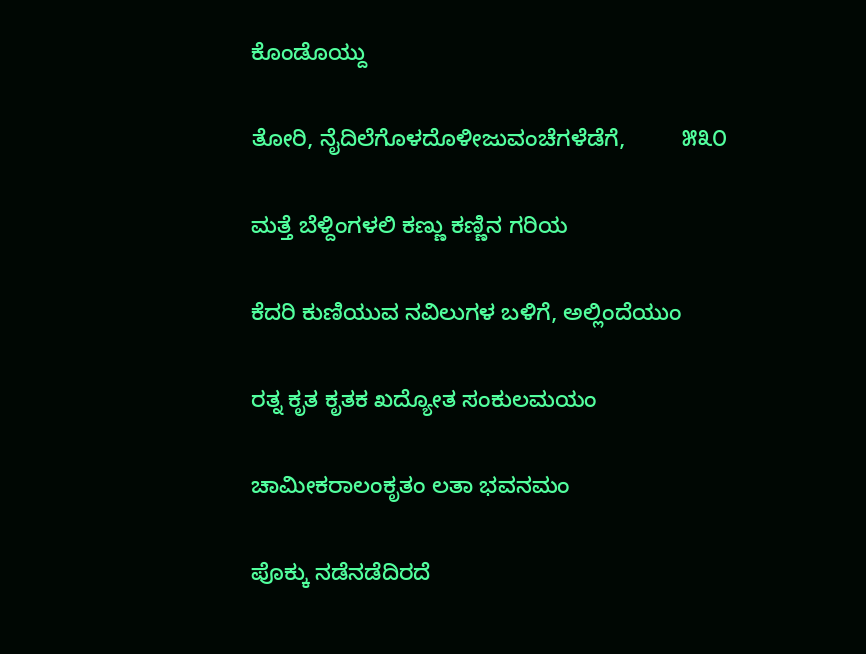ಕೊಂಡೊಯ್ದು

ತೋರಿ, ನೈದಿಲೆಗೊಳದೊಳೀಜುವಂಚೆಗಳೆಡೆಗೆ,         ೫೩೦

ಮತ್ತೆ ಬೆಳ್ದಿಂಗಳಲಿ ಕಣ್ಣು ಕಣ್ಣಿನ ಗರಿಯ

ಕೆದರಿ ಕುಣಿಯುವ ನವಿಲುಗಳ ಬಳಿಗೆ, ಅಲ್ಲಿಂದೆಯುಂ

ರತ್ನ ಕೃತ ಕೃತಕ ಖದ್ಯೋತ ಸಂಕುಲಮಯಂ

ಚಾಮೀಕರಾಲಂಕೃತಂ ಲತಾ ಭವನಮಂ

ಪೊಕ್ಕು ನಡೆನಡೆದಿರದೆ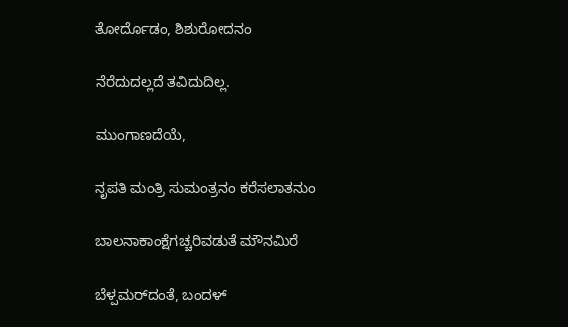ತೋರ್ದೊಡಂ, ಶಿಶುರೋದನಂ

ನೆರೆದುದಲ್ಲದೆ ತವಿದುದಿಲ್ಲ.

ಮುಂಗಾಣದೆಯೆ,

ನೃಪತಿ ಮಂತ್ರಿ ಸುಮಂತ್ರನಂ ಕರೆಸಲಾತನುಂ

ಬಾಲನಾಕಾಂಕ್ಷೆಗಚ್ಚರಿವಡುತೆ ಮೌನಮಿರೆ

ಬೆಳ್ಪಮರ್‌ದಂತೆ, ಬಂದಳ್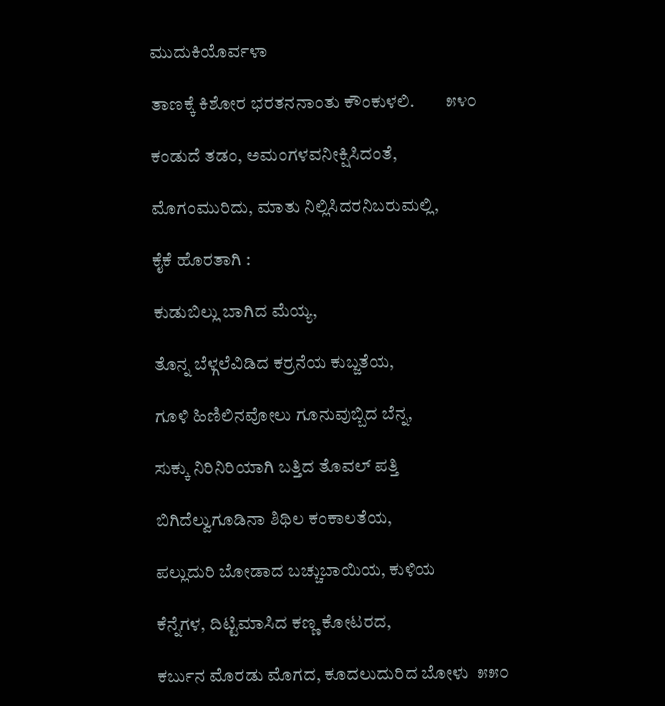ಮುದುಕಿಯೊರ್ವಳಾ

ತಾಣಕ್ಕೆ ಕಿಶೋರ ಭರತನನಾಂತು ಕೌಂಕುಳಲಿ.         ೫೪೦

ಕಂಡುದೆ ತಡಂ, ಅಮಂಗಳವನೀಕ್ಷಿಸಿದಂತೆ,

ಮೊಗಂಮುರಿದು, ಮಾತು ನಿಲ್ಲಿಸಿದರನಿಬರುಮಲ್ಲಿ,

ಕೈಕೆ ಹೊರತಾಗಿ :

ಕುಡುಬಿಲ್ಲು ಬಾಗಿದ ಮೆಯ್ಯ,

ತೊನ್ನ ಬೆಳ್ಗಲೆವಿಡಿದ ಕರ್ರನೆಯ ಕುಬ್ಜತೆಯ,

ಗೂಳಿ ಹಿಣಿಲಿನವೋಲು ಗೂನುವುಬ್ಬಿದ ಬೆನ್ನ,

ಸುಕ್ಕು ನಿರಿನಿರಿಯಾಗಿ ಬತ್ತಿದ ತೊವಲ್ ಪತ್ತಿ

ಬಿಗಿದೆಲ್ವುಗೂಡಿನಾ ಶಿಥಿಲ ಕಂಕಾಲತೆಯ,

ಪಲ್ಲುದುರಿ ಬೋಡಾದ ಬಚ್ಚುಬಾಯಿಯ, ಕುಳಿಯ

ಕೆನ್ನೆಗಳ, ದಿಟ್ಟಿಮಾಸಿದ ಕಣ್ಣ ಕೋಟರದ,

ಕರ್ಬುನ ಮೊರಡು ಮೊಗದ, ಕೂದಲುದುರಿದ ಬೋಳು  ೫೫೦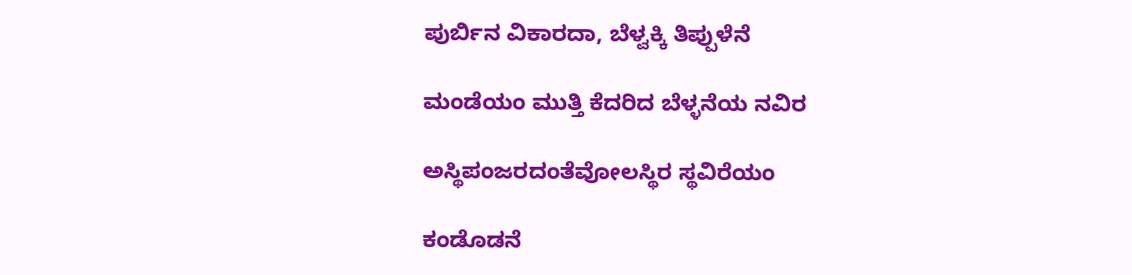ಪುರ್ಬಿನ ವಿಕಾರದಾ, ಬೆಳ್ವಕ್ಕಿ ತಿಪ್ಪುಳೆನೆ

ಮಂಡೆಯಂ ಮುತ್ತಿ ಕೆದರಿದ ಬೆಳ್ಳನೆಯ ನವಿರ

ಅಸ್ಥಿಪಂಜರದಂತೆವೋಲಸ್ಥಿರ ಸ್ಥವಿರೆಯಂ

ಕಂಡೊಡನೆ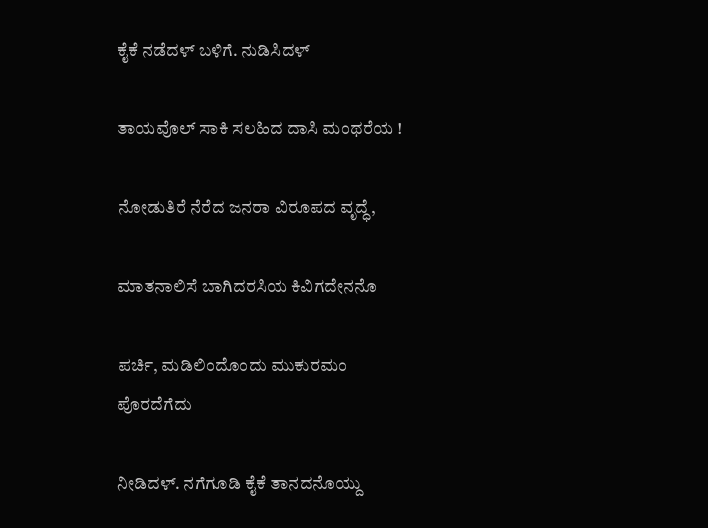ಕೈಕೆ ನಡೆದಳ್ ಬಳಿಗೆ. ನುಡಿಸಿದಳ್

ತಾಯವೊಲ್ ಸಾಕಿ ಸಲಹಿದ ದಾಸಿ ಮಂಥರೆಯ !

ನೋಡುತಿರೆ ನೆರೆದ ಜನರಾ ವಿರೂಪದ ವೃದ್ಧೆ,

ಮಾತನಾಲಿಸೆ ಬಾಗಿದರಸಿಯ ಕಿವಿಗದೇನನೊ

ಪರ್ಚಿ, ಮಡಿಲಿಂದೊಂದು ಮುಕುರಮಂ ಪೊರದೆಗೆದು

ನೀಡಿದಳ್. ನಗೆಗೂಡಿ ಕೈಕೆ ತಾನದನೊಯ್ದು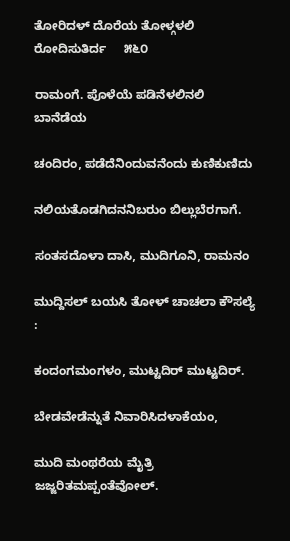ತೋರಿದಳ್ ದೊರೆಯ ತೋಳ್ಗಳಲಿ ರೋದಿಸುತಿರ್ದ     ೫೬೦

ರಾಮಂಗೆ. ಪೊಳೆಯೆ ಪಡಿನೆಳಲಿನಲಿ ಬಾನೆಡೆಯ

ಚಂದಿರಂ, ಪಡೆದೆನಿಂದುವನೆಂದು ಕುಣಿಕುಣಿದು

ನಲಿಯತೊಡಗಿದನನಿಬರುಂ ಬಿಲ್ಲುಬೆರಗಾಗೆ.

ಸಂತಸದೊಳಾ ದಾಸಿ, ಮುದಿಗೂನಿ, ರಾಮನಂ

ಮುದ್ದಿಸಲ್ ಬಯಸಿ ತೋಳ್ ಚಾಚಲಾ ಕೌಸಲ್ಯೆ :

ಕಂದಂಗಮಂಗಳಂ, ಮುಟ್ಟದಿರ್ ಮುಟ್ಟದಿರ್.

ಬೇಡವೇಡೆನ್ನುತೆ ನಿವಾರಿಸಿದಳಾಕೆಯಂ,

ಮುದಿ ಮಂಥರೆಯ ಮೈತ್ರಿ ಜಜ್ಜರಿತಮಪ್ಪಂತೆವೋಲ್.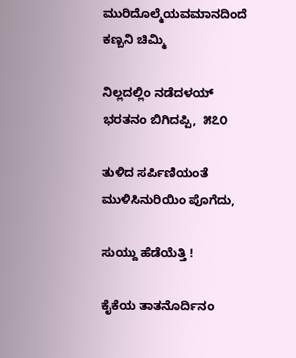ಮುರಿದೊಲ್ಮೆಯವಮಾನದಿಂದೆ ಕಣ್ಬನಿ ಚಿಮ್ಮಿ

ನಿಲ್ಲದಲ್ಲಿಂ ನಡೆದಳಯ್ ಭರತನಂ ಬಿಗಿದಪ್ಪಿ,  ೫೭೦

ತುಳಿದ ಸರ್ಪಿಣಿಯಂತೆ ಮುಳಿಸಿನುರಿಯಿಂ ಪೊಗೆದು,

ಸುಯ್ದು ಹೆಡೆಯೆತ್ತಿ !

ಕೈಕೆಯ ತಾತನೊರ್ದಿನಂ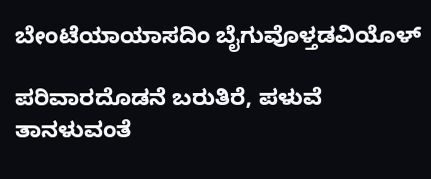ಬೇಂಟೆಯಾಯಾಸದಿಂ ಬೈಗುವೊಳ್ತಡವಿಯೊಳ್

ಪರಿವಾರದೊಡನೆ ಬರುತಿರೆ, ಪಳುವೆ ತಾನಳುವಂತೆ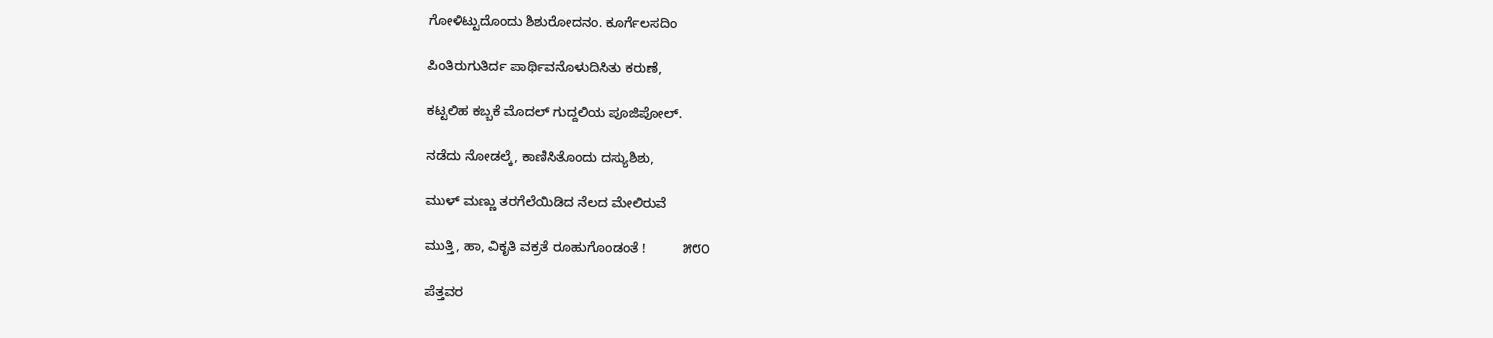ಗೋಳಿಟ್ಟುದೊಂದು ಶಿಶುರೋದನಂ. ಕೂರ್ಗೆಲಸದಿಂ

ಪಿಂತಿರುಗುತಿರ್ದ ಪಾರ್ಥಿವನೊಳುದಿಸಿತು ಕರುಣೆ,

ಕಟ್ಟಲಿಹ ಕಬ್ಬಕೆ ಮೊದಲ್ ಗುದ್ದಲಿಯ ಪೂಜಿಪೋಲ್.

ನಡೆದು ನೋಡಲ್ಕೆ, ಕಾಣಿಸಿತೊಂದು ದಸ್ಯುಶಿಶು,

ಮುಳ್ ಮಣ್ಣು ತರಗೆಲೆಯಿಡಿದ ನೆಲದ ಮೇಲಿರುವೆ

ಮುತ್ತಿ, ಹಾ, ವಿಕೃತಿ ವಕ್ರತೆ ರೂಹುಗೊಂಡಂತೆ !          ೫೮೦

ಪೆತ್ತವರ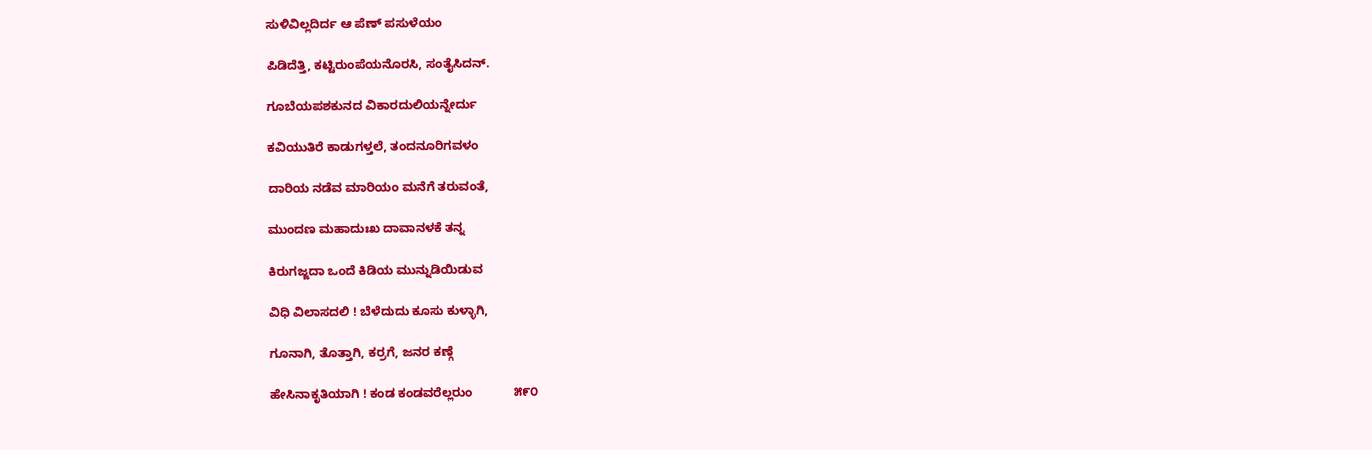ಸುಳಿವಿಲ್ಲದಿರ್ದ ಆ ಪೆಣ್ ಪಸುಳೆಯಂ

ಪಿಡಿದೆತ್ತಿ, ಕಟ್ಟಿರುಂಪೆಯನೊರಸಿ, ಸಂತೈಸಿದನ್.

ಗೂಬೆಯಪಶಕುನದ ವಿಕಾರದುಲಿಯನ್ನೇರ್ದು

ಕವಿಯುತಿರೆ ಕಾಡುಗಳ್ತಲೆ, ತಂದನೂರಿಗವಳಂ

ದಾರಿಯ ನಡೆವ ಮಾರಿಯಂ ಮನೆಗೆ ತರುವಂತೆ,

ಮುಂದಣ ಮಹಾದುಃಖ ದಾವಾನಳಕೆ ತನ್ನ

ಕಿರುಗಜ್ಜದಾ ಒಂದೆ ಕಿಡಿಯ ಮುನ್ನುಡಿಯಿಡುವ

ವಿಧಿ ವಿಲಾಸದಲಿ ! ಬೆಳೆದುದು ಕೂಸು ಕುಳ್ಳಾಗಿ,

ಗೂನಾಗಿ, ತೊತ್ತಾಗಿ, ಕರ್ರಗೆ, ಜನರ ಕಣ್ಗೆ

ಹೇಸಿನಾಕೃತಿಯಾಗಿ ! ಕಂಡ ಕಂಡವರೆಲ್ಲರುಂ            ೫೯೦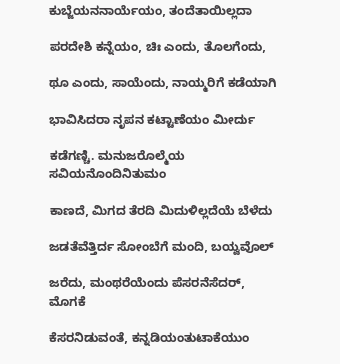ಕುಬ್ಜೆಯನನಾರ್ಯೆಯಂ, ತಂದೆತಾಯಿಲ್ಲದಾ

ಪರದೇಶಿ ಕನ್ನೆಯಂ, ಚಿಃ ಎಂದು, ತೊಲಗೆಂದು,

ಥೂ ಎಂದು, ಸಾಯೆಂದು, ನಾಯ್ಮರಿಗೆ ಕಡೆಯಾಗಿ

ಭಾವಿಸಿದರಾ ನೃಪನ ಕಟ್ಟಾಣೆಯಂ ಮೀರ್ದು

ಕಡೆಗಣ್ಚಿ. ಮನುಜರೊಲ್ಮೆಯ ಸವಿಯನೊಂದಿನಿತುಮಂ

ಕಾಣದೆ, ಮಿಗದ ತೆರದಿ ಮಿದುಳಿಲ್ಲದೆಯೆ ಬೆಳೆದು

ಜಡತೆವೆತ್ತಿರ್ದ ಸೋಂಬೆಗೆ ಮಂದಿ, ಬಯ್ವವೊಲ್

ಜರೆದು, ಮಂಥರೆಯೆಂದು ಪೆಸರನೆಸೆದರ್, ಮೊಗಕೆ

ಕೆಸರನಿಡುವಂತೆ, ಕನ್ನಡಿಯಂತುಟಾಕೆಯುಂ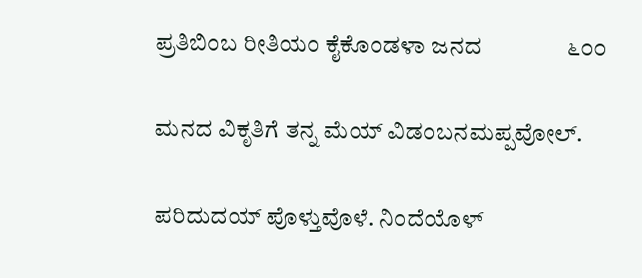ಪ್ರತಿಬಿಂಬ ರೀತಿಯಂ ಕೈಕೊಂಡಳಾ ಜನದ               ೬೦೦

ಮನದ ವಿಕೃತಿಗೆ ತನ್ನ ಮೆಯ್ ವಿಡಂಬನಮಪ್ಪವೋಲ್.

ಪರಿದುದಯ್ ಪೊಳ್ತುವೊಳೆ. ನಿಂದೆಯೊಳ್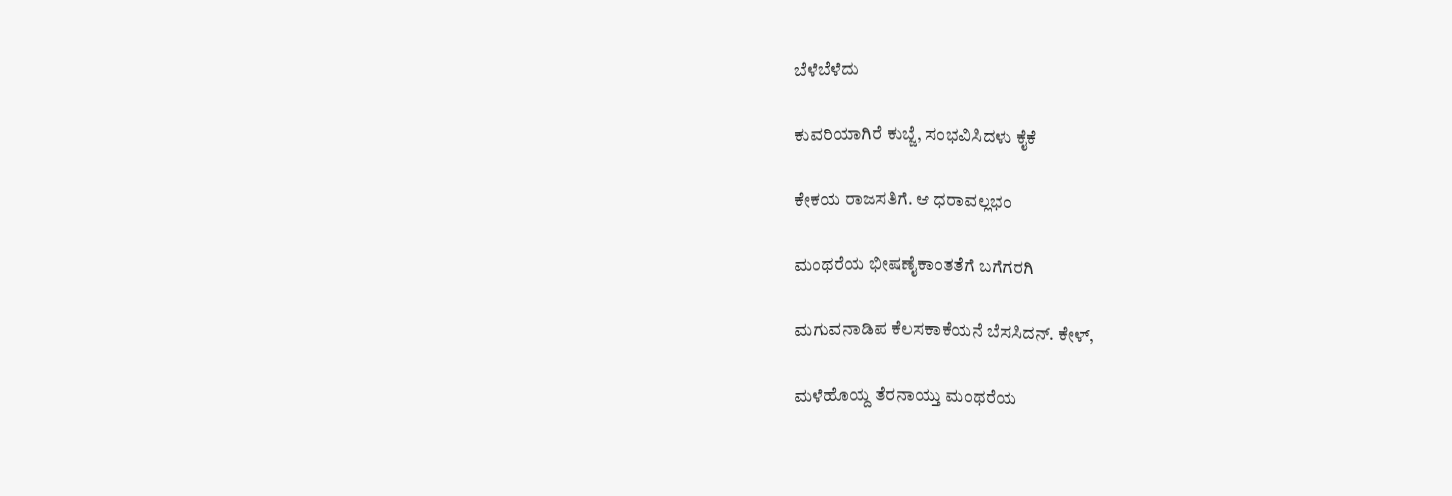ಬೆಳೆಬೆಳೆದು

ಕುವರಿಯಾಗಿರೆ ಕುಬ್ಜೆ, ಸಂಭವಿಸಿದಳು ಕೈಕೆ

ಕೇಕಯ ರಾಜಸತಿಗೆ. ಆ ಧರಾವಲ್ಲಭಂ

ಮಂಥರೆಯ ಭೀಷಣೈಕಾಂತತೆಗೆ ಬಗೆಗರಗಿ

ಮಗುವನಾಡಿಪ ಕೆಲಸಕಾಕೆಯನೆ ಬೆಸಸಿದನ್. ಕೇಳ್,

ಮಳೆಹೊಯ್ದ ತೆರನಾಯ್ತು ಮಂಥರೆಯ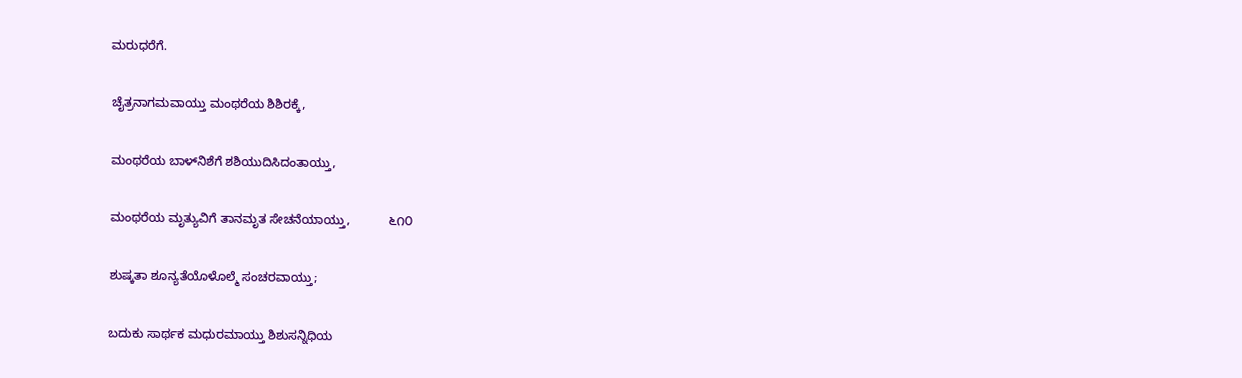ಮರುಧರೆಗೆ.

ಚೈತ್ರನಾಗಮವಾಯ್ತು ಮಂಥರೆಯ ಶಿಶಿರಕ್ಕೆ,

ಮಂಥರೆಯ ಬಾಳ್‌ನಿಶೆಗೆ ಶಶಿಯುದಿಸಿದಂತಾಯ್ತು,

ಮಂಥರೆಯ ಮೃತ್ಯುವಿಗೆ ತಾನಮೃತ ಸೇಚನೆಯಾಯ್ತು,           ೬೧೦

ಶುಷ್ಕತಾ ಶೂನ್ಯತೆಯೊಳೊಲ್ಮೆ ಸಂಚರವಾಯ್ತು;

ಬದುಕು ಸಾರ್ಥಕ ಮಧುರಮಾಯ್ತು ಶಿಶುಸನ್ನಿಧಿಯ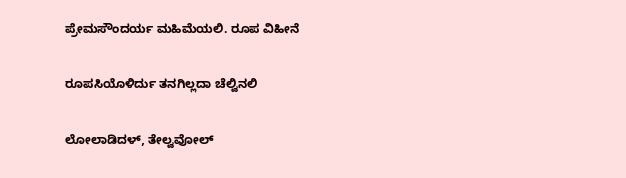ಪ್ರೇಮಸೌಂದರ್ಯ ಮಹಿಮೆಯಲಿ. ರೂಪ ವಿಹೀನೆ

ರೂಪಸಿಯೊಳಿರ್ದು ತನಗಿಲ್ಲದಾ ಚೆಲ್ವಿನಲಿ

ಲೋಲಾಡಿದಳ್, ತೇಲ್ವವೋಲ್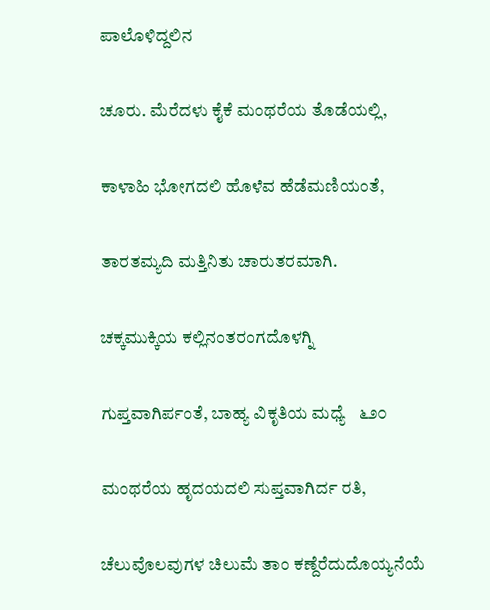ಪಾಲೊಳಿದ್ದಲಿನ

ಚೂರು. ಮೆರೆದಳು ಕೈಕೆ ಮಂಥರೆಯ ತೊಡೆಯಲ್ಲಿ,

ಕಾಳಾಹಿ ಭೋಗದಲಿ ಹೊಳೆವ ಹೆಡೆಮಣಿಯಂತೆ,

ತಾರತಮ್ಯದಿ ಮತ್ತಿನಿತು ಚಾರುತರಮಾಗಿ.

ಚಕ್ಕಮುಕ್ಕಿಯ ಕಲ್ಲಿನಂತರಂಗದೊಳಗ್ನಿ

ಗುಪ್ತವಾಗಿರ್ಪಂತೆ, ಬಾಹ್ಯ ವಿಕೃತಿಯ ಮಧ್ಯೆ   ೬೨೦

ಮಂಥರೆಯ ಹೃದಯದಲಿ ಸುಪ್ತವಾಗಿರ್ದ ರತಿ,

ಚೆಲುವೊಲವುಗಳ ಚಿಲುಮೆ ತಾಂ ಕಣ್ದೆರೆದುದೊಯ್ಯನೆಯೆ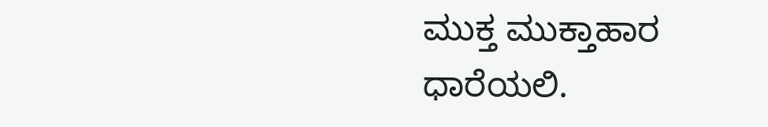ಮುಕ್ತ ಮುಕ್ತಾಹಾರ ಧಾರೆಯಲಿ.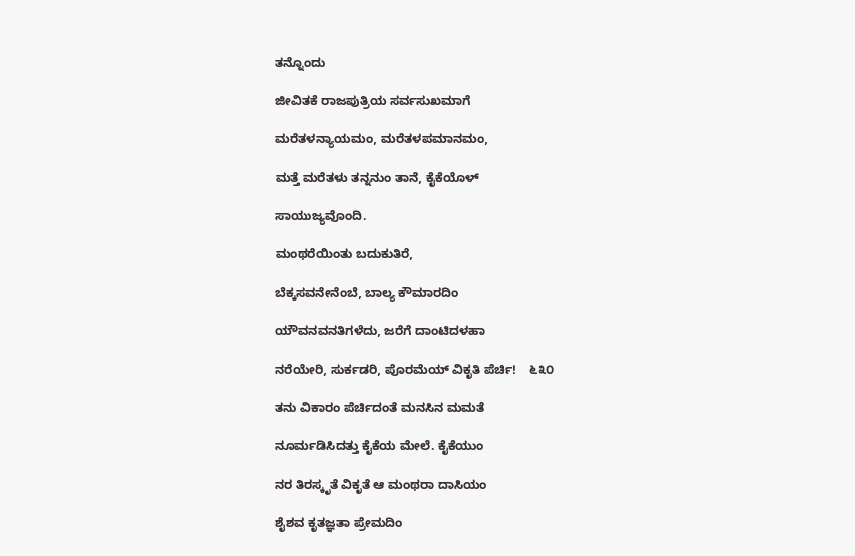ತನ್ನೊಂದು

ಜೀವಿತಕೆ ರಾಜಪುತ್ರಿಯ ಸರ್ವಸುಖಮಾಗೆ

ಮರೆತಳನ್ಯಾಯಮಂ, ಮರೆತಳಪಮಾನಮಂ,

ಮತ್ತೆ ಮರೆತಳು ತನ್ನನುಂ ತಾನೆ, ಕೈಕೆಯೊಳ್

ಸಾಯುಜ್ಯವೊಂದಿ.

ಮಂಥರೆಯಿಂತು ಬದುಕುತಿರೆ,

ಬೆಕ್ಕಸವನೇನೆಂಬೆ, ಬಾಲ್ಯ ಕೌಮಾರದಿಂ

ಯೌವನವನತಿಗಳೆದು, ಜರೆಗೆ ದಾಂಟಿದಳಹಾ

ನರೆಯೇರಿ, ಸುರ್ಕಡರಿ, ಪೊರಮೆಯ್ ವಿಕೃತಿ ಪೆರ್ಚಿ!    ೬೩೦

ತನು ವಿಕಾರಂ ಪೆರ್ಚಿದಂತೆ ಮನಸಿನ ಮಮತೆ

ನೂರ್ಮಡಿಸಿದತ್ತು ಕೈಕೆಯ ಮೇಲೆ. ಕೈಕೆಯುಂ

ನರ ತಿರಸ್ಕೃತೆ ವಿಕೃತೆ ಆ ಮಂಥರಾ ದಾಸಿಯಂ

ಶೈಶವ ಕೃತಜ್ಞತಾ ಪ್ರೇಮದಿಂ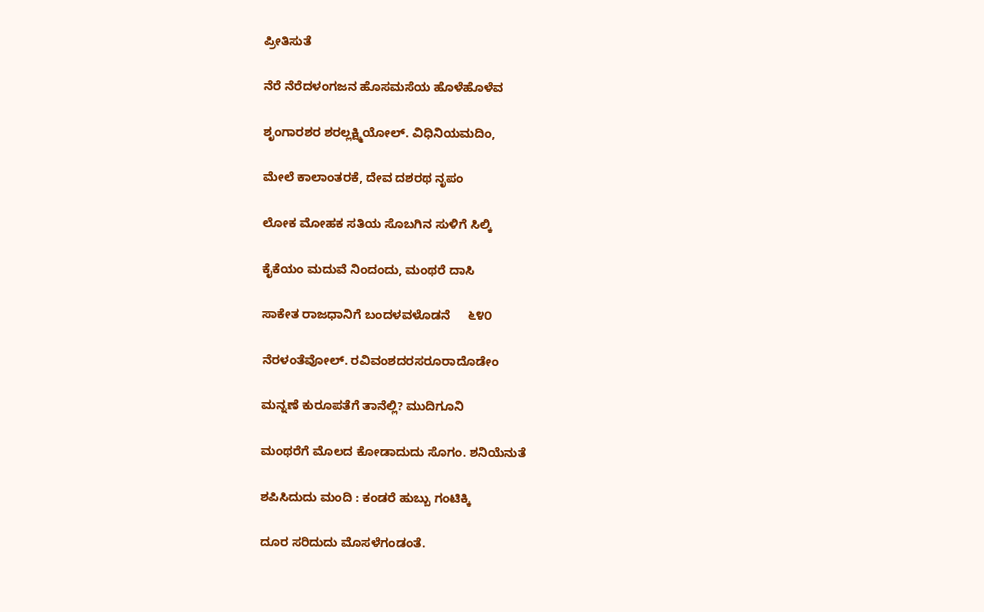ಪ್ರೀತಿಸುತೆ

ನೆರೆ ನೆರೆದಳಂಗಜನ ಹೊಸಮಸೆಯ ಹೊಳೆಹೊಳೆವ

ಶೃಂಗಾರಶರ ಶರಲ್ಲಕ್ಷ್ಮಿಯೋಲ್. ವಿಧಿನಿಯಮದಿಂ,

ಮೇಲೆ ಕಾಲಾಂತರಕೆ, ದೇವ ದಶರಥ ನೃಪಂ

ಲೋಕ ಮೋಹಕ ಸತಿಯ ಸೊಬಗಿನ ಸುಳಿಗೆ ಸಿಲ್ಕಿ

ಕೈಕೆಯಂ ಮದುವೆ ನಿಂದಂದು, ಮಂಥರೆ ದಾಸಿ

ಸಾಕೇತ ರಾಜಧಾನಿಗೆ ಬಂದಳವಳೊಡನೆ     ೬೪೦

ನೆರಳಂತೆವೋಲ್. ರವಿವಂಶದರಸರೂರಾದೊಡೇಂ

ಮನ್ನಣೆ ಕುರೂಪತೆಗೆ ತಾನೆಲ್ಲಿ? ಮುದಿಗೂನಿ

ಮಂಥರೆಗೆ ಮೊಲದ ಕೋಡಾದುದು ಸೊಗಂ. ಶನಿಯೆನುತೆ

ಶಪಿಸಿದುದು ಮಂದಿ : ಕಂಡರೆ ಹುಬ್ಬು ಗಂಟಿಕ್ಕಿ

ದೂರ ಸರಿದುದು ಮೊಸಳೆಗಂಡಂತೆ.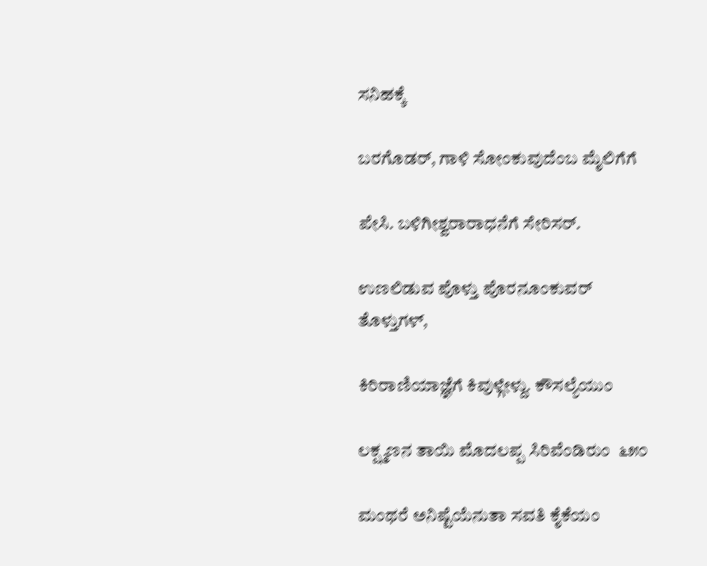ಸನಿಹಕ್ಕೆ

ಬರಗೊಡರ್, ಗಾಳಿ ಸೋಂಕುವುದೆಂಬ ಮೈಲಿಗೆಗೆ

ಪೇಸಿ. ಬಳಿಗೀಶ್ವರಾರಾಧನೆಗೆ ಸೇರಿಸರ್.

ಉಣಲಿಡುವ ಪೊಳ್ತು ಪೊರನೂಂಕುವರ್ ತೊಳ್ತುಗಳ್,

ಕಿರಿರಾಣಿಯಾಜ್ಞೆಗೆ ಕಿವುಳ್ಗೇಳ್ದು. ಕೌಸಲ್ಯೆಯುಂ

ಲಕ್ಷ್ಮಣನ ತಾಯಿ ಮೊದಲಪ್ಪ ಸಿರಿವೆಂಡಿರುಂ  ೬೫೦

ಮಂಥರೆ ಅನಿಷ್ಟೆಯೆನುತಾ ಸವತಿ ಕೈಕೆಯಂ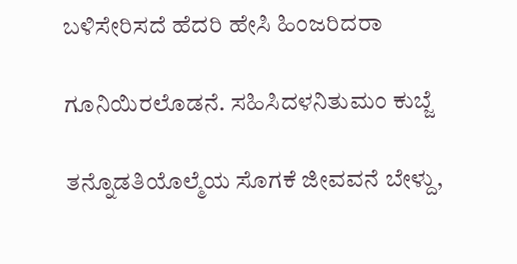ಬಳಿಸೇರಿಸದೆ ಹೆದರಿ ಹೇಸಿ ಹಿಂಜರಿದರಾ

ಗೂನಿಯಿರಲೊಡನೆ. ಸಹಿಸಿದಳನಿತುಮಂ ಕುಬ್ಜೆ

ತನ್ನೊಡತಿಯೊಲ್ಮೆಯ ಸೊಗಕೆ ಜೀವವನೆ ಬೇಳ್ದು,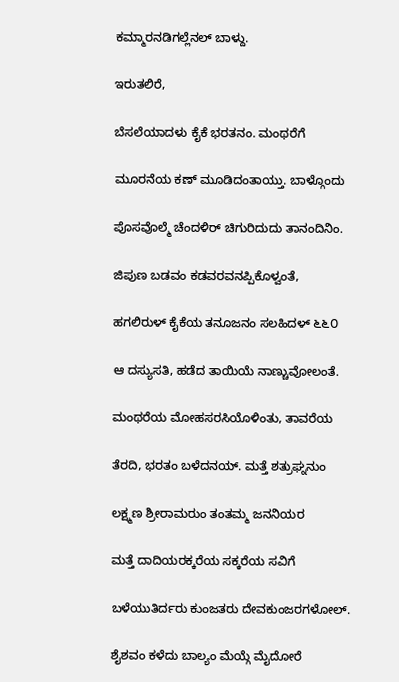ಕಮ್ಮಾರನಡಿಗಲ್ಲೆನಲ್ ಬಾಳ್ದು.

ಇರುತಲಿರೆ,

ಬೆಸಲೆಯಾದಳು ಕೈಕೆ ಭರತನಂ. ಮಂಥರೆಗೆ

ಮೂರನೆಯ ಕಣ್ ಮೂಡಿದಂತಾಯ್ತು. ಬಾಳ್ಗೊಂದು

ಪೊಸವೊಲ್ಮೆ ಚೆಂದಳಿರ್ ಚಿಗುರಿದುದು ತಾನಂದಿನಿಂ.

ಜಿಪುಣ ಬಡವಂ ಕಡವರವನಪ್ಪಿಕೊಳ್ವಂತೆ,

ಹಗಲಿರುಳ್ ಕೈಕೆಯ ತನೂಜನಂ ಸಲಹಿದಳ್ ೬೬೦

ಆ ದಸ್ಯುಸತಿ, ಹಡೆದ ತಾಯಿಯೆ ನಾಣ್ಚುವೋಲಂತೆ.

ಮಂಥರೆಯ ಮೋಹಸರಸಿಯೊಳಿಂತು, ತಾವರೆಯ

ತೆರದಿ, ಭರತಂ ಬಳೆದನಯ್. ಮತ್ತೆ ಶತ್ರುಘ್ನನುಂ

ಲಕ್ಷ್ಮಣ ಶ್ರೀರಾಮರುಂ ತಂತಮ್ಮ ಜನನಿಯರ

ಮತ್ತೆ ದಾದಿಯರಕ್ಕರೆಯ ಸಕ್ಕರೆಯ ಸವಿಗೆ

ಬಳೆಯುತಿರ್ದರು ಕುಂಜತರು ದೇವಕುಂಜರಗಳೋಲ್.

ಶೈಶವಂ ಕಳೆದು ಬಾಲ್ಯಂ ಮೆಯ್ಗೆ ಮೈದೋರೆ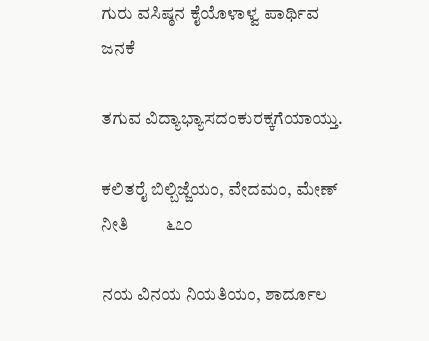ಗುರು ವಸಿಷ್ಠನ ಕೈಯೊಳಾಳ್ವ ಪಾರ್ಥಿವ ಜನಕೆ

ತಗುವ ವಿದ್ಯಾಭ್ಯಾಸದಂಕುರಕ್ಕಗೆಯಾಯ್ತು.

ಕಲಿತರೈ ಬಿಲ್ಬಿಜ್ಜೆಯಂ, ವೇದಮಂ, ಮೇಣ್ ನೀತಿ         ೬೭೦

ನಯ ವಿನಯ ನಿಯತಿಯಂ, ಶಾರ್ದೂಲ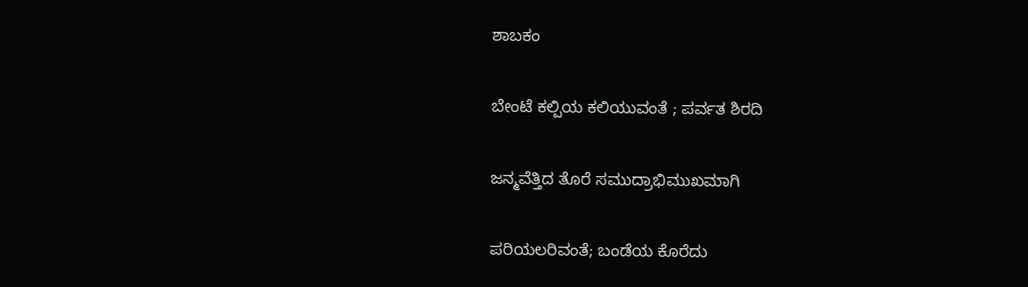ಶಾಬಕಂ

ಬೇಂಟೆ ಕಲ್ಪಿಯ ಕಲಿಯುವಂತೆ ; ಪರ್ವತ ಶಿರದಿ

ಜನ್ಮವೆತ್ತಿದ ತೊರೆ ಸಮುದ್ರಾಭಿಮುಖಮಾಗಿ

ಪರಿಯಲರಿವಂತೆ; ಬಂಡೆಯ ಕೊರೆದು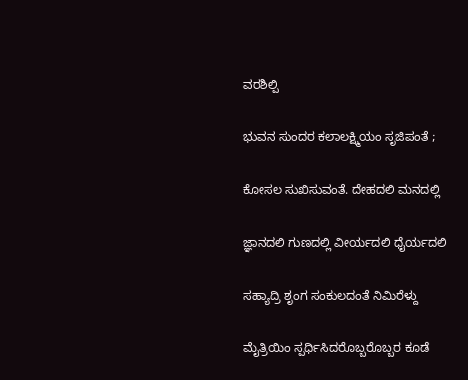ವರಶಿಲ್ಪಿ

ಭುವನ ಸುಂದರ ಕಲಾಲಕ್ಷ್ಮಿಯಂ ಸೃಜಿಪಂತೆ ;

ಕೋಸಲ ಸುಖಿಸುವಂತೆ. ದೇಹದಲಿ ಮನದಲ್ಲಿ

ಜ್ಞಾನದಲಿ ಗುಣದಲ್ಲಿ ವೀರ್ಯದಲಿ ಧೈರ್ಯದಲಿ

ಸಹ್ಯಾದ್ರಿ ಶೃಂಗ ಸಂಕುಲದಂತೆ ನಿಮಿರೆಳ್ದು

ಮೈತ್ರಿಯಿಂ ಸ್ಪರ್ಧಿಸಿದರೊಬ್ಬರೊಬ್ಬರ ಕೂಡೆ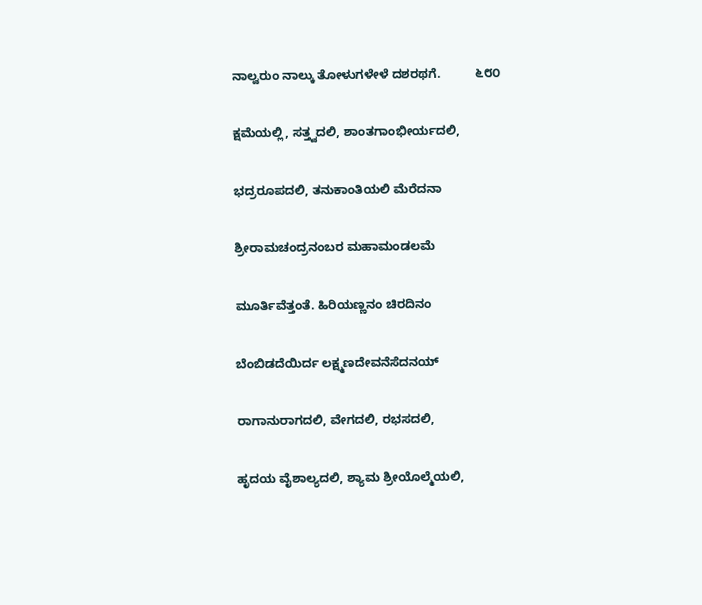ನಾಲ್ವರುಂ ನಾಲ್ಕು ತೋಳುಗಳೇಳೆ ದಶರಥಗೆ.          ೬೮೦

ಕ್ಷಮೆಯಲ್ಲಿ, ಸತ್ತ್ವದಲಿ, ಶಾಂತಗಾಂಭೀರ್ಯದಲಿ,

ಭದ್ರರೂಪದಲಿ, ತನುಕಾಂತಿಯಲಿ ಮೆರೆದನಾ

ಶ್ರೀರಾಮಚಂದ್ರನಂಬರ ಮಹಾಮಂಡಲಮೆ

ಮೂರ್ತಿವೆತ್ತಂತೆ. ಹಿರಿಯಣ್ಣನಂ ಚಿರದಿನಂ

ಬೆಂಬಿಡದೆಯಿರ್ದ ಲಕ್ಷ್ಮಣದೇವನೆಸೆದನಯ್

ರಾಗಾನುರಾಗದಲಿ, ವೇಗದಲಿ, ರಭಸದಲಿ,

ಹೃದಯ ವೈಶಾಲ್ಯದಲಿ, ಶ್ಯಾಮ ಶ್ರೀಯೊಲ್ಮೆಯಲಿ,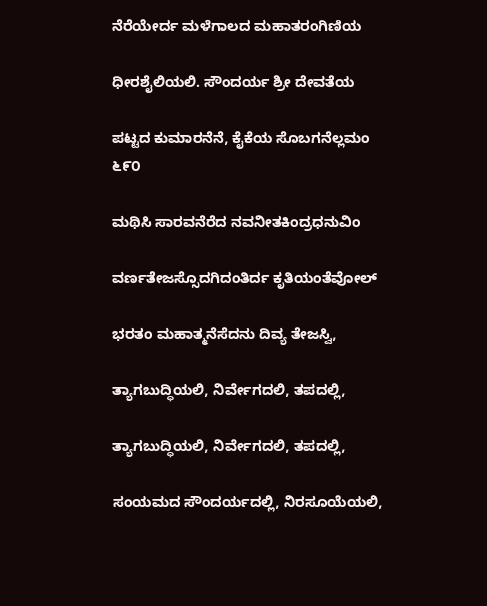ನೆರೆಯೇರ್ದ ಮಳೆಗಾಲದ ಮಹಾತರಂಗಿಣಿಯ

ಧೀರಶೈಲಿಯಲಿ. ಸೌಂದರ್ಯ ಶ್ರೀ ದೇವತೆಯ

ಪಟ್ಟದ ಕುಮಾರನೆನೆ, ಕೈಕೆಯ ಸೊಬಗನೆಲ್ಲಮಂ        ೬೯೦

ಮಥಿಸಿ ಸಾರವನೆರೆದ ನವನೀತಕಿಂದ್ರಧನುವಿಂ

ವರ್ಣತೇಜಸ್ಸೊದಗಿದಂತಿರ್ದ ಕೃತಿಯಂತೆವೋಲ್

ಭರತಂ ಮಹಾತ್ಮನೆಸೆದನು ದಿವ್ಯ ತೇಜಸ್ವಿ,

ತ್ಯಾಗಬುದ್ಧಿಯಲಿ, ನಿರ್ವೇಗದಲಿ, ತಪದಲ್ಲಿ,

ತ್ಯಾಗಬುದ್ಧಿಯಲಿ, ನಿರ್ವೇಗದಲಿ, ತಪದಲ್ಲಿ,

ಸಂಯಮದ ಸೌಂದರ್ಯದಲ್ಲಿ, ನಿರಸೂಯೆಯಲಿ,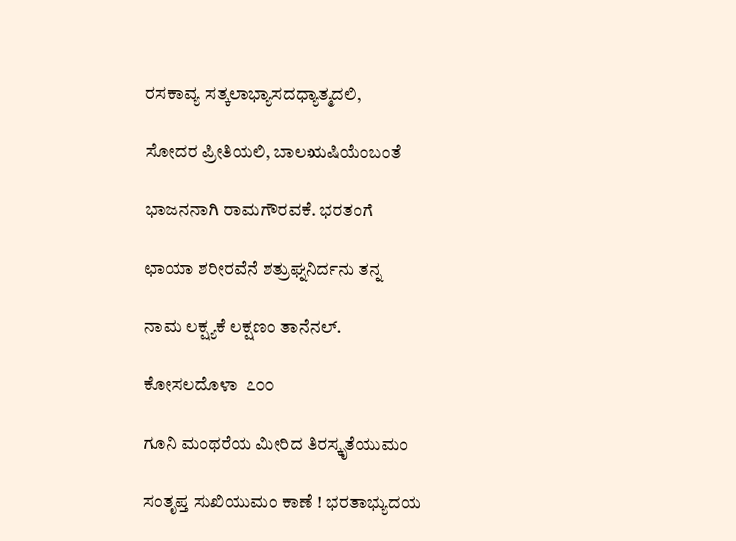ರಸಕಾವ್ಯ ಸತ್ಕಲಾಭ್ಯಾಸದಧ್ಯಾತ್ಮದಲಿ,

ಸೋದರ ಪ್ರೀತಿಯಲಿ, ಬಾಲಋಷಿಯೆಂಬಂತೆ

ಭಾಜನನಾಗಿ ರಾಮಗೌರವಕೆ. ಭರತಂಗೆ

ಛಾಯಾ ಶರೀರವೆನೆ ಶತ್ರುಘ್ನನಿರ್ದನು ತನ್ನ

ನಾಮ ಲಕ್ಷ್ಯಕೆ ಲಕ್ಷಣಂ ತಾನೆನಲ್.

ಕೋಸಲದೊಳಾ  ೭೦೦

ಗೂನಿ ಮಂಥರೆಯ ಮೀರಿದ ತಿರಸ್ಕೃತೆಯುಮಂ

ಸಂತೃಪ್ತ ಸುಖಿಯುಮಂ ಕಾಣೆ ! ಭರತಾಭ್ಯುದಯ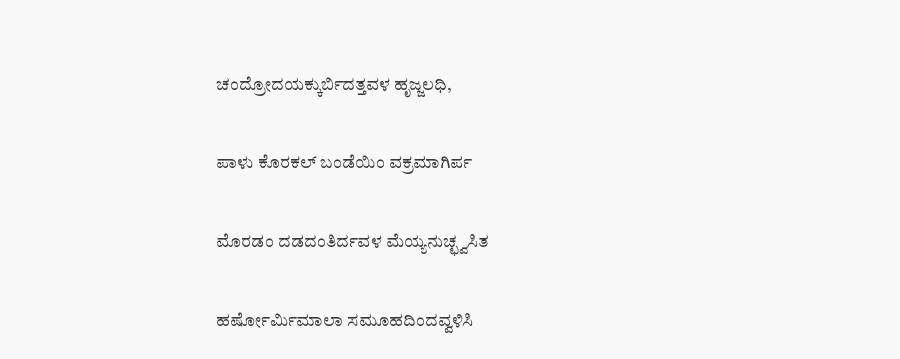ಚಂದ್ರೋದಯಕ್ಕುರ್ಬಿದತ್ತವಳ ಹೃಜ್ಜಲಧಿ,

ಪಾಳು ಕೊರಕಲ್ ಬಂಡೆಯಿಂ ವಕ್ರಮಾಗಿರ್ಪ

ಮೊರಡಂ ದಡದಂತಿರ್ದವಳ ಮೆಯ್ಯನುಚ್ಛ್ವಸಿತ

ಹರ್ಷೋರ್ಮಿಮಾಲಾ ಸಮೂಹದಿಂದವ್ವಳಿಸಿ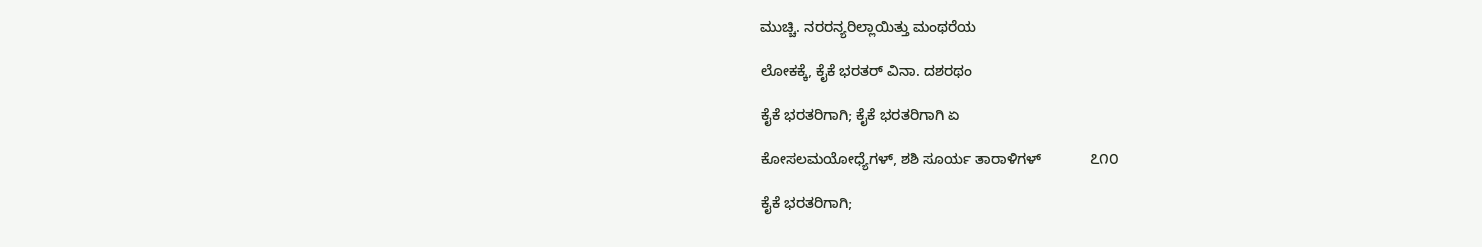ಮುಚ್ಚಿ. ನರರನ್ಯರಿಲ್ಲಾಯಿತ್ತು ಮಂಥರೆಯ

ಲೋಕಕ್ಕೆ, ಕೈಕೆ ಭರತರ್ ವಿನಾ. ದಶರಥಂ

ಕೈಕೆ ಭರತರಿಗಾಗಿ; ಕೈಕೆ ಭರತರಿಗಾಗಿ ಏ

ಕೋಸಲಮಯೋಧ್ಯೆಗಳ್, ಶಶಿ ಸೂರ್ಯ ತಾರಾಳಿಗಳ್            ೭೧೦

ಕೈಕೆ ಭರತರಿಗಾಗಿ;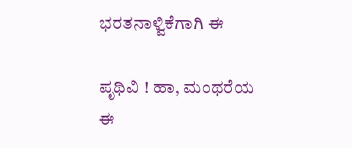ಭರತನಾಳ್ವಿಕೆಗಾಗಿ ಈ

ಪೃಥಿವಿ ! ಹಾ, ಮಂಥರೆಯ ಈ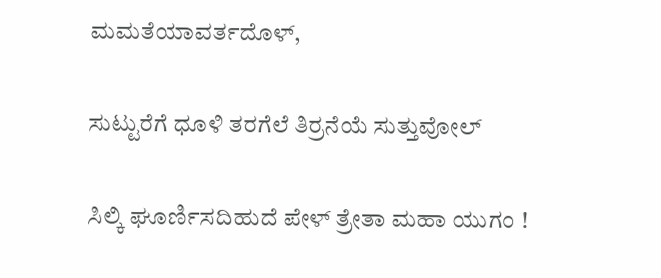ಮಮತೆಯಾವರ್ತದೊಳ್,

ಸುಟ್ಟುರೆಗೆ ಧೂಳಿ ತರಗೆಲೆ ತಿರ್ರನೆಯೆ ಸುತ್ತುವೋಲ್

ಸಿಲ್ಕಿ ಘೂರ್ಣಿಸದಿಹುದೆ ಪೇಳ್ ತ್ರೇತಾ ಮಹಾ ಯುಗಂ !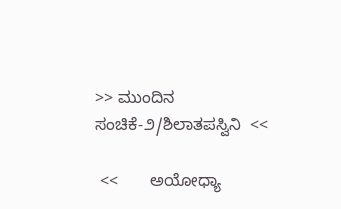>> ಮುಂದಿನ ಸಂಚಿಕೆ-೨/ಶಿಲಾತಪಸ್ವಿನಿ  <<

 <<       ಅಯೋಧ್ಯಾ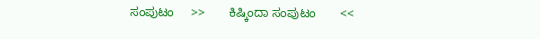ಸಂಪುಟಂ     >>       ಕಿಷ್ಕಿಂದಾ ಸಂಪುಟಂ       <<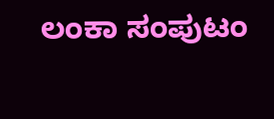ಲಂಕಾ ಸಂಪುಟಂ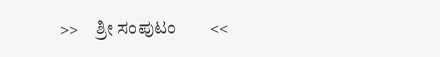>>     ಶ್ರೀ ಸಂಪುಟಂ        <<